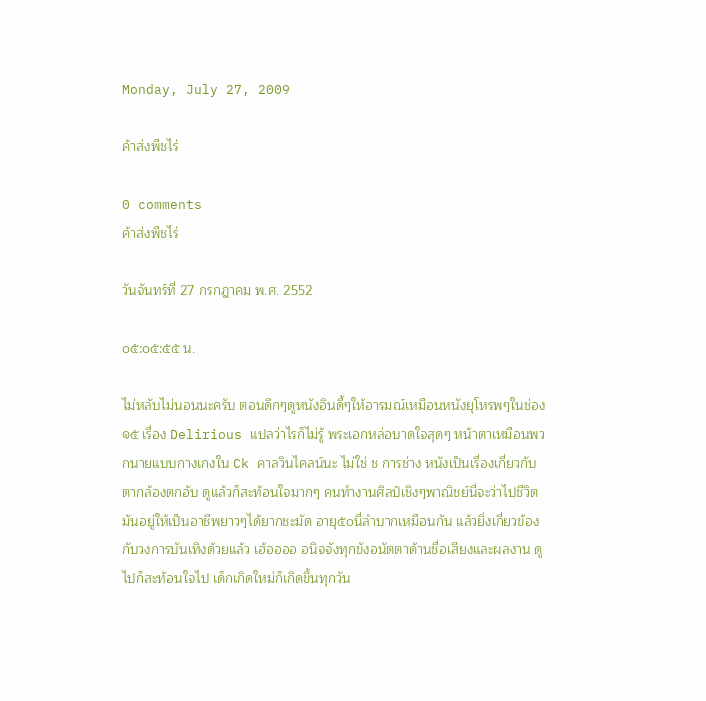Monday, July 27, 2009

ค้าส่งพืชไร่

0 comments
ค้าส่งพืชไร่

วันจันทร์ที่ 27 กรกฎาคม พ.ศ. 2552

๐๕:๐๕:๕๕ น.

ไม่หลับไม่นอนนะครับ ตอนดึกๆดูหนังอินดี้ๆให้อารมณ์เหมือนหนังยุโหรพๆในช่อง๑๕ เรื่อง Delirious แปลว่าไรก็ไม่รู้ พระเอกหล่อบาดใจสุดๆ หน้าตาเหมือนพวกนายแบบกางเกงใน Ck คาลวินไคลน์นะ ไม่ใช่ ช การช่าง หนังเป็นเรื่องเกี่ยวกับตากล้องตกอับ ดูแล้วก็สะท้อนใจมากๆ คนทำงานศิลป์เชิงๆพาณิชย์นี่จะว่าไปชีวิตมันอยู่ให้เป็นอาชีพยาวๆได้ยากชะมัด อายุ๕๐นี่ลำบากเหมือนกัน แล้วยิ่งเกี่ยวข้องกับวงการบันเทิงด้วยแล้ว เฮ้ออออ อนิจจังทุกขังอนัตตาด้านชื่อเสียงและผลงาน ดูไปก็สะท้อนใจไป เด็กเกิดใหม่ก็เกิดขึ้นทุกวัน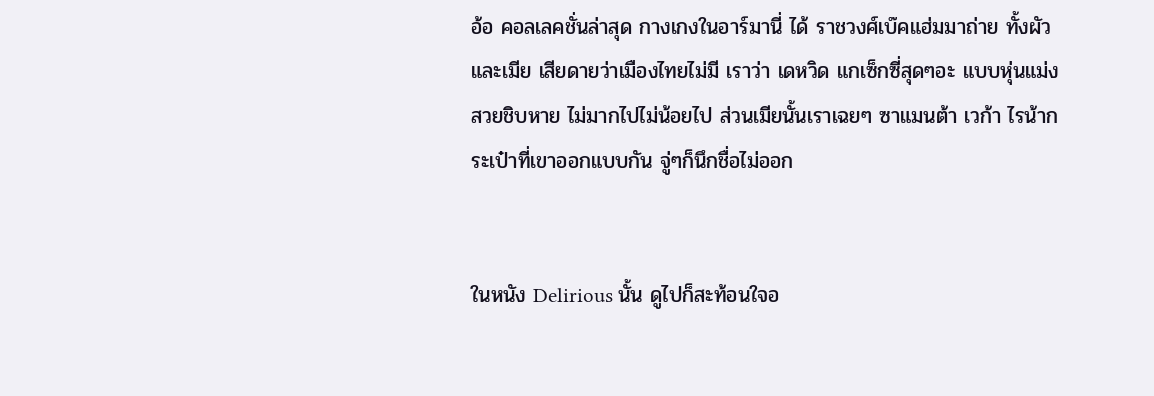อ้อ คอลเลคชั่นล่าสุด กางเกงในอาร์มานี่ ได้ ราชวงศ์เบ๊คแฮ่มมาถ่าย ทั้งผัวและเมีย เสียดายว่าเมืองไทยไม่มี เราว่า เดหวิด แกเซ็กซี่สุดๆอะ แบบหุ่นแม่งสวยชิบหาย ไม่มากไปไม่น้อยไป ส่วนเมียนั้นเราเฉยๆ ซาแมนต้า เวก้า ไรน้ากระเป๋าที่เขาออกแบบกัน จู่ๆก็นึกชื่อไม่ออก


ในหนัง Delirious นั้น ดูไปก็สะท้อนใจอ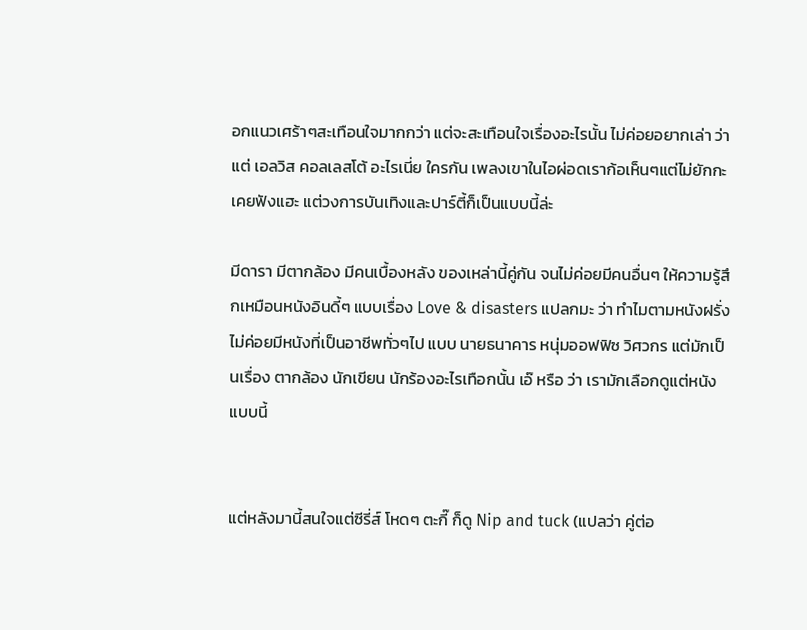อกแนวเศร้าๆสะเทือนใจมากกว่า แต่จะสะเทือนใจเรื่องอะไรนั้น ไม่ค่อยอยากเล่า ว่าแต่ เอลวิส คอลเลสโต้ อะไรเนี่ย ใครกัน เพลงเขาในไอผ่อดเราก้อเห็นๆแต่ไม่ยักกะเคยฟังแฮะ แต่วงการบันเทิงและปาร์ตี้ก็เป็นแบบนี้ล่ะ

มีดารา มีตากล้อง มีคนเบื้องหลัง ของเหล่านี้คู่กัน จนไม่ค่อยมีคนอื่นๆ ให้ความรู้สึกเหมือนหนังอินดี้ๆ แบบเรื่อง Love & disasters แปลกมะ ว่า ทำไมตามหนังฝรั่ง ไม่ค่อยมีหนังที่เป็นอาชีพทั่วๆไป แบบ นายธนาคาร หนุ่มออฟฟิซ วิศวกร แต่มักเป็นเรื่อง ตากล้อง นักเขียน นักร้องอะไรเทือกนั้น เอ๊ หรือ ว่า เรามักเลือกดูแต่หนังแบบนี้


แต่หลังมานี้สนใจแต่ซีรี่ส์ โหดๆ ตะกี๊ ก็ดู Nip and tuck (แปลว่า คู่ต่อ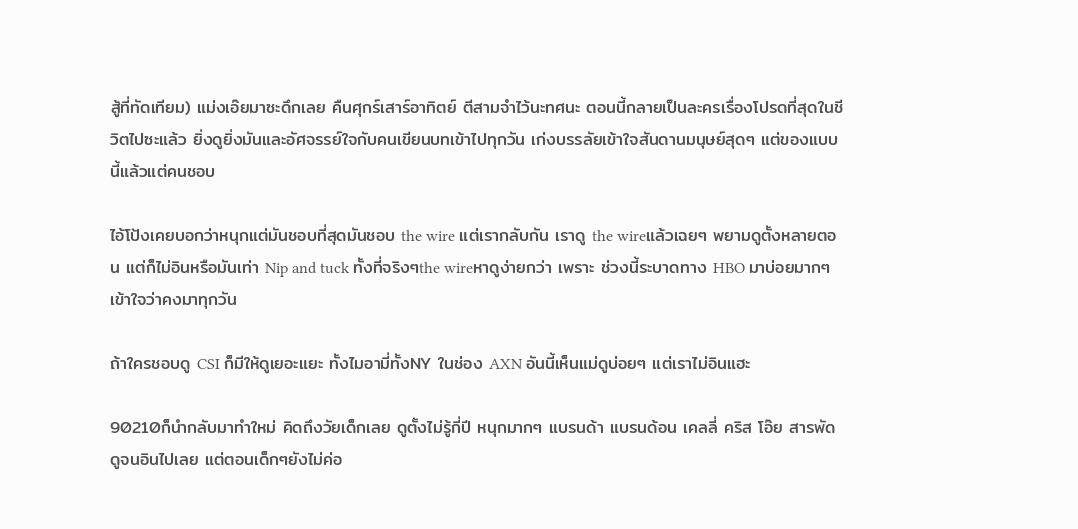สู้ที่ทัดเทียม) แม่งเอ๊ยมาซะดึกเลย คืนศุกร์เสาร์อาทิตย์ ตีสามจำไว้นะทศนะ ตอนนี้กลายเป็นละครเรื่องโปรดที่สุดในชีวิตไปซะแล้ว ยิ่งดูยิ่งมันและอัศจรรย์ใจกับคนเขียนบทเข้าไปทุกวัน เก่งบรรลัยเข้าใจสันดานมนุษย์สุดๆ แต่ของแบบนี้แล้วแต่คนชอบ

ไอ้โป้งเคยบอกว่าหนุกแต่มันชอบที่สุดมันชอบ the wire แต่เรากลับกัน เราดู the wireแล้วเฉยๆ พยามดูตั้งหลายตอน แต่ก็ไม่อินหรือมันเท่า Nip and tuck ทั้งที่จริงๆthe wireหาดูง่ายกว่า เพราะ ช่วงนี้ระบาดทาง HBO มาบ่อยมากๆ เข้าใจว่าคงมาทุกวัน

ถ้าใครชอบดู CSI ก็มีให้ดูเยอะแยะ ทั้งไมอามี่ทั้งNY ในช่อง AXN อันนี้เห็นแม่ดูบ่อยๆ แต่เราไม่อินแฮะ

90210ก็นำกลับมาทำใหม่ คิดถึงวัยเด็กเลย ดูตั้งไม่รู้กี่ปี หนุกมากๆ แบรนด้า แบรนด้อน เคลลี่ คริส โอ๊ย สารพัด ดูจนอินไปเลย แต่ตอนเด็กๆยังไม่ค่อ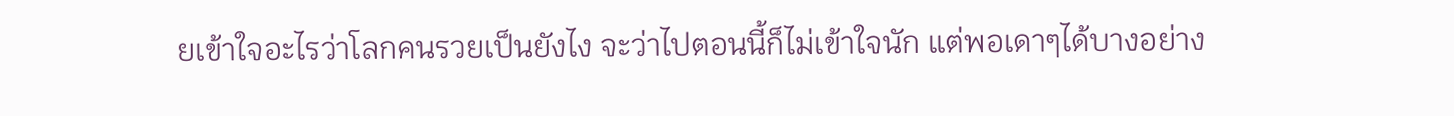ยเข้าใจอะไรว่าโลกคนรวยเป็นยังไง จะว่าไปตอนนี้ก็ไม่เข้าใจนัก แต่พอเดาๆได้บางอย่าง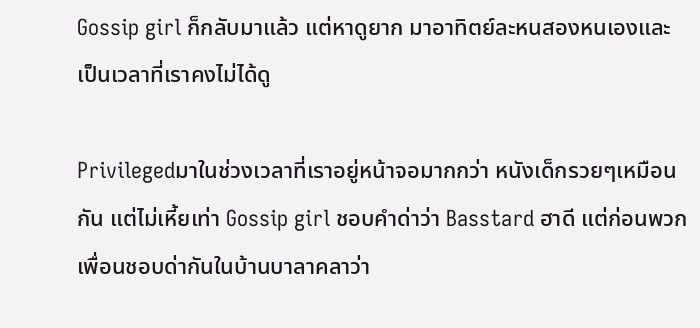Gossip girl ก็กลับมาแล้ว แต่หาดูยาก มาอาทิตย์ละหนสองหนเองและเป็นเวลาที่เราคงไม่ได้ดู

Privilegedมาในช่วงเวลาที่เราอยู่หน้าจอมากกว่า หนังเด็กรวยๆเหมือนกัน แต่ไม่เหี้ยเท่า Gossip girl ชอบคำด่าว่า Basstard ฮาดี แต่ก่อนพวกเพื่อนชอบด่ากันในบ้านบาลาคลาว่า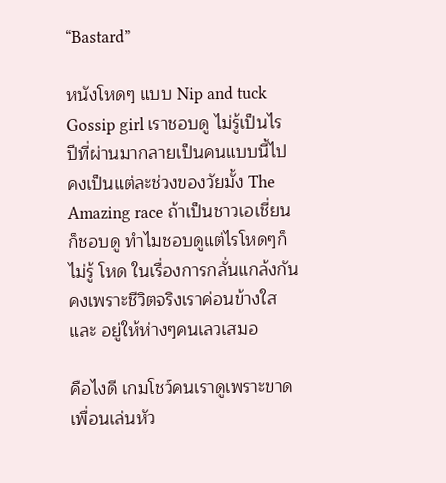“Bastard”

หนังโหดๆ แบบ Nip and tuck Gossip girl เราชอบดู ไม่รู้เป็นไร ปีที่ผ่านมากลายเป็นคนแบบนี้ไป คงเป็นแต่ละช่วงของวัยมั้ง The Amazing race ถ้าเป็นชาวเอเชี่ยนก็ชอบดู ทำไมชอบดูแต่ไรโหดๆก็ไม่รู้ โหด ในเรื่องการกลั่นแกล้งกัน คงเพราะชีวิตจริงเราค่อนข้างใส และ อยู่ให้ห่างๆคนเลวเสมอ

คือไงดี เกมโชว์คนเราดูเพราะขาดเพื่อนเล่นหัว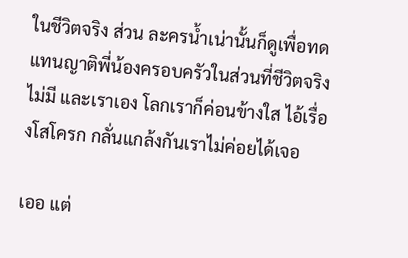ในชีวิตจริง ส่วน ละครน้ำเน่านั้นก็ดูเพื่อทดแทนญาติพี่น้องครอบครัวในส่วนที่ชีวิตจริงไม่มี และเราเอง โลกเราก็ค่อนข้างใส ไอ้เรื่องโสโครก กลั่นแกล้งกันเราไม่ค่อยได้เจอ

เออ แต่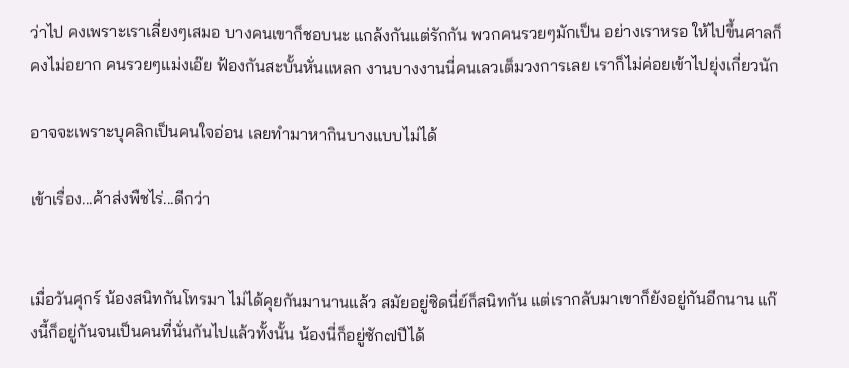ว่าไป คงเพราะเราเลี่ยงๆเสมอ บางคนเขาก็ชอบนะ แกล้งกันแต่รักกัน พวกคนรวยๆมักเป็น อย่างเราหรอ ให้ไปขึ้นศาลก็คงไม่อยาก คนรวยๆแม่งเอ๊ย ฟ้องกันสะบั้นหั่นแหลก งานบางงานนี่คนเลวเต็มวงการเลย เราก็ไม่ค่อยเข้าไปยุ่งเกี่ยวนัก

อาจจะเพราะบุคลิกเป็นคนใจอ่อน เลยทำมาหากินบางแบบไม่ได้

เข้าเรื่อง...ค้าส่งพืชไร่...ดีกว่า


เมื่อวันศุกร์ น้องสนิทกันโทรมา ไม่ได้คุยกันมานานแล้ว สมัยอยู่ซิดนี่ย์ก็สนิทกัน แต่เรากลับมาเขาก็ยังอยู่กันอีกนาน แก๊งนี้ก็อยู่กันจนเป็นคนที่นั่นกันไปแล้วทั้งนั้น น้องนี่ก็อยู่ซัก๗ปีได้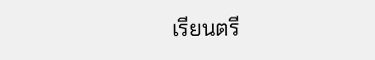เรียนตรี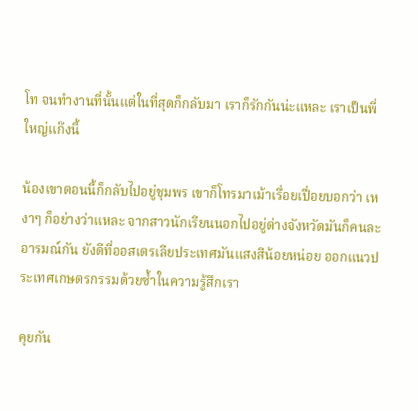โท จนทำงานที่นั้นแต่ในที่สุดก็กลับมา เราก็รักกันน่ะแหละ เราเป็นพี่ใหญ่แก๊งนี้

น้องเขาตอนนี้ก็กลับไปอยู่ชุมพร เขาก็โทรมาเม้าเรื่อยเปื่อยบอกว่า เหงาๆ ก็อย่างว่าแหละ จากสาวนักเรียนนอกไปอยู่ต่างจังหวัดมันก็คนละอารมณ์กัน ยังดีที่ออสเตรเลียประเทศมันแสงสีน้อยหน่อย ออกแนวประเทศเกษตรกรรมด้วยซ้ำในความรู้สึกเรา

คุยกัน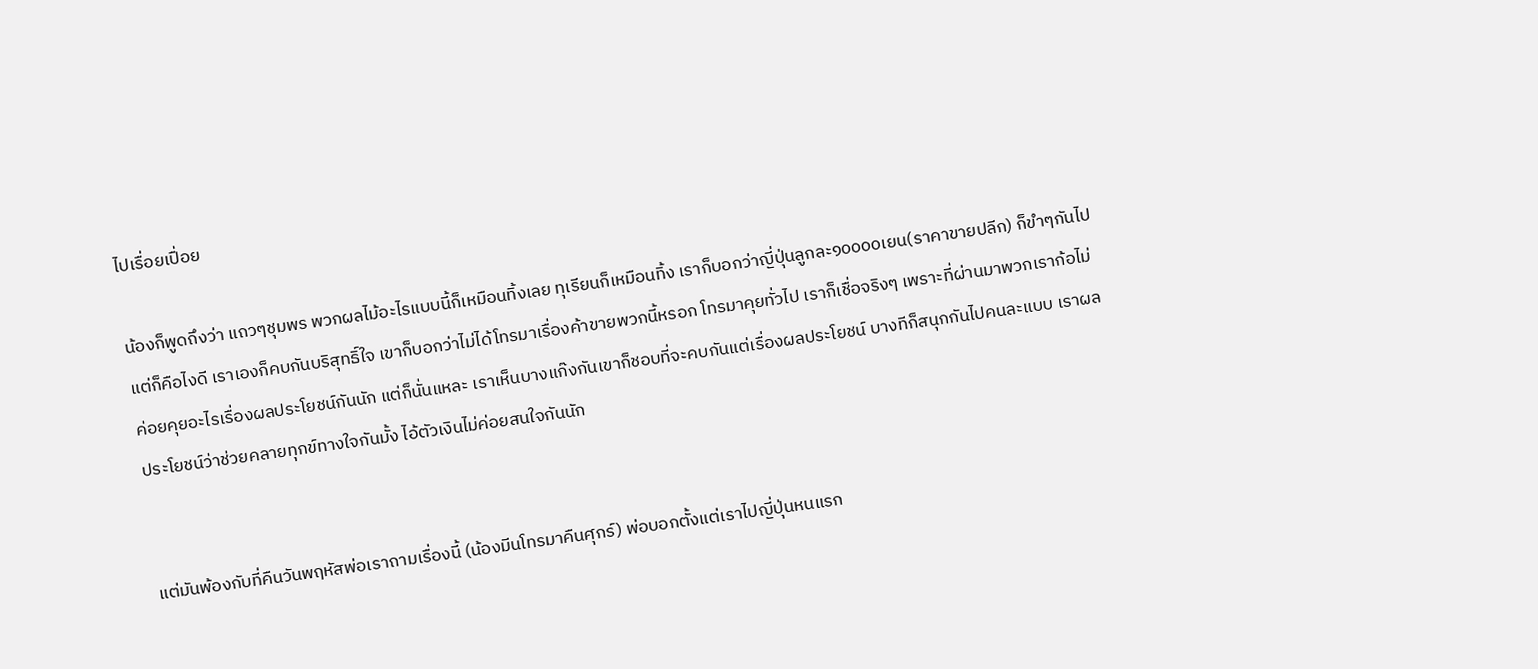ไปเรื่อยเปื่อย

น้องก็พูดถึงว่า แถวๆชุมพร พวกผลไม้อะไรแบบนี้ก็เหมือนทิ้งเลย ทุเรียนก็เหมือนทิ้ง เราก็บอกว่าญี่ปุ่นลูกละ๑๐๐๐๐เยน(ราคาขายปลีก) ก็ขำๆกันไป แต่ก็คือไงดี เราเองก็คบกันบริสุทธิ์ใจ เขาก็บอกว่าไม่ได้โทรมาเรื่องค้าขายพวกนี้หรอก โทรมาคุยทั่วไป เราก็เชื่อจริงๆ เพราะที่ผ่านมาพวกเราก้อไม่ค่อยคุยอะไรเรื่องผลประโยชน์กันนัก แต่ก็นั่นแหละ เราเห็นบางแก๊งกันเขาก็ชอบที่จะคบกันแต่เรื่องผลประโยชน์ บางทีก็สนุกกันไปคนละแบบ เราผลประโยชน์ว่าช่วยคลายทุกข์ทางใจกันมั้ง ไอ้ตัวเงินไม่ค่อยสนใจกันนัก


แต่มันพ้องกับที่คืนวันพฤหัสพ่อเราถามเรื่องนี้ (น้องมีนโทรมาคืนศุกร์) พ่อบอกตั้งแต่เราไปญี่ปุ่นหนแรก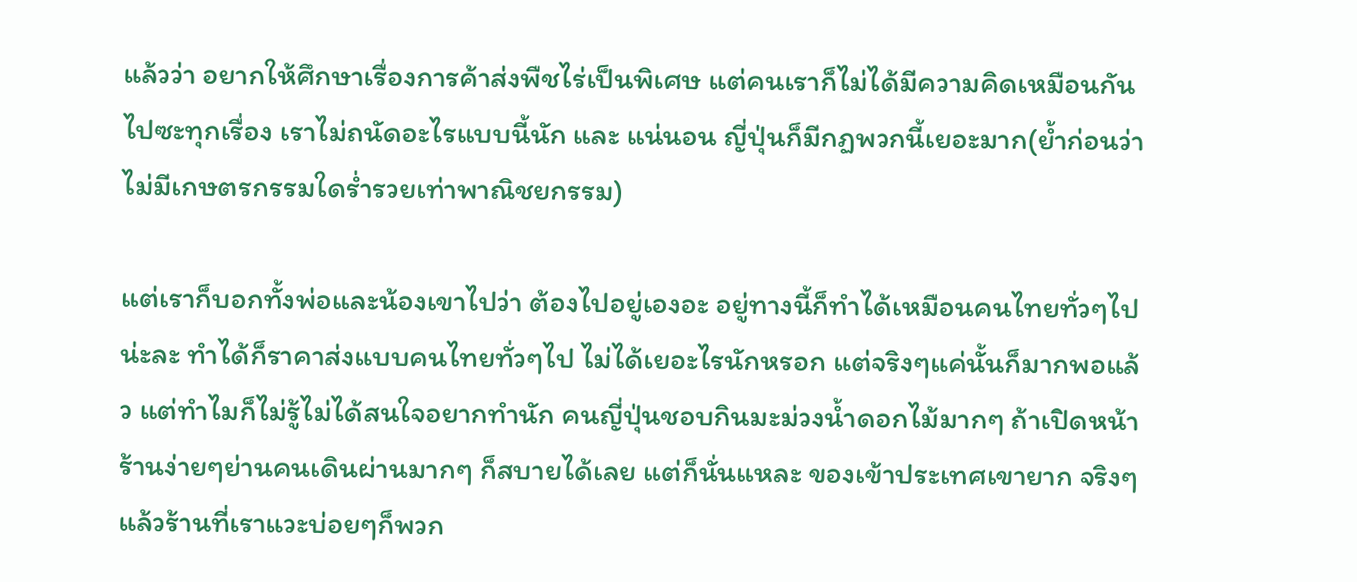แล้วว่า อยากให้ศึกษาเรื่องการค้าส่งพืชไร่เป็นพิเศษ แต่คนเราก็ไม่ได้มีความคิดเหมือนกันไปซะทุกเรื่อง เราไม่ถนัดอะไรแบบนี้นัก และ แน่นอน ญี่ปุ่นก็มีกฏพวกนี้เยอะมาก(ย้ำก่อนว่า ไม่มีเกษตรกรรมใดร่ำรวยเท่าพาณิชยกรรม)

แต่เราก็บอกทั้งพ่อและน้องเขาไปว่า ต้องไปอยู่เองอะ อยู่ทางนี้ก็ทำได้เหมือนคนไทยทั่วๆไปน่ะละ ทำได้ก็ราคาส่งแบบคนไทยทั่วๆไป ไม่ได้เยอะไรนักหรอก แต่จริงๆแค่นั้นก็มากพอแล้ว แต่ทำไมก็ไม่รู้ไม่ได้สนใจอยากทำนัก คนญี่ปุ่นชอบกินมะม่วงน้ำดอกไม้มากๆ ถ้าเปิดหน้าร้านง่ายๆย่านคนเดินผ่านมากๆ ก็สบายได้เลย แต่ก็นั่นแหละ ของเข้าประเทศเขายาก จริงๆแล้วร้านที่เราแวะบ่อยๆก็พวก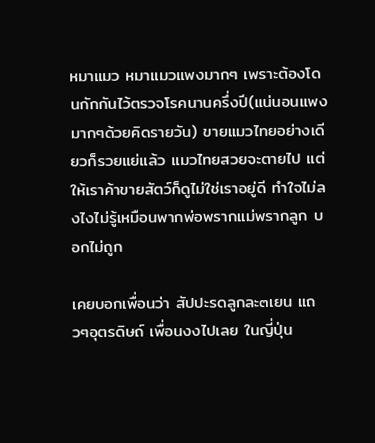หมาแมว หมาแมวแพงมากๆ เพราะต้องโดนกักกันไว้ตรวจโรคนานครึ่งปี(แน่นอนแพงมากๆด้วยคิดรายวัน) ขายแมวไทยอย่างเดียวก็รวยแย่แล้ว แมวไทยสวยจะตายไป แต่ให้เราค้าขายสัตว์ก็ดูไม่ใช่เราอยู่ดี ทำใจไม่ลงไงไม่รู้เหมือนพากพ่อพรากแม่พรากลูก บอกไม่ถูก

เคยบอกเพื่อนว่า สัปปะรดลูกละ๓เยน แถวๆอุตรดิษถ์ เพื่อนงงไปเลย ในญี่ปุ่น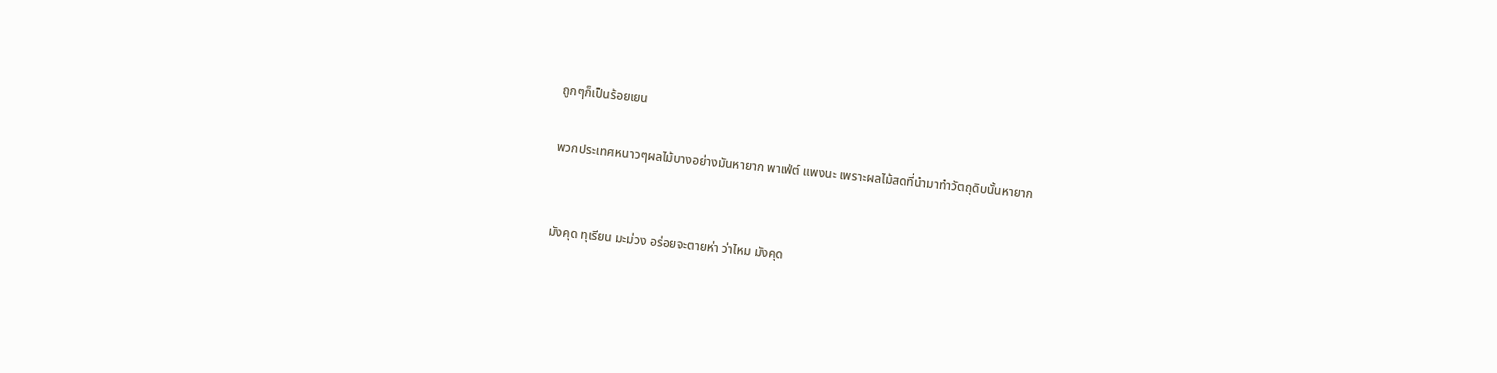ถูกๆก็เป็นร้อยเยน

พวกประเทศหนาวๆผลไม้บางอย่างมันหายาก พาเฟ่ต์ แพงนะ เพราะผลไม้สดที่นำมาทำวัตถุดิบนั้นหายาก


มังคุด ทุเรียน มะม่วง อร่อยจะตายห่า ว่าไหม มังคุด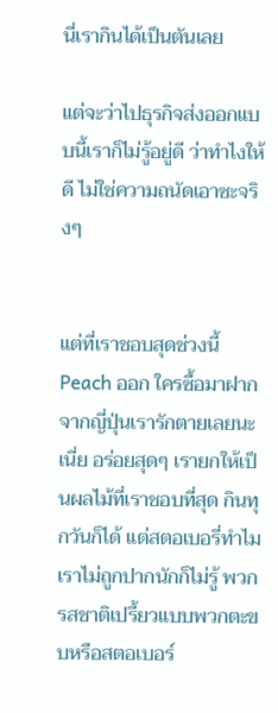นี่เรากินได้เป็นตันเลย

แต่จะว่าไปธุรกิจส่งออกแบบนี้เราก็ไม่รู้อยู่ดี ว่าทำไงให้ดี ไม่ใช่ความถนัดเอาซะจริงๆ


แต่ที่เราชอบสุดช่วงนี้ Peach ออก ใครซื้อมาฝากจากญี่ปุ่นเรารักตายเลยนะเนี่ย อร่อยสุดๆ เรายกให้เป็นผลไม้ที่เราชอบที่สุด กินทุกวันก็ได้ แต่สตอเบอรี่ทำไมเราไม่ถูกปากนักก็ไม่รู้ พวกรสชาติเปรี้ยวแบบพวกตะขบหรือสตอเบอร์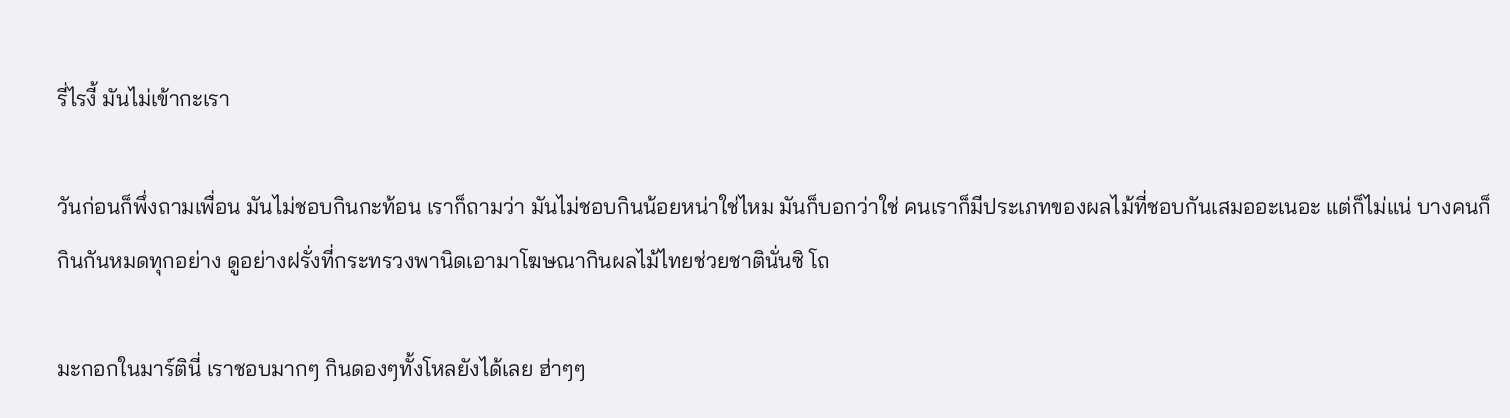รี่ไรงี้ มันไม่เข้ากะเรา

วันก่อนก็พึ่งถามเพื่อน มันไม่ชอบกินกะท้อน เราก็ถามว่า มันไม่ชอบกินน้อยหน่าใช่ไหม มันก็บอกว่าใช่ คนเราก็มีประเภทของผลไม้ที่ชอบกันเสมออะเนอะ แต่ก็ไม่แน่ บางคนก็กินกันหมดทุกอย่าง ดูอย่างฝรั่งที่กระทรวงพานิดเอามาโฆษณากินผลไม้ไทยช่วยชาตินั่นซิ โถ

มะกอกในมาร์ตินี่ เราชอบมากๆ กินดองๆทั้งโหลยังได้เลย ฮ่าๆๆ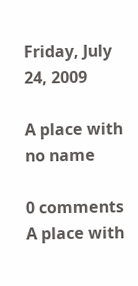Friday, July 24, 2009

A place with no name

0 comments
A place with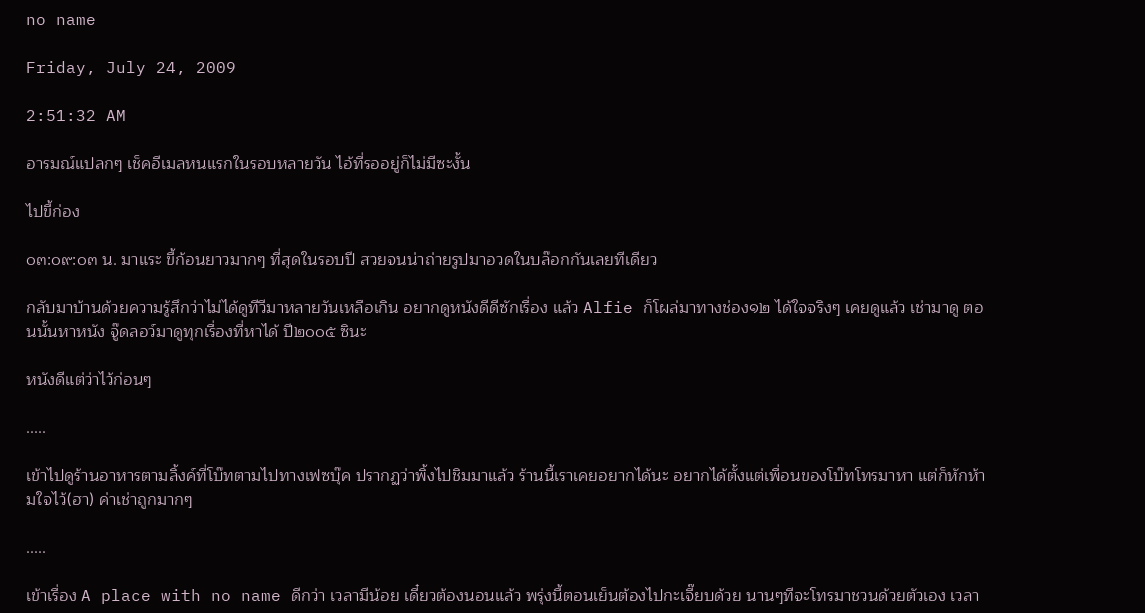no name

Friday, July 24, 2009

2:51:32 AM

อารมณ์แปลกๆ เช็คอีเมลหนแรกในรอบหลายวัน ไอ้ที่รออยู่ก็ไม่มีซะงั้น

ไปขี้ก่อง

๐๓:๐๙:๐๓ น. มาแระ ขี้ก้อนยาวมากๆ ที่สุดในรอบปี สวยจนน่าถ่ายรูปมาอวดในบล๊อกกันเลยทีเดียว

กลับมาบ้านด้วยความรู้สึกว่าไม่ได้ดูทีวีมาหลายวันเหลือเกิน อยากดูหนังดีดีซักเรื่อง แล้ว Alfie ก็โผล่มาทางช่อง๑๒ ได้ใจจริงๆ เคยดูแล้ว เช่ามาดู ตอนนั้นหาหนัง จู๊ดลอว์มาดูทุกเรื่องที่หาได้ ปี๒๐๐๕ ซินะ

หนังดีแต่ว่าไว้ก่อนๆ

.....

เข้าไปดูร้านอาหารตามลิ้งค์ที่โบ๊ทตามไปทางเฟซบุ๊ค ปรากฏว่าพิ้งไปชิมมาแล้ว ร้านนี้เราเคยอยากได้นะ อยากได้ตั้งแต่เพื่อนของโบ๊ทโทรมาหา แต่ก็หักห้ามใจไว้(ฮา) ค่าเช่าถูกมากๆ

.....

เข้าเรื่อง A place with no name ดีกว่า เวลามีน้อย เดี๋ยวต้องนอนแล้ว พรุ่งนี้ตอนเย็นต้องไปกะเจี๊ยบด้วย นานๆทีจะโทรมาชวนด้วยตัวเอง เวลา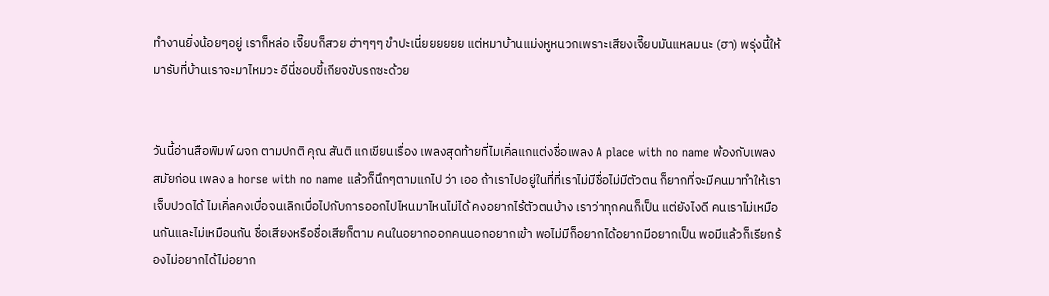ทำงานยิ่งน้อยๆอยู่ เราก็หล่อ เจี๊ยบก็สวย ฮ่าๆๆๆ ขำปะเนี่ยยยยยย แต่หมาบ้านแม่งหูหนวกเพราะเสียงเจี๊ยบมันแหลมนะ (ฮา) พรุ่งนี้ให้มารับที่บ้านเราจะมาไหมวะ อีนี่ชอบขี้เกียจขับรถซะด้วย


วันนี้อ่านสือพิมพ์ ผจก ตามปกติ คุณ สันติ แกเขียนเรื่อง เพลงสุดท้ายที่ไมเคิ่ลแกแต่งชื่อเพลง A place with no name พ้องกับเพลงสมัยก่อน เพลง a horse with no name แล้วก็นึกๆตามแกไป ว่า เออ ถ้าเราไปอยู่ในที่ที่เราไม่มีชื่อไม่มีตัวตน ก็ยากที่จะมีคนมาทำให้เราเจ็บปวดได้ ไมเคิ่ลคงเบื่อจนเลิกเบื่อไปกับการออกไปไหนมาไหนไม่ได้ คงอยากไร้ตัวตนบ้าง เราว่าทุกคนก็เป็น แต่ยังไงดี คนเราไม่เหมือนกันและไม่เหมือนกัน ชื่อเสียงหรือชื่อเสียก็ตาม คนในอยากออกคนนอกอยากเข้า พอไม่มีก็อยากได้อยากมีอยากเป็น พอมีแล้วก็เรียกร้องไม่อยากได้ไม่อยาก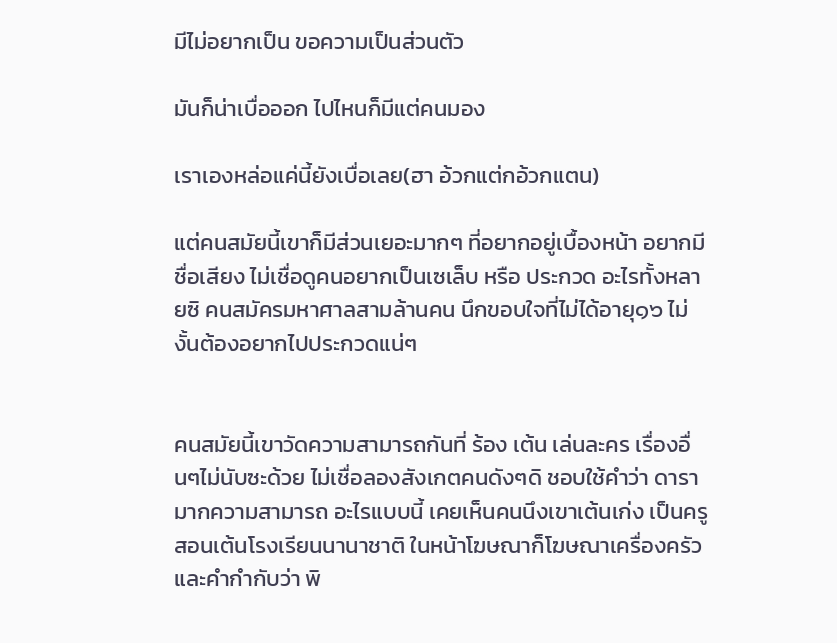มีไม่อยากเป็น ขอความเป็นส่วนตัว

มันก็น่าเบื่อออก ไปไหนก็มีแต่คนมอง

เราเองหล่อแค่นี้ยังเบื่อเลย(ฮา อ้วกแต่กอ้วกแตน)

แต่คนสมัยนี้เขาก็มีส่วนเยอะมากๆ ที่อยากอยู่เบื้องหน้า อยากมีชื่อเสียง ไม่เชื่อดูคนอยากเป็นเซเล็บ หรือ ประกวด อะไรทั้งหลายซิ คนสมัครมหาศาลสามล้านคน นึกขอบใจที่ไม่ได้อายุ๑๖ ไม่งั้นต้องอยากไปประกวดแน่ๆ


คนสมัยนี้เขาวัดความสามารถกันที่ ร้อง เต้น เล่นละคร เรื่องอื่นๆไม่นับซะด้วย ไม่เชื่อลองสังเกตคนดังๆดิ ชอบใช้คำว่า ดารามากความสามารถ อะไรแบบนี้ เคยเห็นคนนึงเขาเต้นเก่ง เป็นครูสอนเต้นโรงเรียนนานาชาติ ในหน้าโฆษณาก็โฆษณาเครื่องครัวและคำกำกับว่า พิ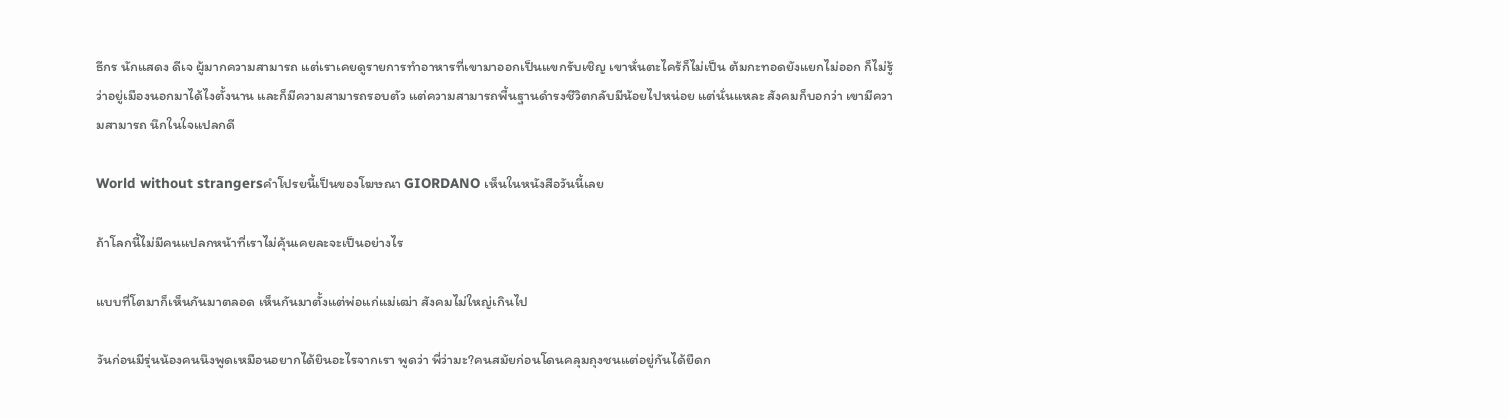ธีกร นักแสดง ดีเจ ผู้มากความสามารถ แต่เราเคยดูรายการทำอาหารที่เขามาออกเป็นแขกรับเชิญ เขาหั่นตะไคร้ก็ไม่เป็น ต้มกะทอดยังแยกไม่ออก ก็ไม่รู้ว่าอยู่เมืองนอกมาได้ไงตั้งนาน และก็มีความสามารถรอบตัว แต่ความสามารถพื้นฐานดำรงชีวิตกลับมีน้อยไปหน่อย แต่นั่นแหละ สังคมก็บอกว่า เขามีความสามารถ นึกในใจแปลกดี

World without strangersคำโปรยนี้เป็นของโฆษณา GIORDANO เห็นในหนังสือวันนี้เลย

ถ้าโลกนี้ไม่มีคนแปลกหน้าที่เราไม่คุ้นเคยละจะเป็นอย่างไร

แบบที่โตมาก็เห็นกันมาตลอด เห็นกันมาตั้งแต่พ่อแก่แม่เฒ่า สังคมไม่ใหญ่เกินไป

วันก่อนมีรุ่นน้องคนนึงพูดเหมือนอยากได้ยินอะไรจากเรา พูดว่า พี่ว่ามะ?คนสมัยก่อนโดนคลุมถุงชนแต่อยู่กันได้ยืดก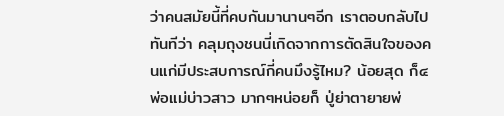ว่าคนสมัยนี้ที่คบกันมานานๆอีก เราตอบกลับไปทันทีว่า คลุมถุงชนนี่เกิดจากการตัดสินใจของคนแก่มีประสบการณ์กี่คนมึงรู้ไหม? น้อยสุด ก็๔ พ่อแม่บ่าวสาว มากๆหน่อยก็ ปู่ย่าตายายพ่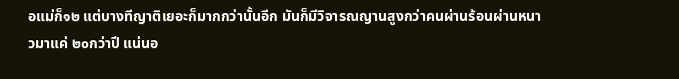อแม่ก็๑๒ แต่บางทีญาติเยอะก็มากกว่านั้นอีก มันก็มีวิจารณญานสูงกว่าคนผ่านร้อนผ่านหนาวมาแค่ ๒๐กว่าปี แน่นอ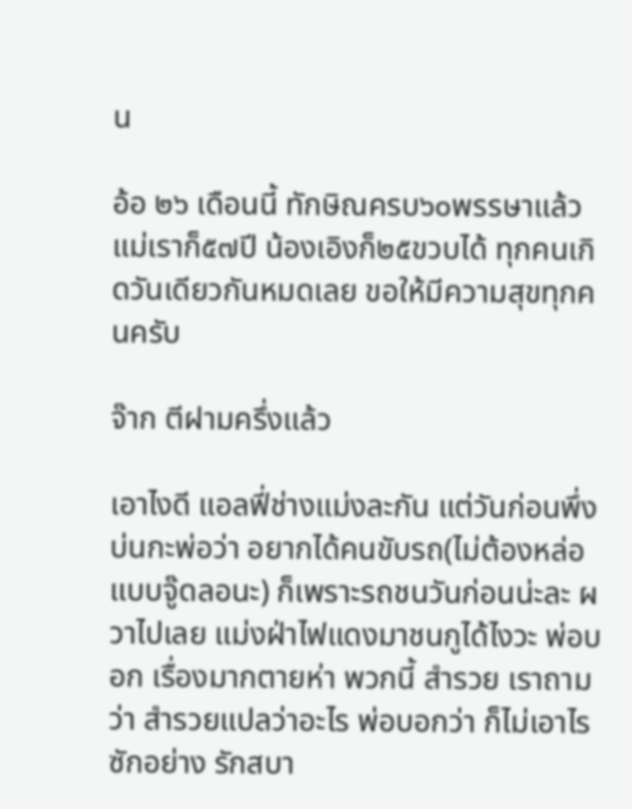น

อ้อ ๒๖ เดือนนี้ ทักษิณครบ๖๐พรรษาแล้ว แม่เราก็๕๗ปี น้องเอิงก็๒๕ขวบได้ ทุกคนเกิดวันเดียวกันหมดเลย ขอให้มีความสุขทุกคนครับ

จ๊าก ตีฝามครึ่งแล้ว

เอาไงดี แอลฟี่ช่างแม่งละกัน แต่วันก่อนพึ่งบ่นกะพ่อว่า อยากได้คนขับรถ(ไม่ต้องหล่อแบบจู๊ดลอนะ) ก็เพราะรถชนวันก่อนน่ะละ ผวาไปเลย แม่งฝ่าไฟแดงมาชนกูได้ไงวะ พ่อบอก เรื่องมากตายห่า พวกนี้ สำรวย เราถามว่า สำรวยแปลว่าอะไร พ่อบอกว่า ก็ไม่เอาไรซักอย่าง รักสบา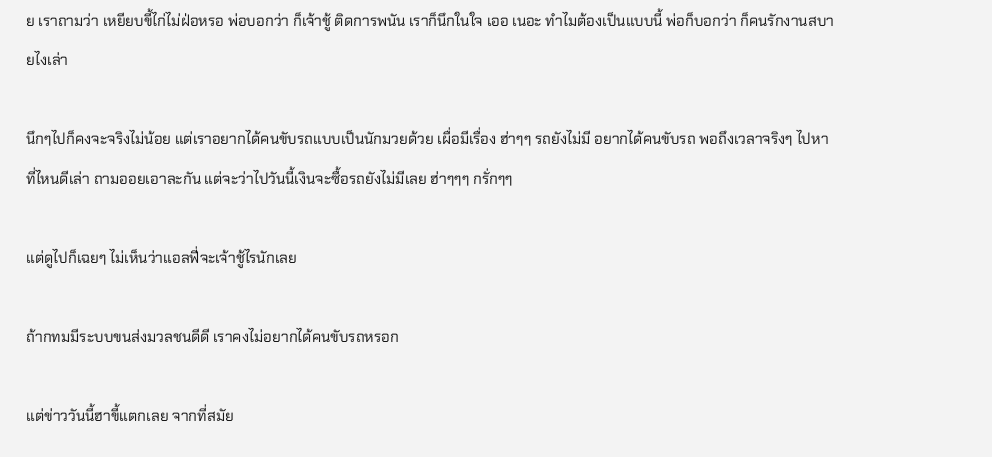ย เราถามว่า เหยียบขี้ไก่ไม่ฝ่อหรอ พ่อบอกว่า ก็เจ้าชู้ ติดการพนัน เราก็นึกในใจ เออ เนอะ ทำไมต้องเป็นแบบนี้ พ่อก็บอกว่า ก็คนรักงานสบายไงเล่า

นึกๆไปก็คงจะจริงไม่น้อย แต่เราอยากได้คนขับรถแบบเป็นนักมวยด้วย เผื่อมีเรื่อง ฮ่าๆๆ รถยังไม่มี อยากได้คนขับรถ พอถึงเวลาจริงๆ ไปหาที่ไหนดีเล่า ถามออยเอาละกัน แต่จะว่าไปวันนี้เงินจะซื้อรถยังไม่มีเลย ฮ่าๆๆๆ กรั่กๆๆ

แต่ดูไปก็เฉยๆ ไม่เห็นว่าแอลฟี่จะเจ้าชู้ไรนักเลย

ถ้ากทมมีระบบขนส่งมวลชนดีดี เราคงไม่อยากได้คนขับรถหรอก

แต่ข่าววันนี้ฮาขี้แตกเลย จากที่สมัย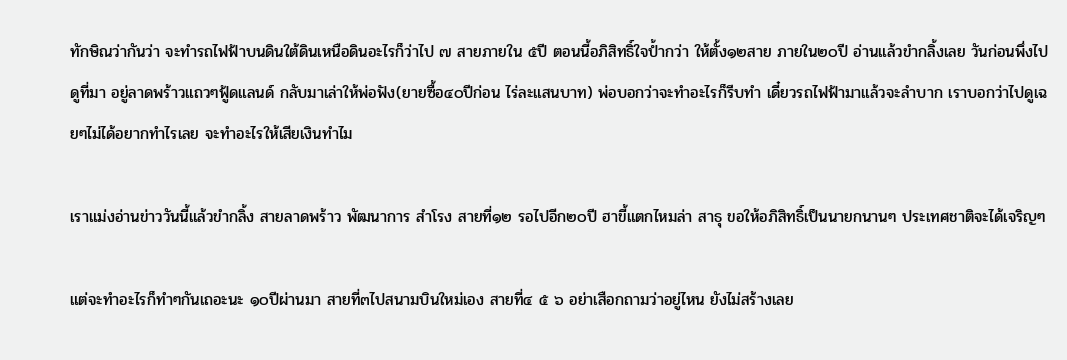ทักษิณว่ากันว่า จะทำรถไฟฟ้าบนดินใต้ดินเหนือดินอะไรก็ว่าไป ๗ สายภายใน ๕ปี ตอนนี้อภิสิทธิ์ใจป้ำกว่า ให้ตั้ง๑๒สาย ภายใน๒๐ปี อ่านแล้วขำกลิ้งเลย วันก่อนพึ่งไปดูที่มา อยู่ลาดพร้าวแถวๆฟู้ดแลนด์ กลับมาเล่าให้พ่อฟัง(ยายซื้อ๔๐ปีก่อน ไร่ละแสนบาท) พ่อบอกว่าจะทำอะไรก็รีบทำ เดี๋ยวรถไฟฟ้ามาแล้วจะลำบาก เราบอกว่าไปดูเฉยๆไม่ได้อยากทำไรเลย จะทำอะไรให้เสียเงินทำไม

เราแม่งอ่านข่าววันนี้แล้วขำกลิ้ง สายลาดพร้าว พัฒนาการ สำโรง สายที่๑๒ รอไปอีก๒๐ปี ฮาขี้แตกไหมล่า สาธุ ขอให้อภิสิทธิ์เป็นนายกนานๆ ประเทศชาติจะได้เจริญๆ

แต่จะทำอะไรก็ทำๆกันเถอะนะ ๑๐ปีผ่านมา สายที่๓ไปสนามบินใหม่เอง สายที่๔ ๕ ๖ อย่าเสือกถามว่าอยู่ไหน ยังไม่สร้างเลย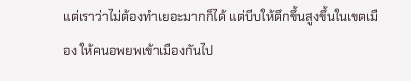แต่เราว่าไม่ต้องทำเยอะมากก็ได้ แต่บีบให้ตึกขึ้นสูงขึ้นในเขตเมือง ให้คนอพยพเข้าเมืองกันไป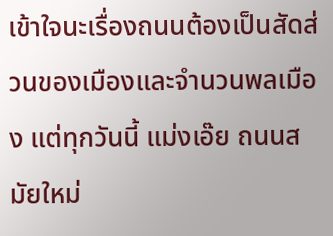เข้าใจนะเรื่องถนนต้องเป็นสัดส่วนของเมืองและจำนวนพลเมือง แต่ทุกวันนี้ แม่งเอ๊ย ถนนสมัยใหม่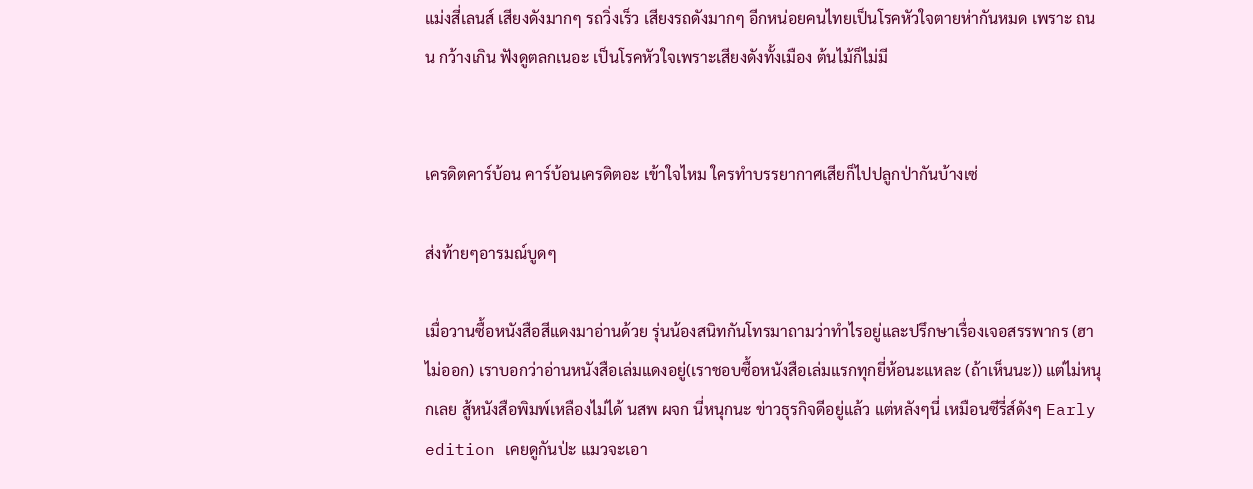แม่งสี่เลนส์ เสียงดังมากๆ รถวิ่งเร็ว เสียงรถดังมากๆ อีกหน่อยคนไทยเป็นโรคหัวใจตายห่ากันหมด เพราะ ถนน กว้างเกิน ฟังดูตลกเนอะ เป็นโรคหัวใจเพราะเสียงดังทั้งเมือง ต้นไม้ก็ไม่มี


เครดิตคาร์บ้อน คาร์บ้อนเครดิตอะ เข้าใจไหม ใครทำบรรยากาศเสียก็ไปปลูกป่ากันบ้างเซ่

ส่งท้ายๆอารมณ์บูดๆ

เมื่อวานซื้อหนังสือสีแดงมาอ่านด้วย รุ่นน้องสนิทกันโทรมาถามว่าทำไรอยู่และปรึกษาเรื่องเจอสรรพากร (ฮาไม่ออก) เราบอกว่าอ่านหนังสือเล่มแดงอยู่(เราชอบซื้อหนังสือเล่มแรกทุกยี่ห้อนะแหละ (ถ้าเห็นนะ)) แต่ไม่หนุกเลย สู้หนังสือพิมพ์เหลืองไม่ได้ นสพ ผจก นี่หนุกนะ ข่าวธุรกิจดีอยู่แล้ว แต่หลังๆนี่ เหมือนซีรี่ส์ดังๆ Early edition เคยดูกันป่ะ แมวจะเอา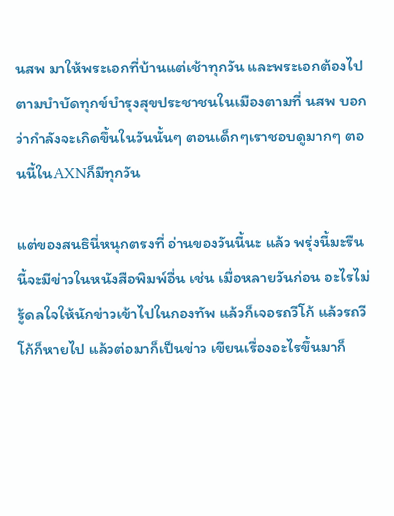นสพ มาให้พระเอกที่บ้านแต่เช้าทุกวัน และพระเอกต้องไปตามบำบัดทุกข์บำรุงสุขประชาชนในเมืองตามที่ นสพ บอกว่ากำลังจะเกิดขึ้นในวันนั้นๆ ตอนเด็กๆเราชอบดูมากๆ ตอนนี้ในAXNก็มีทุกวัน

แต่ของสนธินี่หนุกตรงที่ อ่านของวันนี้นะ แล้ว พรุ่งนี้มะรืนนี้จะมีข่าวในหนังสือพิมพ์อื่น เช่น เมื่อหลายวันก่อน อะไรไม่รู้ดลใจให้นักข่าวเข้าไปในกองทัพ แล้วก็เจอรถวีโก้ แล้วรถวีโก้ก็หายไป แล้วต่อมาก็เป็นข่าว เขียนเรื่องอะไรขึ้นมาก็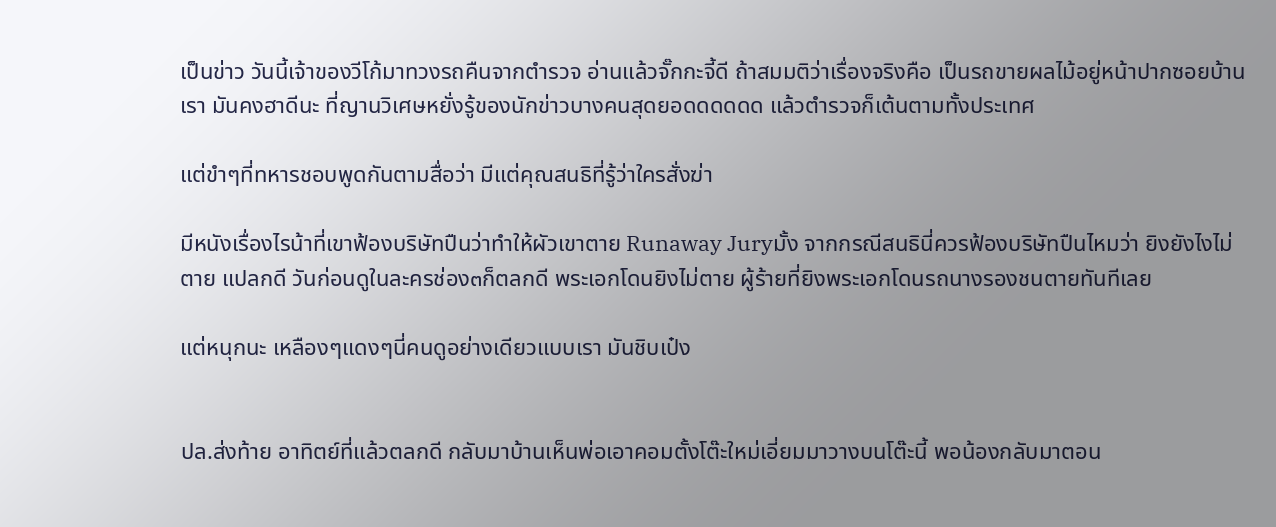เป็นข่าว วันนี้เจ้าของวีโก้มาทวงรถคืนจากตำรวจ อ่านแล้วจั๊กกะจี้ดี ถ้าสมมติว่าเรื่องจริงคือ เป็นรถขายผลไม้อยู่หน้าปากซอยบ้านเรา มันคงฮาดีนะ ที่ญานวิเศษหยั่งรู้ของนักข่าวบางคนสุดยอดดดดดด แล้วตำรวจก็เต้นตามทั้งประเทศ

แต่ขำๆที่ทหารชอบพูดกันตามสื่อว่า มีแต่คุณสนธิที่รู้ว่าใครสั่งฆ่า

มีหนังเรื่องไรน้าที่เขาฟ้องบริษัทปืนว่าทำให้ผัวเขาตาย Runaway Juryมั้ง จากกรณีสนธินี่ควรฟ้องบริษัทปืนไหมว่า ยิงยังไงไม่ตาย แปลกดี วันก่อนดูในละครช่อง๓ก็ตลกดี พระเอกโดนยิงไม่ตาย ผู้ร้ายที่ยิงพระเอกโดนรถนางรองชนตายทันทีเลย

แต่หนุกนะ เหลืองๆแดงๆนี่คนดูอย่างเดียวแบบเรา มันชิบเป๋ง


ปล.ส่งท้าย อาทิตย์ที่แล้วตลกดี กลับมาบ้านเห็นพ่อเอาคอมตั้งโต๊ะใหม่เอี่ยมมาวางบนโต๊ะนี้ พอน้องกลับมาตอน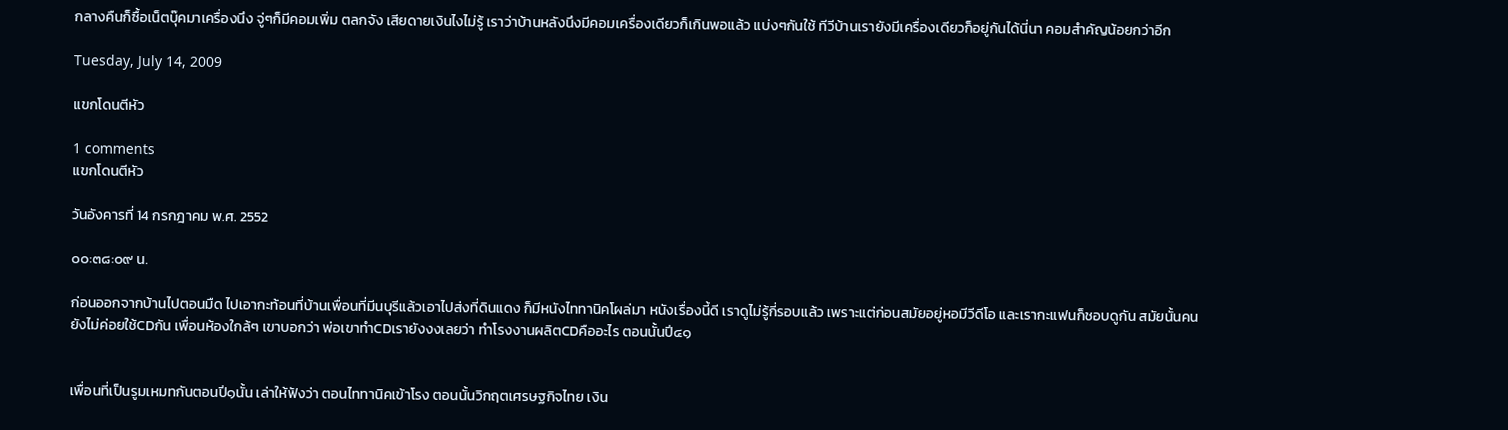กลางคืนก็ซื้อเน็ตบุ๊คมาเครื่องนึง จู่ๆก็มีคอมเพิ่ม ตลกจัง เสียดายเงินไงไม่รู้ เราว่าบ้านหลังนึงมีคอมเครื่องเดียวก็เกินพอแล้ว แบ่งๆกันใช้ ทีวีบ้านเรายังมีเครื่องเดียวก็อยู่กันได้นี่นา คอมสำคัญน้อยกว่าอีก

Tuesday, July 14, 2009

แขกโดนตีหัว

1 comments
แขกโดนตีหัว

วันอังคารที่ 14 กรกฎาคม พ.ศ. 2552

๐๐:๓๘:๐๙ น.

ก่อนออกจากบ้านไปตอนมืด ไปเอากะท้อนที่บ้านเพื่อนที่มีนบุรีแล้วเอาไปส่งที่ดินแดง ก็มีหนังไททานิคโผล่มา หนังเรื่องนี้ดี เราดูไม่รู้กี่รอบแล้ว เพราะแต่ก่อนสมัยอยู่หอมีวีดีโอ และเรากะแฟนก็ชอบดูกัน สมัยนั้นคนยังไม่ค่อยใช้CDกัน เพื่อนห้องใกล้ๆ เขาบอกว่า พ่อเขาทำCDเรายังงงเลยว่า ทำโรงงานผลิตCDคืออะไร ตอนนั้นปี๔๑


เพื่อนที่เป็นรูมเหมทกันตอนปี๑นั้น เล่าให้ฟังว่า ตอนไททานิคเข้าโรง ตอนนั้นวิกฤตเศรษฐกิจไทย เงิน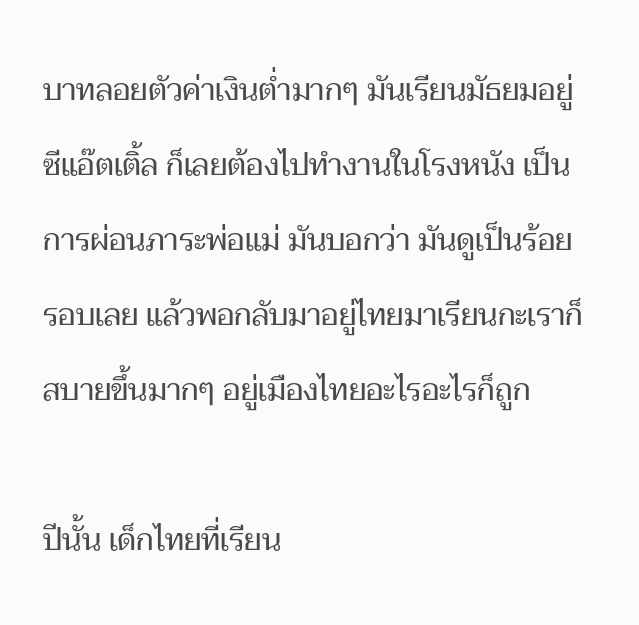บาทลอยตัวค่าเงินต่ำมากๆ มันเรียนมัธยมอยู่ซีแอ๊ตเติ้ล ก็เลยต้องไปทำงานในโรงหนัง เป็นการผ่อนภาระพ่อแม่ มันบอกว่า มันดูเป็นร้อยรอบเลย แล้วพอกลับมาอยู่ไทยมาเรียนกะเราก็สบายขึ้นมากๆ อยู่เมืองไทยอะไรอะไรก็ถูก

ปีนั้น เด็กไทยที่เรียน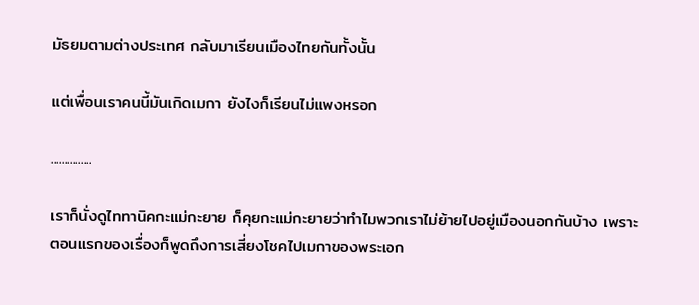มัธยมตามต่างประเทศ กลับมาเรียนเมืองไทยกันทั้งนั้น

แต่เพื่อนเราคนนี้มันเกิดเมกา ยังไงก็เรียนไม่แพงหรอก

...............

เราก็นั่งดูไททานิคกะแม่กะยาย ก็คุยกะแม่กะยายว่าทำไมพวกเราไม่ย้ายไปอยู่เมืองนอกกันบ้าง เพราะตอนแรกของเรื่องก็พูดถึงการเสี่ยงโชคไปเมกาของพระเอก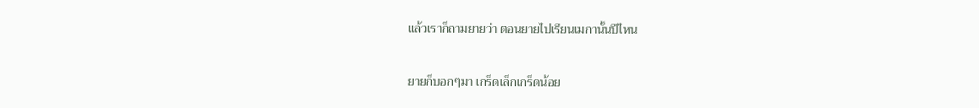แล้วเราก็ถามยายว่า ตอนยายไปเรียนเมกานั้นปีไหน

ยายก็บอกๆมา เกร็ดเล็กเกร็ดน้อย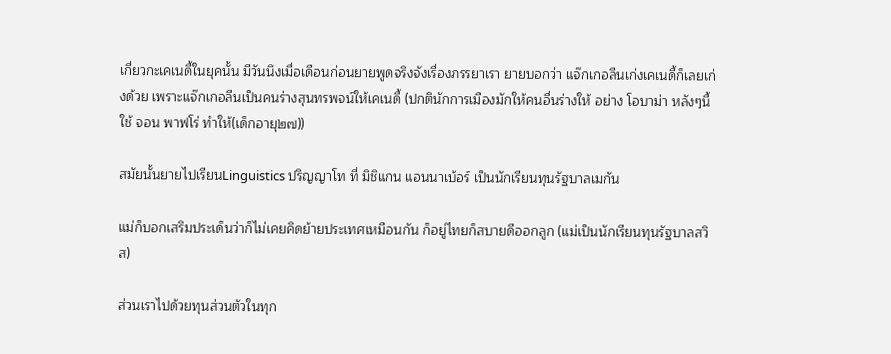เกี่ยวกะเคเนดี้ในยุคนั้น มีวันนึงเมื่อเดือนก่อนยายพูดจริงจังเรื่องภรรยาเรา ยายบอกว่า แจ๊กเกอลีนเก่งเคเนดี้ก็เลยเก่งด้วย เพราะแจ๊กเกอลีนเป็นคนร่างสุนทรพจน์ให้เคเนดี้ (ปกตินักการเมืองมักให้คนอื่นร่างให้ อย่าง โอบาม่า หลังๆนี้ใช้ จอน พาฟโร่ ทำให้(เด็กอายุ๒๗))

สมัยนั้นยายไปเรียนLinguistics ปริญญาโท ที่ มิชิแกน แอนนาเบ้อร์ เป็นนักเรียนทุนรัฐบาลเมกัน

แม่ก็บอกเสริมประเด็นว่าก็ไม่เคยคิดย้ายประเทศเหมือนกัน ก็อยู่ไทยก็สบายดีออกลูก (แม่เป็นนักเรียนทุนรัฐบาลสวิส)

ส่วนเราไปด้วยทุนส่วนตัวในทุก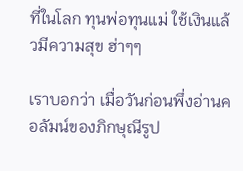ที่ในโลก ทุนพ่อทุนแม่ ใช้เงินแล้วมีความสุข ฮ่าๆๆ

เราบอกว่า เมื่อวันก่อนพึ่งอ่านคอลัมน์ของภิกษุณีรูป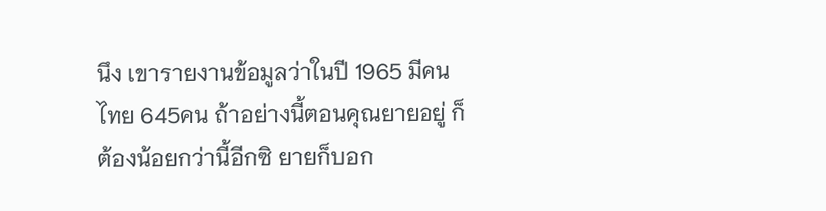นึง เขารายงานข้อมูลว่าในปี 1965 มีคนไทย 645คน ถ้าอย่างนี้ตอนคุณยายอยู่ ก็ต้องน้อยกว่านี้อีกซิ ยายก็บอก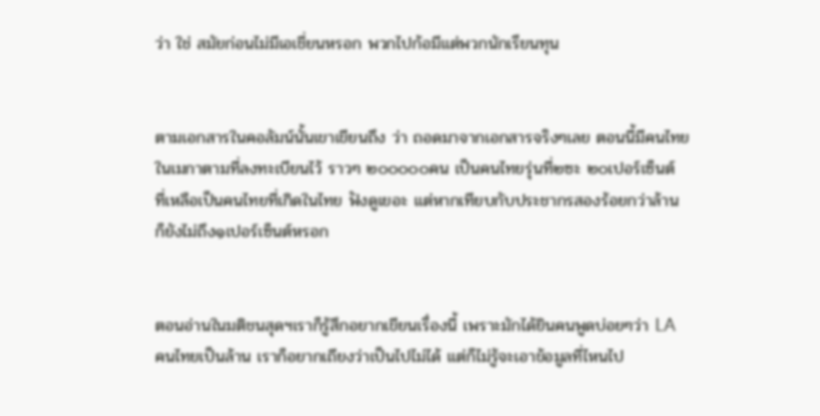ว่า ใช่ สมัยก่อนไม่มีเอเชี่ยนหรอก พวกไปก้อมีแต่พวกนักเรียนทุน


ตามเอกสารในคอลัมน์นั้นเขาเขียนถึง ว่า ถอดมาจากเอกสารจริงๆเลย ตอนนี้มีคนไทยในเมกาตามที่ลงทะเบียนไว้ ราวๆ ๒๐๐๐๐๐คน เป็นคนไทยรุ่นที่๒ซะ ๒๐เปอร์เซ็นต์ ที่เหลือเป็นคนไทยที่เกิดในไทย ฟังดูเยอะ แต่หากเทียบกับประชากรสองร้อยกว่าล้าน ก็ยังไม่ถึง๑เปอร์เซ็นต์หรอก


ตอนอ่านในมติชนสุดฯเราก็รู้สึกอยากเขียนเรื่องนี้ เพราะมักได้ยินคนพูดบ่อยๆว่า LA คนไทยเป็นล้าน เราก็อยากเถียงว่าเป็นไปไม่ได้ แต่ก็ไม่รู้จะเอาข้อมูลที่ไหนไป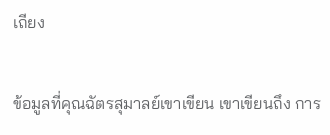เถียง


ข้อมูลที่คุณฉัตรสุมาลย์เขาเขียน เขาเขียนถึง การ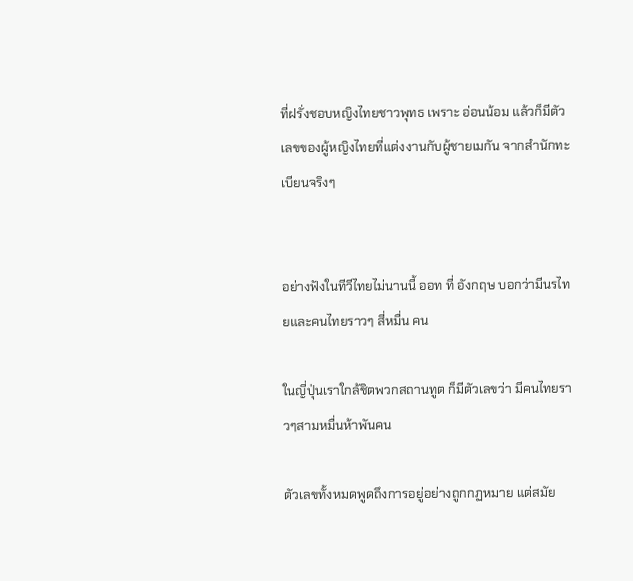ที่ฝรั่งชอบหญิงไทยชาวพุทธ เพราะ อ่อนน้อม แล้วก็มีตัวเลขของผู้หญิงไทยที่แต่งงานกับผู้ชายเมกัน จากสำนักทะเบียนจริงๆ


อย่างฟังในทีวีไทยไม่นานนี้ ออท ที่ อังกฤษ บอกว่ามีนรไทยและคนไทยราวๆ สี่หมื่น คน

ในญี่ปุ่นเราใกล้ชิตพวกสถานทูต ก็มีตัวเลขว่า มีคนไทยราวๆสามหมื่นห้าพันคน

ตัวเลขทั้งหมดพูดถึงการอยู่อย่างถูกกฏหมาย แต่สมัย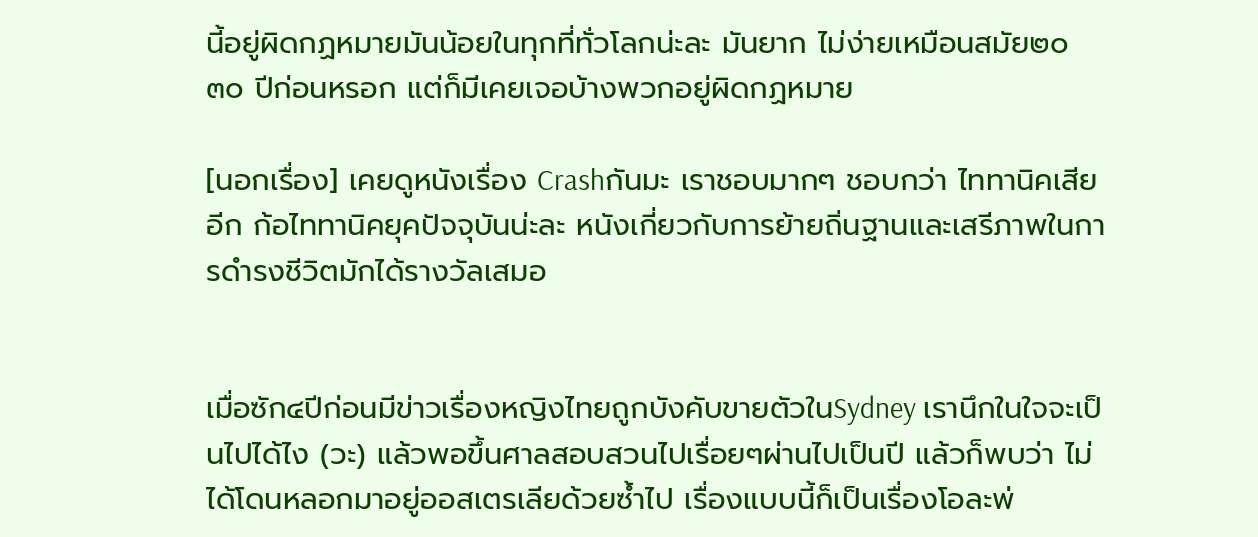นี้อยู่ผิดกฏหมายมันน้อยในทุกที่ทั่วโลกน่ะละ มันยาก ไม่ง่ายเหมือนสมัย๒๐ ๓๐ ปีก่อนหรอก แต่ก็มีเคยเจอบ้างพวกอยู่ผิดกฏหมาย

[นอกเรื่อง] เคยดูหนังเรื่อง Crashกันมะ เราชอบมากๆ ชอบกว่า ไททานิคเสียอีก ก้อไททานิคยุคปัจจุบันน่ะละ หนังเกี่ยวกับการย้ายถิ่นฐานและเสรีภาพในการดำรงชีวิตมักได้รางวัลเสมอ


เมื่อซัก๔ปีก่อนมีข่าวเรื่องหญิงไทยถูกบังคับขายตัวในSydney เรานึกในใจจะเป็นไปได้ไง (วะ) แล้วพอขึ้นศาลสอบสวนไปเรื่อยๆผ่านไปเป็นปี แล้วก็พบว่า ไม่ได้โดนหลอกมาอยู่ออสเตรเลียด้วยซ้ำไป เรื่องแบบนี้ก็เป็นเรื่องโอละพ่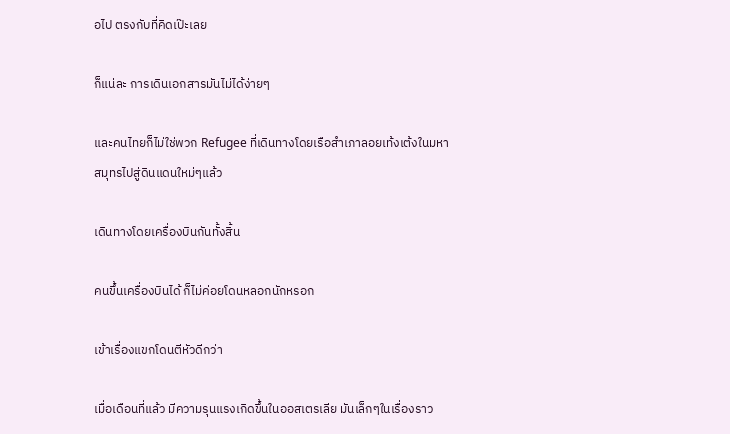อไป ตรงกับที่คิดเป๊ะเลย

ก็แน่ละ การเดินเอกสารมันไม่ได้ง่ายๆ

และคนไทยก็ไม่ใช่พวก Refugee ที่เดินทางโดยเรือสำเภาลอยเท้งเต้งในมหาสมุทรไปสู่ดินแดนใหม่ๆแล้ว

เดินทางโดยเครื่องบินกันทั้งสิ้น

คนขึ้นเครื่องบินได้ ก็ไม่ค่อยโดนหลอกนักหรอก

เข้าเรื่องแขกโดนตีหัวดีกว่า

เมื่อเดือนที่แล้ว มีความรุนแรงเกิดขึ้นในออสเตรเลีย มันเล็กๆในเรื่องราว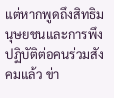แต่หากพูดถึงสิทธิมนุษยชนและการพึงปฏิบัติต่อคนร่วมสังคมแล้ว ข่า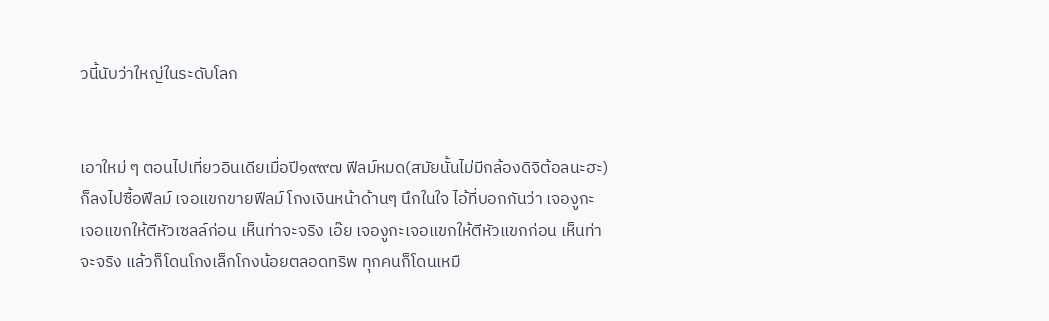วนี้นับว่าใหญ่ในระดับโลก


เอาใหม่ ๆ ตอนไปเที่ยวอินเดียเมื่อปี๑๙๙๗ ฟีลม์หมด(สมัยนั้นไม่มีกล้องดิจิต้อลนะฮะ) ก็ลงไปซื้อฟีลม์ เจอแขกขายฟีลม์ โกงเงินหน้าด้านๆ นึกในใจ ไอ้ที่บอกกันว่า เจองูกะเจอแขกให้ตีหัวเซลล์ก่อน เห็นท่าจะจริง เอ๊ย เจองูกะเจอแขกให้ตีหัวแขกก่อน เห็นท่าจะจริง แล้วก็โดนโกงเล็กโกงน้อยตลอดทริพ ทุกคนก็โดนเหมื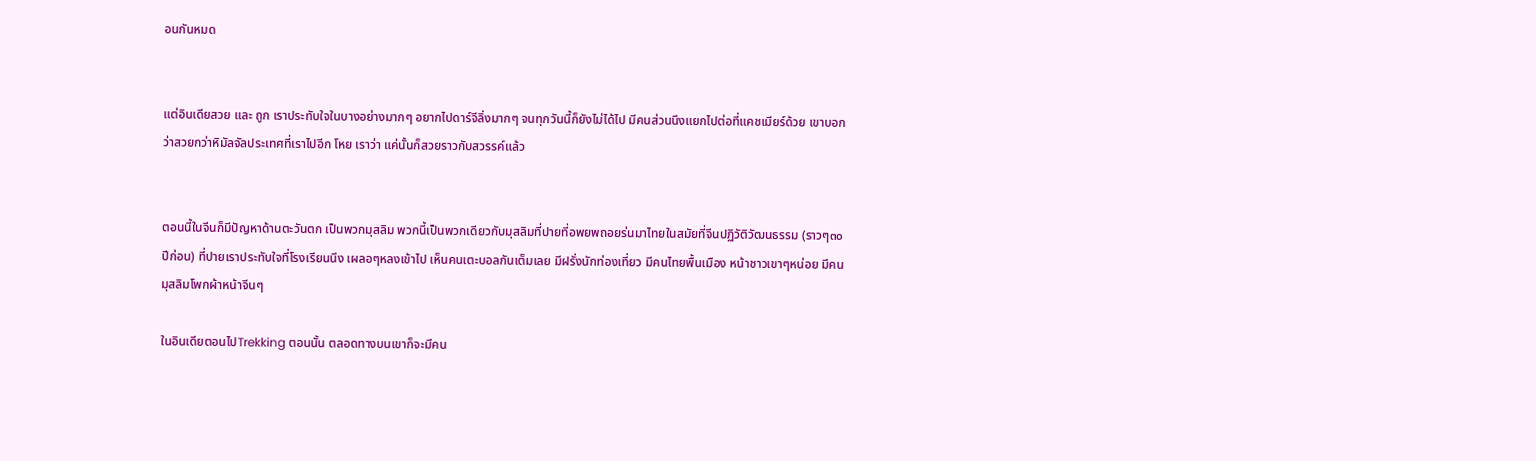อนกันหมด


แต่อินเดียสวย และ ถูก เราประทับใจในบางอย่างมากๆ อยากไปดาร์จีลิ่งมากๆ จนทุกวันนี้ก็ยังไม่ได้ไป มีคนส่วนนึงแยกไปต่อที่แคชเมียร์ด้วย เขาบอกว่าสวยกว่าหิมัลจัลประเทศที่เราไปอีก โหย เราว่า แค่นั้นก็สวยราวกับสวรรค์แล้ว


ตอนนี้ในจีนก็มีปัญหาด้านตะวันตก เป็นพวกมุสลิม พวกนี้เป็นพวกเดียวกับมุสลิมที่ปายที่อพยพถอยร่นมาไทยในสมัยที่จีนปฏิวัติวัฒนธรรม (ราวๆ๓๐ปีก่อน) ที่ปายเราประทับใจที่โรงเรียนนึง เผลอๆหลงเข้าไป เห็นคนเตะบอลกันเต็มเลย มีฝรั่งนักท่องเที่ยว มีคนไทยพื้นเมือง หน้าชาวเขาๆหน่อย มีคนมุสลิมโพกผ้าหน้าจีนๆ

ในอินเดียตอนไปTrekking ตอนนั้น ตลอดทางบนเขาก็จะมีคน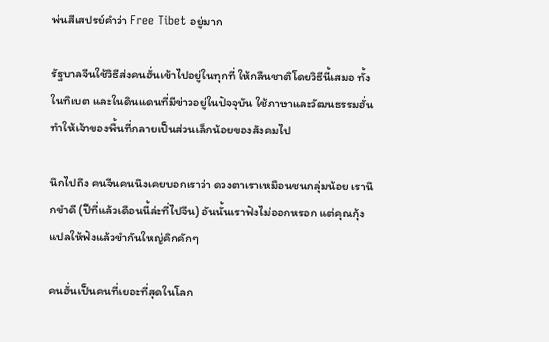พ่นสีเสปรย์คำว่า Free Tibet อยู่มาก

รัฐบาลจีนใช้วิธีส่งคนฮั่นเข้าไปอยู่ในทุกที่ ให้กลืนชาติโดยวิธีนี้เสมอ ทั้งในทิเบต และในดินแดนที่มีข่าวอยู่ในปัจจุบัน ใช้ภาษาและวัฒนธรรมฮั่นทำให้เจ้าของพื้นที่กลายเป็นส่วนเล็กน้อยของสังคมไป

นึกไปถึง คนจีนคนนึงเคยบอกเราว่า ดวงตาเราเหมือนชนกลุ่มน้อย เรานึกขำดี (ปีที่แล้วเดือนนี้ล่ะที่ไปจีน) อันนั้นเราฟังไม่ออกหรอก แต่คุณกุ้งแปลให้ฟังแล้วขำกันใหญ่คิกคักๆ

คนฮั่นเป็นคนที่เยอะที่สุดในโลก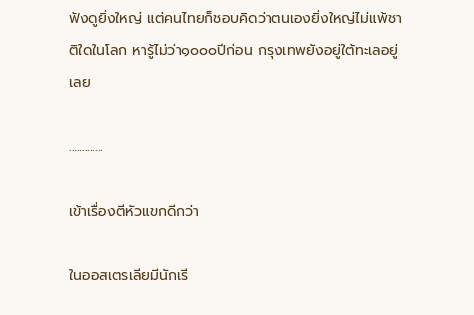ฟังดูยิ่งใหญ่ แต่คนไทยก็ชอบคิดว่าตนเองยิ่งใหญ่ไม่แพ้ชาติใดในโลก หารู้ไม่ว่า๑๐๐๐ปีก่อน กรุงเทพยังอยู่ใต้ทะเลอยู่เลย

.............

เข้าเรื่องตีหัวแขกดีกว่า

ในออสเตรเลียมีนักเรี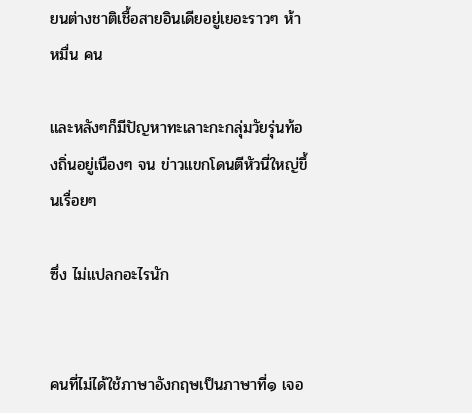ยนต่างชาติเชื้อสายอินเดียอยู่เยอะราวๆ ห้าหมื่น คน

และหลังๆก็มีปัญหาทะเลาะกะกลุ่มวัยรุ่นท้องถิ่นอยู่เนืองๆ จน ข่าวแขกโดนตีหัวนี่ใหญ่ขึ้นเรื่อยๆ

ซึ่ง ไม่แปลกอะไรนัก


คนที่ไม่ได้ใช้ภาษาอังกฤษเป็นภาษาที่๑ เจอ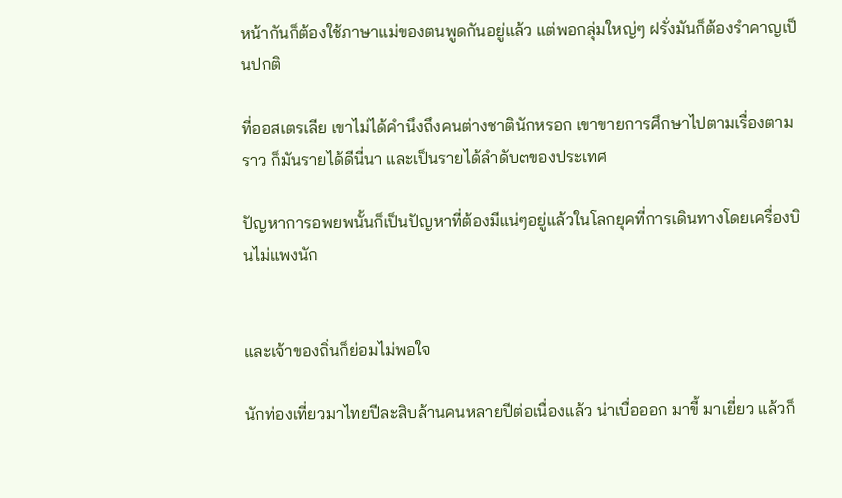หน้ากันก็ต้องใช้ภาษาแม่ของตนพูดกันอยู่แล้ว แต่พอกลุ่มใหญ่ๆ ฝรั่งมันก็ต้องรำคาญเป็นปกติ

ที่ออสเตรเลีย เขาไม่ได้คำนึงถึงคนต่างชาตินักหรอก เขาขายการศึกษาไปตามเรื่องตามราว ก็มันรายได้ดีนี่นา และเป็นรายได้ลำดับ๓ของประเทศ

ปัญหาการอพยพนั้นก็เป็นปัญหาที่ต้องมีแน่ๆอยู่แล้วในโลกยุคที่การเดินทางโดยเครื่องบินไม่แพงนัก


และเจ้าของถิ่นก็ย่อมไม่พอใจ

นักท่องเที่ยวมาไทยปีละสิบล้านคนหลายปีต่อเนื่องแล้ว น่าเบื่อออก มาขี้ มาเยี่ยว แล้วก็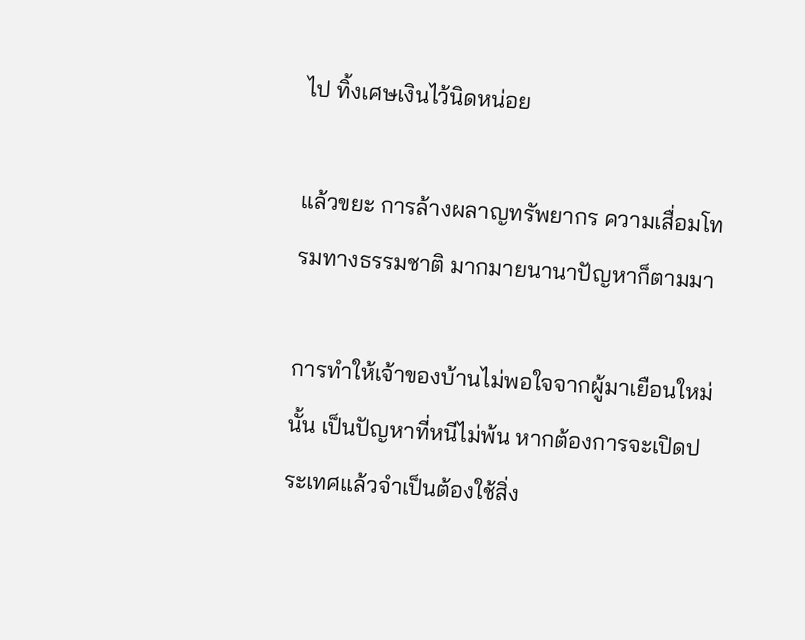ไป ทิ้งเศษเงินไว้นิดหน่อย

แล้วขยะ การล้างผลาญทรัพยากร ความเสื่อมโทรมทางธรรมชาติ มากมายนานาปัญหาก็ตามมา

การทำให้เจ้าของบ้านไม่พอใจจากผู้มาเยือนใหม่นั้น เป็นปัญหาที่หนีไม่พ้น หากต้องการจะเปิดประเทศแล้วจำเป็นต้องใช้สิ่ง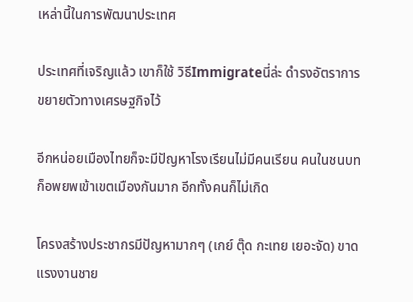เหล่านี้ในการพัฒนาประเทศ

ประเทศที่เจริญแล้ว เขาก็ใช้ วิธีImmigrateนี่ล่ะ ดำรงอัตราการขยายตัวทางเศรษฐกิจไว้

อีกหน่อยเมืองไทยก็จะมีปัญหาโรงเรียนไม่มีคนเรียน คนในชนบทก็อพยพเข้าเขตเมืองกันมาก อีกทั้งคนก็ไม่เกิด

โครงสร้างประชากรมีปัญหามากๆ (เกย์ ตุ๊ด กะเทย เยอะจัด) ขาดแรงงานชาย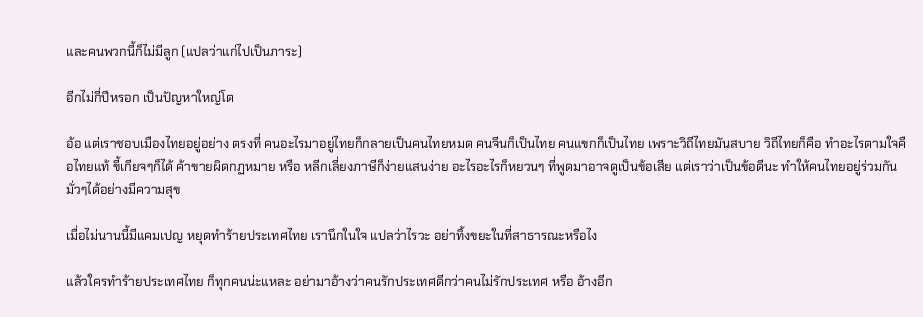และคนพวกนี้ก็ไม่มีลูก (แปลว่าแก่ไปเป็นภาระ)

อีกไม่กี่ปีหรอก เป็นปัญหาใหญ่โต

อ้อ แต่เราชอบเมืองไทยอยู่อย่าง ตรงที่ คนอะไรมาอยู่ไทยก็กลายเป็นคนไทยหมด คนจีนก็เป็นไทย คนแขกก็เป็นไทย เพราะวิถีไทยมันสบาย วิถีไทยก็คือ ทำอะไรตามใจคือไทยแท้ ขี้เกียจๆก็ได้ ค้าขายผิดกฏหมาย หรือ หลีกเลี่ยงภาษีก็ง่ายแสนง่าย อะไรอะไรก็หยวนๆ ที่พูดมาอาจดูเป็นข้อเสีย แต่เราว่าเป็นข้อดีนะ ทำให้คนไทยอยู่ร่วมกันมั่วๆได้อย่างมีความสุข

เมื่อไม่นานนี้มีแคมเปญ หยุดทำร้ายประเทศไทย เรานึกในใจ แปลว่าไรวะ อย่าทิ้งขยะในที่สาธารณะหรือไง

แล้วใครทำร้ายประเทศไทย ก็ทุกคนน่ะแหละ อย่ามาอ้างว่าคนรักประเทศดีกว่าคนไม่รักประเทศ หรือ อ้างอีก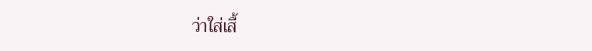ว่าใส่เสื้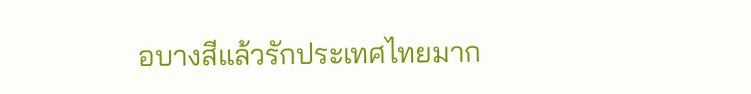อบางสีแล้วรักประเทศไทยมาก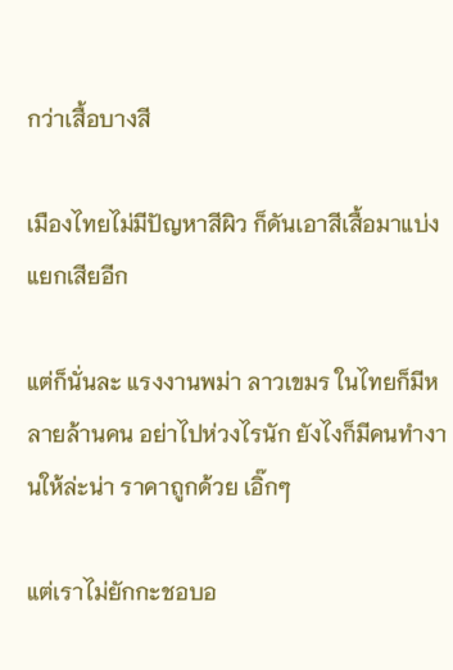กว่าเสื้อบางสี

เมืองไทยไม่มีปัญหาสีผิว ก็ดันเอาสีเสื้อมาแบ่งแยกเสียอีก

แต่ก็นั่นละ แรงงานพม่า ลาวเขมร ในไทยก็มีหลายล้านคน อย่าไปห่วงไรนัก ยังไงก็มีคนทำงานให้ล่ะน่า ราคาถูกด้วย เอิ๊กๆ

แต่เราไม่ยักกะชอบอ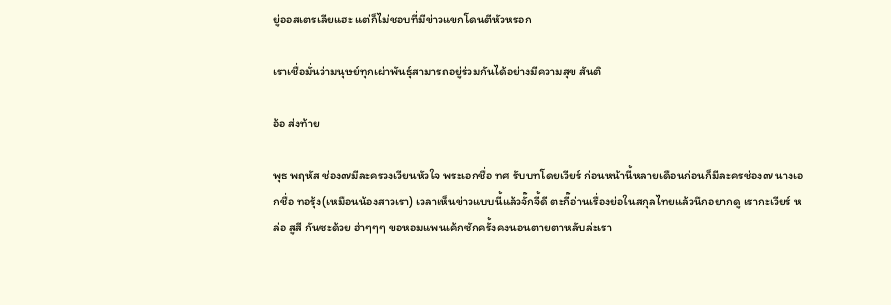ยู่ออสเตรเลียแฮะ แต่ก็ไม่ชอบที่มีข่าวแขกโดนตีหัวหรอก

เราเชื่อมั่นว่ามนุษย์ทุกเผ่าพันธุ์สามารถอยู่ร่วมกันได้อย่างมีความสุข สันติ

อ้อ ส่งท้าย

พุธ พฤหัส ช่อง๗มีละครวงเวียนหัวใจ พระเอกชื่อ ทศ รับบทโดยเวียร์ ก่อนหน้านี้หลายเดือนก่อนก็มีละครช่อง๗ นางเอกชื่อ ทอรุ้ง(เหมือนน้องสาวเรา) เวลาเห็นข่าวแบบนี้แล้วจั๊กจี้ดี ตะกี๊อ่านเรื่องย่อในสกุลไทยแล้วนึกอยากดู เรากะเวียร์ หล่อ สูสี กันซะด้วย ฮ่าๆๆๆ ขอหอมแพนเค้กซักครั้งคงนอนตายตาหลับล่ะเรา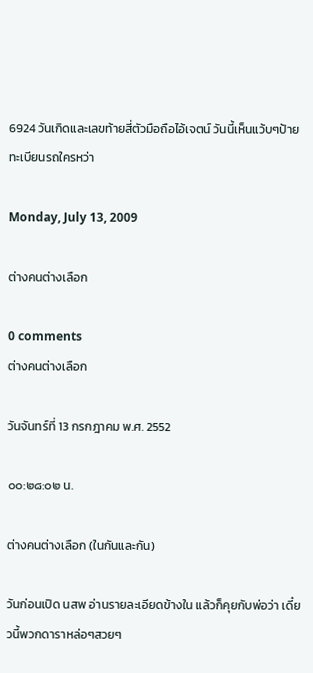6924 วันเกิดและเลขท้ายสี่ตัวมือถือไอ้เจตน์ วันนี้เห็นแว้บๆป้ายทะเบียนรถใครหว่า

Monday, July 13, 2009

ต่างคนต่างเลือก

0 comments
ต่างคนต่างเลือก

วันจันทร์ที่ 13 กรกฎาคม พ.ศ. 2552

๐๐:๒๘:๐๒ น.

ต่างคนต่างเลือก (ในกันและกัน)

วันก่อนเปิด นสพ อ่านรายละเอียดข้างใน แล้วก็คุยกับพ่อว่า เดี๋ยวนี้พวกดาราหล่อๆสวยๆ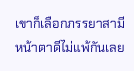เขาก็เลือกภรรยาสามีหน้าตาดีไม่แพ้กันเลย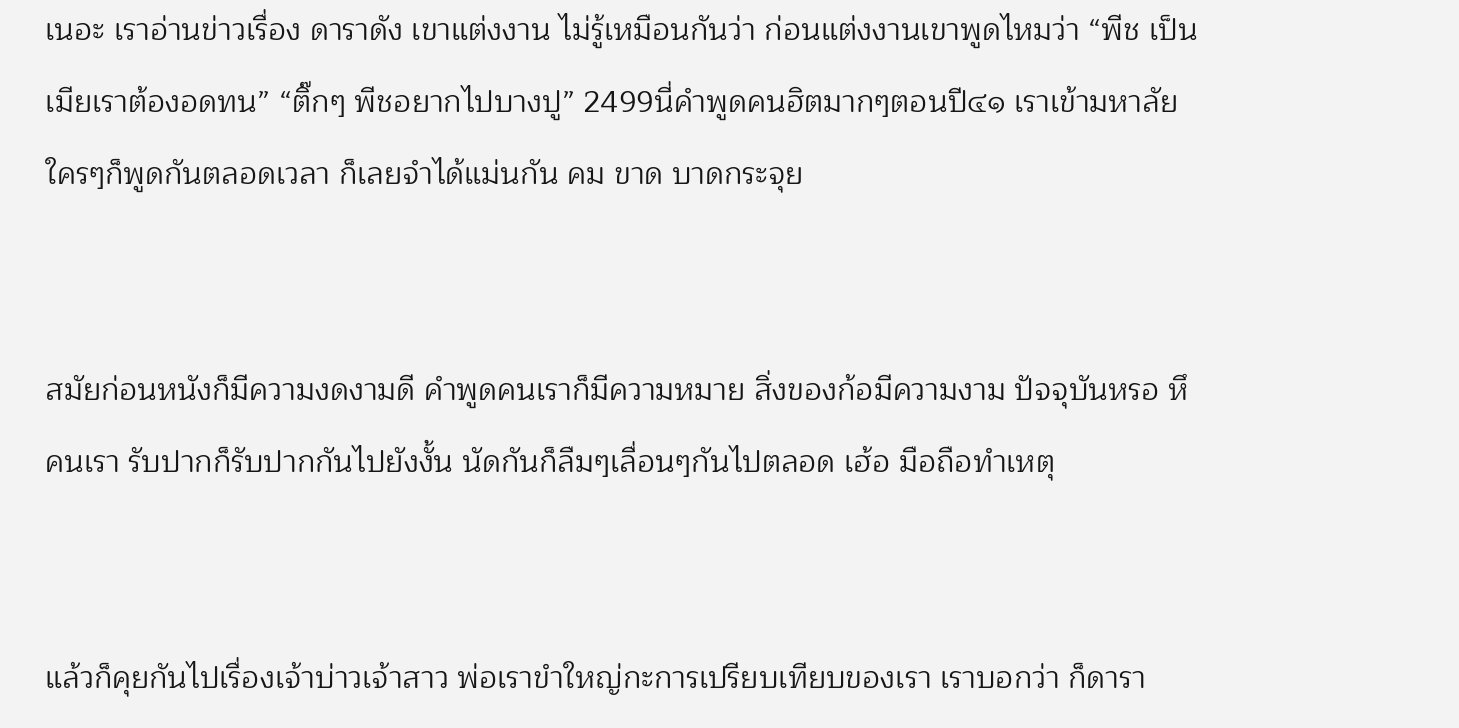เนอะ เราอ่านข่าวเรื่อง ดาราดัง เขาแต่งงาน ไม่รู้เหมือนกันว่า ก่อนแต่งงานเขาพูดไหมว่า “พีช เป็นเมียเราต้องอดทน” “ติ๊กๆ พีชอยากไปบางปู” 2499นี่คำพูดคนฮิตมากๆตอนปี๔๑ เราเข้ามหาลัยใครๆก็พูดกันตลอดเวลา ก็เลยจำได้แม่นกัน คม ขาด บาดกระจุย


สมัยก่อนหนังก็มีความงดงามดี คำพูดคนเราก็มีความหมาย สิ่งของก้อมีความงาม ปัจจุบันหรอ หึ คนเรา รับปากก็รับปากกันไปยังงั้น นัดกันก็ลืมๆเลื่อนๆกันไปตลอด เฮ้อ มือถือทำเหตุ


แล้วก็คุยกันไปเรื่องเจ้าบ่าวเจ้าสาว พ่อเราขำใหญ่กะการเปรียบเทียบของเรา เราบอกว่า ก็ดารา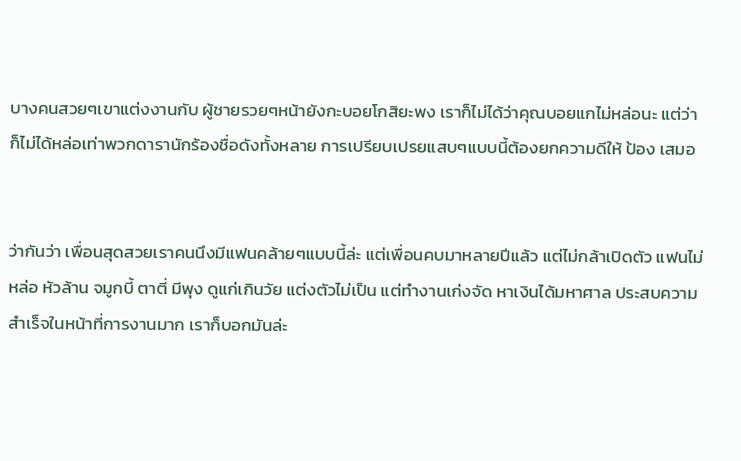บางคนสวยๆเขาแต่งงานกับ ผู้ชายรวยๆหน้ายังกะบอยโกสิยะพง เราก็ไม่ได้ว่าคุณบอยแกไม่หล่อนะ แต่ว่า ก็ไม่ได้หล่อเท่าพวกดารานักร้องชื่อดังทั้งหลาย การเปรียบเปรยแสบๆแบบนี้ต้องยกความดีให้ ป้อง เสมอ


ว่ากันว่า เพื่อนสุดสวยเราคนนึงมีแฟนคล้ายๆแบบนี้ล่ะ แต่เพื่อนคบมาหลายปีแล้ว แต่ไม่กล้าเปิดตัว แฟนไม่หล่อ หัวล้าน จมูกบี้ ตาตี่ มีพุง ดูแก่เกินวัย แต่งตัวไม่เป็น แต่ทำงานเก่งจัด หาเงินได้มหาศาล ประสบความสำเร็จในหน้าที่การงานมาก เราก็บอกมันล่ะ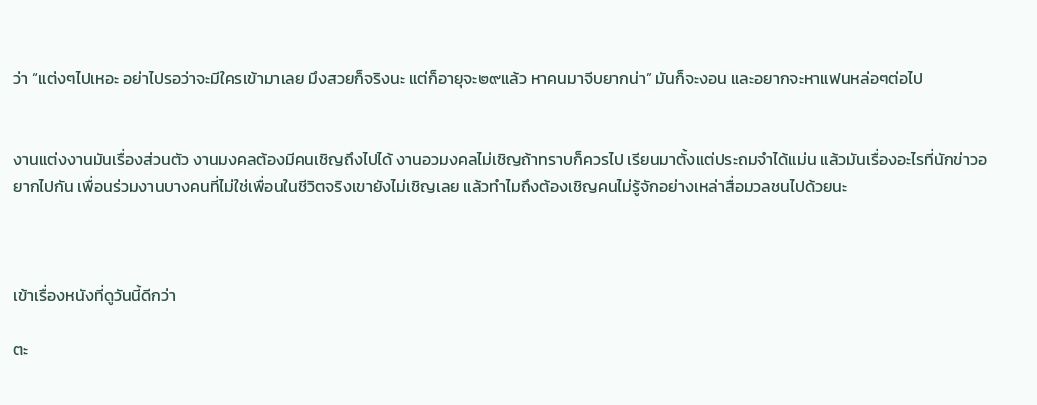ว่า “แต่งๆไปเหอะ อย่าไปรอว่าจะมีใครเข้ามาเลย มึงสวยก็จริงนะ แต่ก็อายุจะ๒๙แล้ว หาคนมาจีบยากน่า” มันก็จะงอน และอยากจะหาแฟนหล่อๆต่อไป


งานแต่งงานมันเรื่องส่วนตัว งานมงคลต้องมีคนเชิญถึงไปได้ งานอวมงคลไม่เชิญถ้าทราบก็ควรไป เรียนมาตั้งแต่ประถมจำได้แม่น แล้วมันเรื่องอะไรที่นักข่าวอยากไปกัน เพื่อนร่วมงานบางคนที่ไม่ใช่เพื่อนในชีวิตจริงเขายังไม่เชิญเลย แล้วทำไมถึงต้องเชิญคนไม่รู้จักอย่างเหล่าสื่อมวลชนไปด้วยนะ



เข้าเรื่องหนังที่ดูวันนี้ดีกว่า

ตะ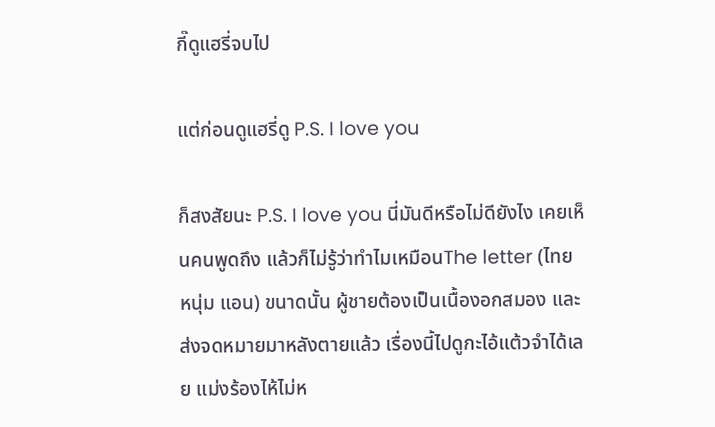กี๊ดูแฮรี่จบไป

แต่ก่อนดูแฮรี่ดู P.S. I love you

ก็สงสัยนะ P.S. I love you นี่มันดีหรือไม่ดียังไง เคยเห็นคนพูดถึง แล้วก็ไม่รู้ว่าทำไมเหมือนThe letter (ไทย หนุ่ม แอน) ขนาดนั้น ผู้ชายต้องเป็นเนื้องอกสมอง และส่งจดหมายมาหลังตายแล้ว เรื่องนี้ไปดูกะไอ้แต้วจำได้เลย แม่งร้องไห้ไม่ห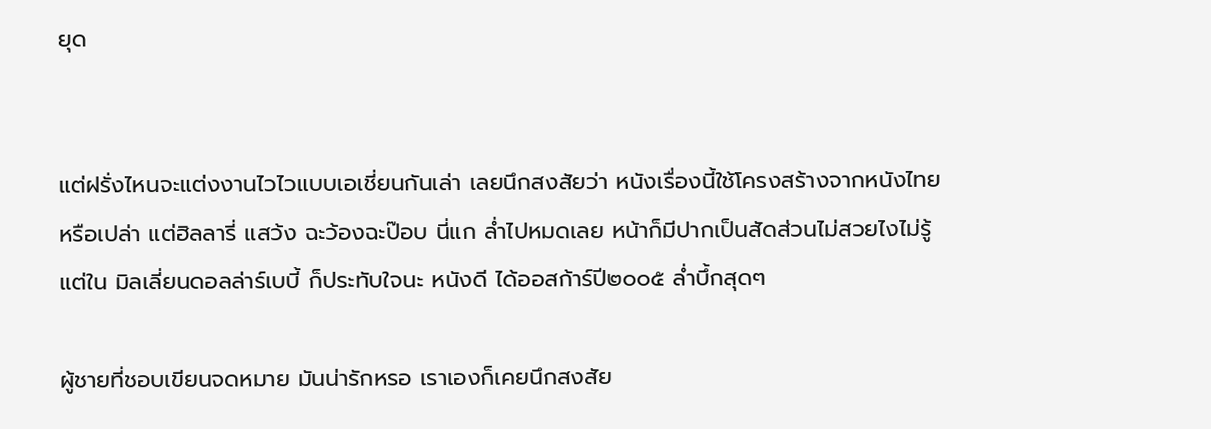ยุด


แต่ฝรั่งไหนจะแต่งงานไวไวแบบเอเชี่ยนกันเล่า เลยนึกสงสัยว่า หนังเรื่องนี้ใช้โครงสร้างจากหนังไทยหรือเปล่า แต่ฮิลลารี่ แสว้ง ฉะว้องฉะป๊อบ นี่แก ล่ำไปหมดเลย หน้าก็มีปากเป็นสัดส่วนไม่สวยไงไม่รู้ แต่ใน มิลเลี่ยนดอลล่าร์เบบี้ ก็ประทับใจนะ หนังดี ได้ออสก้าร์ปี๒๐๐๕ ล่ำบึ้กสุดๆ

ผู้ชายที่ชอบเขียนจดหมาย มันน่ารักหรอ เราเองก็เคยนึกสงสัย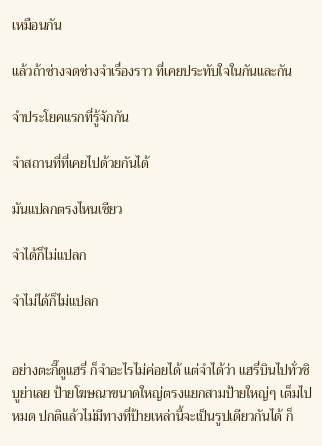เหมือนกัน

แล้วถ้าช่างจดช่างจำเรื่องราว ที่เคยประทับใจในกันและกัน

จำประโยคแรกที่รู้จักกัน

จำสถานที่ที่เคยไปด้วยกันได้

มันแปลกตรงไหนเชียว

จำได้ก็ไม่แปลก

จำไม่ได้ก็ไม่แปลก


อย่างตะกี๊ดูแฮรี่ ก็จำอะไรไม่ค่อยได้ แต่จำได้ว่า แฮรี่บินไปทั่วชิบูย่าเลย ป้ายโฆษณาขนาดใหญ่ตรงแยกสามป้ายใหญ่ๆ เต็มไปหมด ปกติแล้วไม่มีทางที่ป้ายเหล่านี้จะเป็นรูปเดียวกันได้ ก็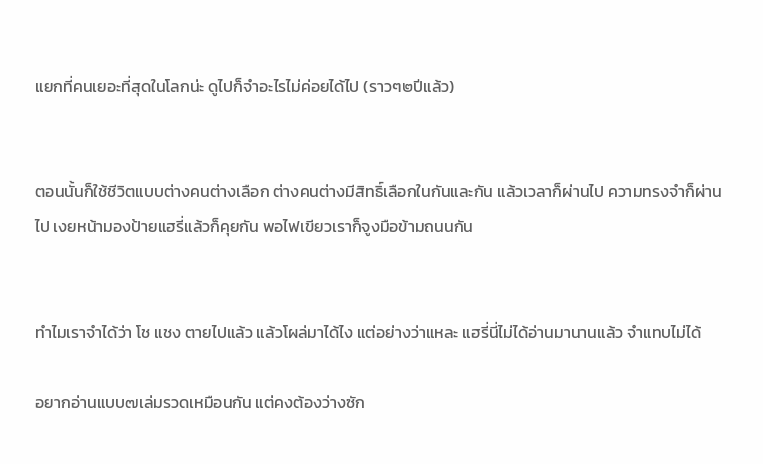แยกที่คนเยอะที่สุดในโลกน่ะ ดูไปก็จำอะไรไม่ค่อยได้ไป (ราวๆ๒ปีแล้ว)


ตอนนั้นก็ใช้ชีวิตแบบต่างคนต่างเลือก ต่างคนต่างมีสิทธิ์เลือกในกันและกัน แล้วเวลาก็ผ่านไป ความทรงจำก็ผ่านไป เงยหน้ามองป้ายแฮรี่แล้วก็คุยกัน พอไฟเขียวเราก็จูงมือข้ามถนนกัน


ทำไมเราจำได้ว่า โช แชง ตายไปแล้ว แล้วโผล่มาได้ไง แต่อย่างว่าแหละ แฮรี่นี่ไม่ได้อ่านมานานแล้ว จำแทบไม่ได้

อยากอ่านแบบ๗เล่มรวดเหมือนกัน แต่คงต้องว่างซัก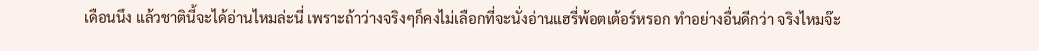เดือนนึง แล้วชาตินี้จะได้อ่านไหมล่ะนี่ เพราะถ้าว่างจริงๆก็คงไม่เลือกที่จะนั่งอ่านแฮรี่พ้อตเต้อร์หรอก ทำอย่างอื่นดีกว่า จริงไหมจ๊ะ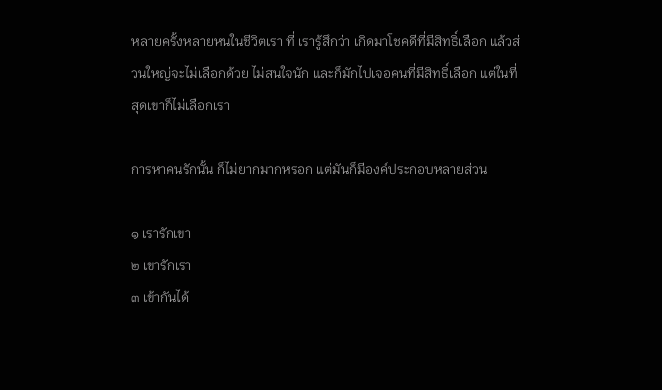หลายครั้งหลายหนในชีวิตเรา ที่ เรารู้สึกว่า เกิดมาโชคดีที่มีสิทธิ์เลือก แล้วส่วนใหญ่จะไม่เลือกด้วย ไม่สนใจนัก และก็มักไปเจอคนที่มีสิทธิ์เลือก แต่ในที่สุดเขาก็ไม่เลือกเรา

การหาคนรักนั้น ก็ไม่ยากมากหรอก แต่มันก็มีองค์ประกอบหลายส่วน

๑ เรารักเขา
๒ เขารักเรา
๓ เข้ากันได้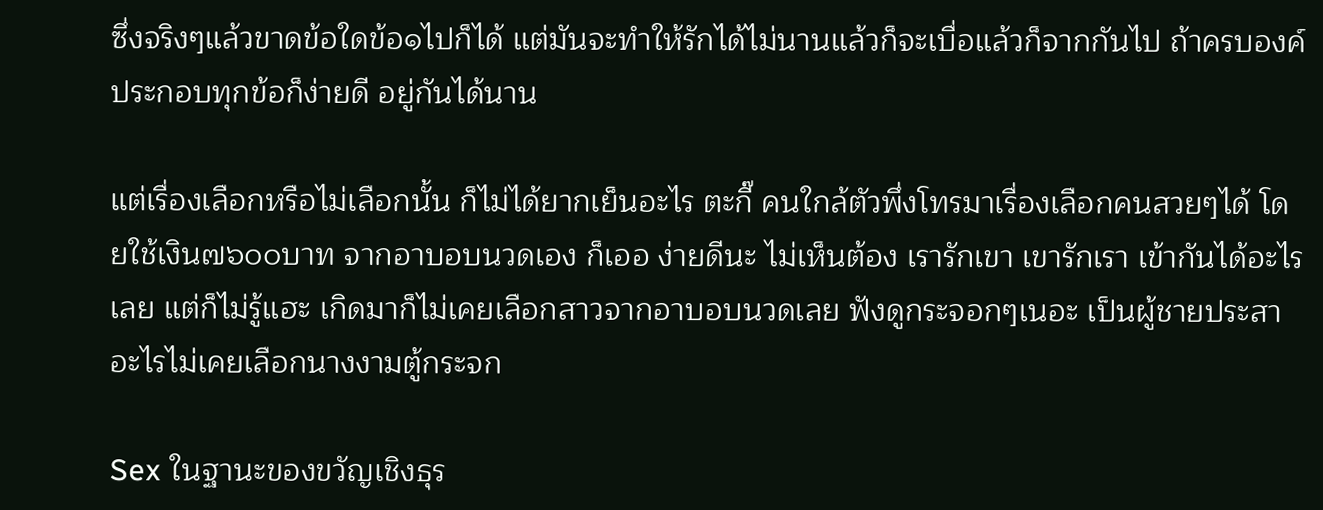ซึ่งจริงๆแล้วขาดข้อใดข้อ๑ไปก็ได้ แต่มันจะทำให้รักได้ไม่นานแล้วก็จะเบื่อแล้วก็จากกันไป ถ้าครบองค์ประกอบทุกข้อก็ง่ายดี อยู่กันได้นาน

แต่เรื่องเลือกหรือไม่เลือกนั้น ก็ไม่ได้ยากเย็นอะไร ตะกี๊ คนใกล้ตัวพึ่งโทรมาเรื่องเลือกคนสวยๆได้ โดยใช้เงิน๗๖๐๐บาท จากอาบอบนวดเอง ก็เออ ง่ายดีนะ ไม่เห็นต้อง เรารักเขา เขารักเรา เข้ากันได้อะไรเลย แต่ก็ไม่รู้แฮะ เกิดมาก็ไม่เคยเลือกสาวจากอาบอบนวดเลย ฟังดูกระจอกๆเนอะ เป็นผู้ชายประสาอะไรไม่เคยเลือกนางงามตู้กระจก

Sex ในฐานะของขวัญเชิงธุร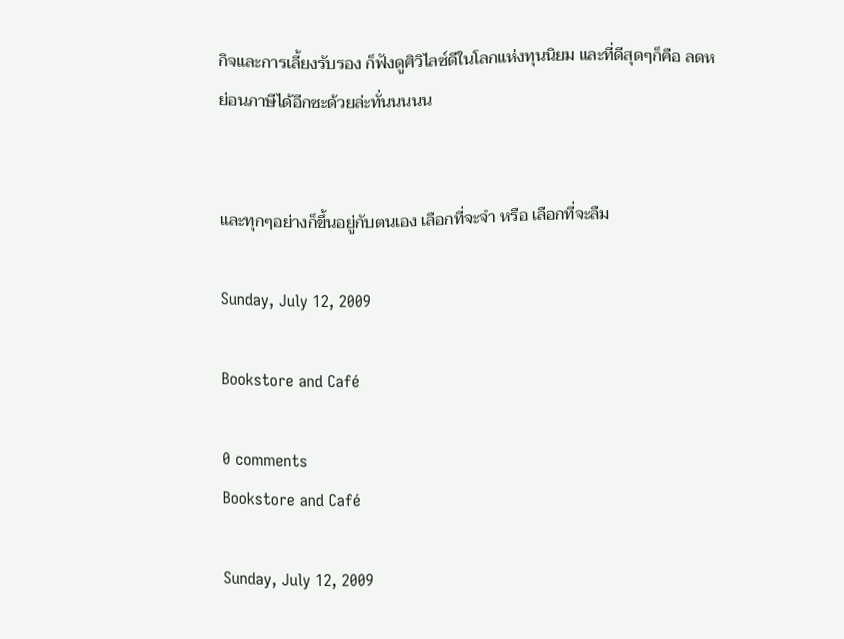กิจและการเลี้ยงรับรอง ก็ฟังดูศิวิไลซ์ดีในโลกแห่งทุนนิยม และที่ดีสุดๆก็คือ ลดหย่อนภาษีได้อีกซะด้วยล่ะทั่นนนนน


และทุกๆอย่างก็ขึ้นอยู่กับตนเอง เลือกที่จะจำ หรือ เลือกที่จะลืม

Sunday, July 12, 2009

Bookstore and Café

0 comments
Bookstore and Café

Sunday, July 12, 2009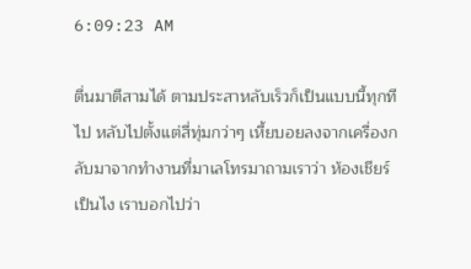6:09:23 AM

ตื่นมาตีสามได้ ตามประสาหลับเร็วก็เป็นแบบนี้ทุกทีไป หลับไปตั้งแต่สี่ทุ่มกว่าๆ เหี้ยบอยลงจากเครื่องกลับมาจากทำงานที่มาเลโทรมาถามเราว่า ห้องเชียร์ เป็นไง เราบอกไปว่า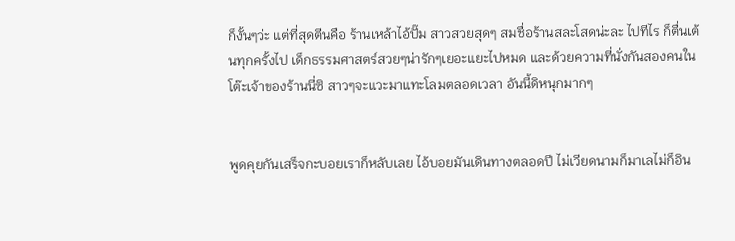ก็งั้นๆว่ะ แต่ที่สุดตีนคือ ร้านเหล้าไอ้ปั๊ม สาวสวยสุดๆ สมชื่อร้านสละโสดน่ะละ ไปทีไร ก็ตื่นเต้นทุกครั้งไป เด็กธรรมศาสตร์สวยๆน่ารักๆเยอะแยะไปหมด และด้วยความที่นั่งกันสองคนในโต๊ะเจ้าของร้านนี่ซิ สาวๆจะแวะมาแทะโลมตลอดเวลา อันนี้ดิหนุกมากๆ


พูดคุยกันเสร็จกะบอยเราก็หลับเลย ไอ้บอยมันเดินทางตลอดปี ไม่เวียดนามก็มาเลไม่ก็อิน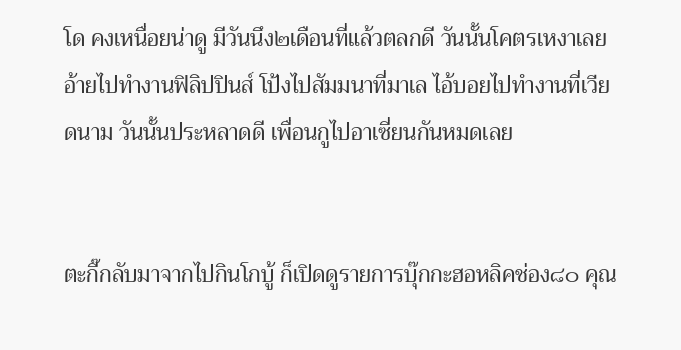โด คงเหนื่อยน่าดู มีวันนึง๒เดือนที่แล้วตลกดี วันนั้นโคตรเหงาเลย อ้ายไปทำงานฟิลิปปินส์ โป้งไปสัมมนาที่มาเล ไอ้บอยไปทำงานที่เวียดนาม วันนั้นประหลาดดี เพื่อนกูไปอาเซี่ยนกันหมดเลย


ตะกี๊กลับมาจากไปกินโกบู้ ก็เปิดดูรายการบุ๊กกะฮอหลิคช่อง๘๐ คุณ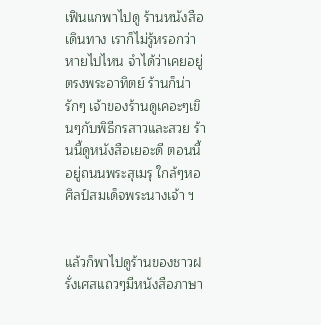เฟินแกพาไปดู ร้านหนังสือเดินทาง เราก็ไม่รู้หรอกว่า หายไปไหน จำได้ว่าเคยอยู่ตรงพระอาทิตย์ ร้านก็น่ารักๆ เจ้าของร้านดูเคอะๆเขินๆกับพิธีกรสาวและสวย ร้านนี้ดูหนังสือเยอะดี ตอนนี้อยู่ถนนพระสุเมรุ ใกล้ๆหอศิลป์สมเด็จพระนางเจ้า ฯ


แล้วก็พาไปดูร้านของชาวฝรั่งเศสแถวๆมีหนังสือภาษา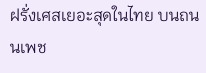ฝรั่งเศสเยอะสุดในไทย บนถนนเพช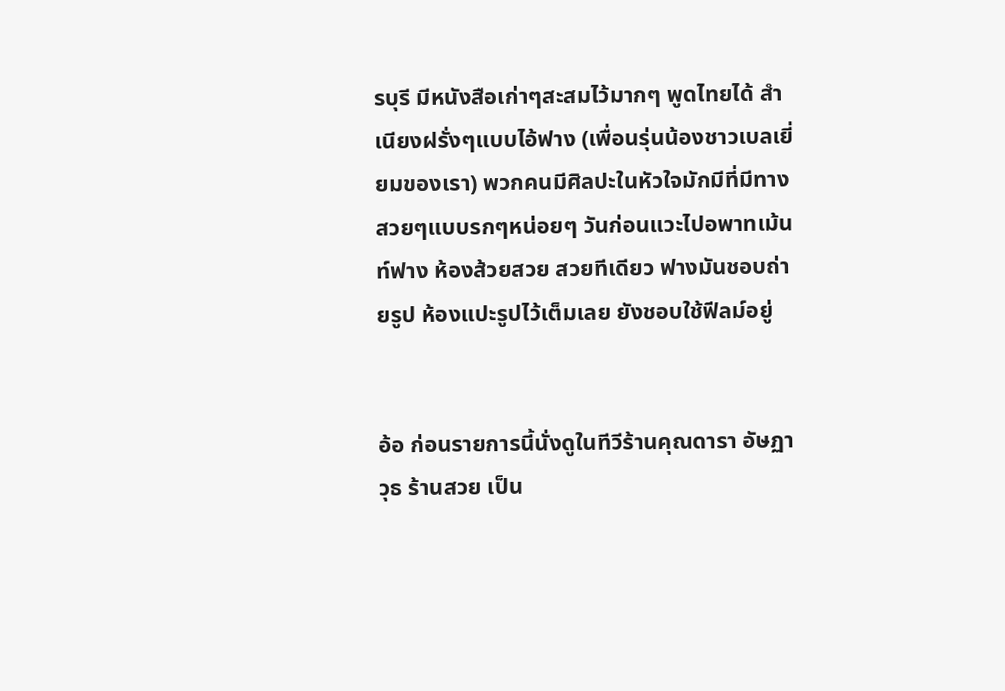รบุรี มีหนังสือเก่าๆสะสมไว้มากๆ พูดไทยได้ สำเนียงฝรั่งๆแบบไอ้ฟาง (เพื่อนรุ่นน้องชาวเบลเยี่ยมของเรา) พวกคนมีศิลปะในหัวใจมักมีที่มีทางสวยๆแบบรกๆหน่อยๆ วันก่อนแวะไปอพาทเม้นท์ฟาง ห้องส้วยสวย สวยทีเดียว ฟางมันชอบถ่ายรูป ห้องแปะรูปไว้เต็มเลย ยังชอบใช้ฟีลม์อยู่


อ้อ ก่อนรายการนี้นั่งดูในทีวีร้านคุณดารา อัษฏาวุธ ร้านสวย เป็น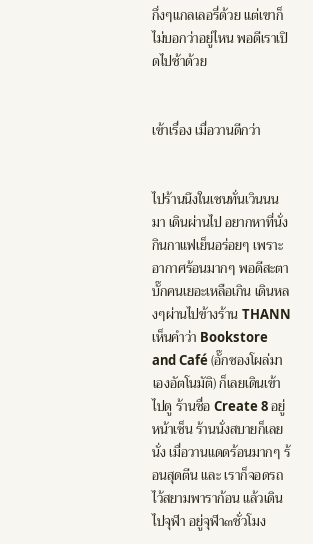กึ่งๆแกลเลอรี่ด้วย แต่เขาก็ไม่บอกว่าอยู่ไหน พอดีเราเปิดไปช้าด้วย


เข้าเรื่อง เมื่อวานดีกว่า


ไปร้านนึงในเซนทั่นเวินนน มา เดินผ่านไป อยากหาที่นั่งกินกาแฟเย็นอร่อยๆ เพราะอากาศร้อนมากๆ พอดีสะตาบั๊กคนเยอะเหลือเกิน เดินหลงๆผ่านไปข้างร้าน THANN เห็นคำว่า Bookstore and Café (อั๊กซองโผล่มาเองอัตโนมัติ) ก็เลยเดินเข้าไปดู ร้านชื่อ Create 8 อยู่หน้าเซ็น ร้านนั่งสบายก็เลยนั่ง เมื่อวานแดดร้อนมากๆ ร้อนสุดตีน และ เราก็จอดรถไว้สยามพาราก้อน แล้วเดินไปจุฬา อยู่จุฬา๓ชั่วโมง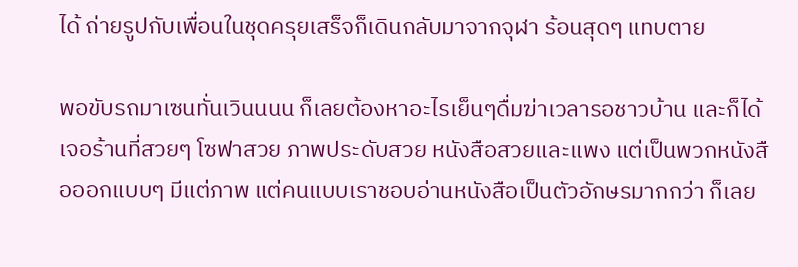ได้ ถ่ายรูปกับเพื่อนในชุดครุยเสร็จก็เดินกลับมาจากจุฬา ร้อนสุดๆ แทบตาย

พอขับรถมาเซนทั่นเวินนนน ก็เลยต้องหาอะไรเย็นๆดื่มฆ่าเวลารอชาวบ้าน และก็ได้เจอร้านที่สวยๆ โซฟาสวย ภาพประดับสวย หนังสือสวยและแพง แต่เป็นพวกหนังสือออกแบบๆ มีแต่ภาพ แต่คนแบบเราชอบอ่านหนังสือเป็นตัวอักษรมากกว่า ก็เลย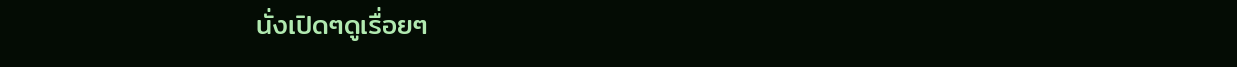นั่งเปิดๆดูเรื่อยๆ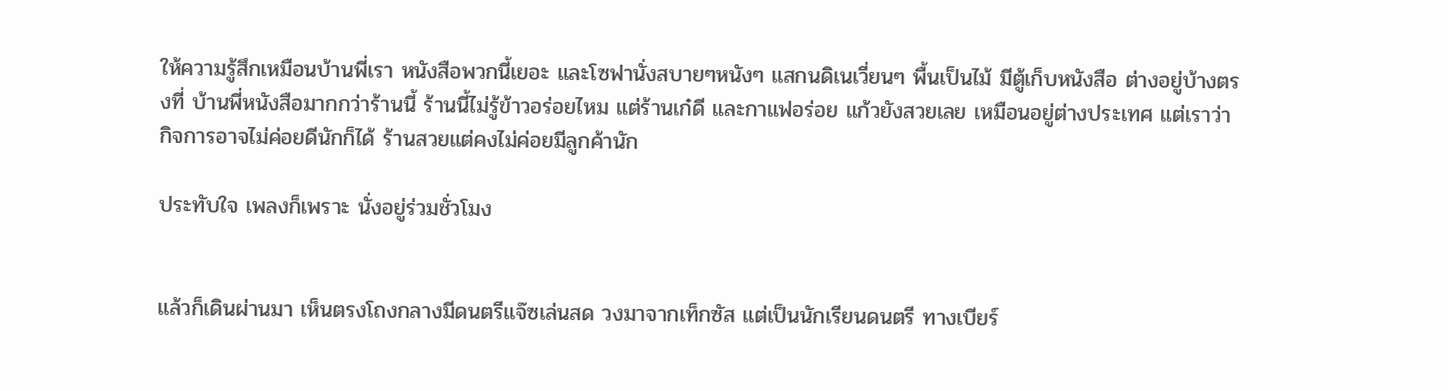ให้ความรู้สึกเหมือนบ้านพี่เรา หนังสือพวกนี้เยอะ และโซฟานั่งสบายๆหนังๆ แสกนดิเนเวี่ยนๆ พื้นเป็นไม้ มีตู้เก็บหนังสือ ต่างอยู่บ้างตรงที่ บ้านพี่หนังสือมากกว่าร้านนี้ ร้านนี้ไม่รู้ข้าวอร่อยไหม แต่ร้านเก๋ดี และกาแฟอร่อย แก้วยังสวยเลย เหมือนอยู่ต่างประเทศ แต่เราว่ากิจการอาจไม่ค่อยดีนักก็ได้ ร้านสวยแต่คงไม่ค่อยมีลูกค้านัก

ประทับใจ เพลงก็เพราะ นั่งอยู่ร่วมชั่วโมง


แล้วก็เดินผ่านมา เห็นตรงโถงกลางมีดนตรีแจ๊ซเล่นสด วงมาจากเท็กซัส แต่เป็นนักเรียนดนตรี ทางเบียร์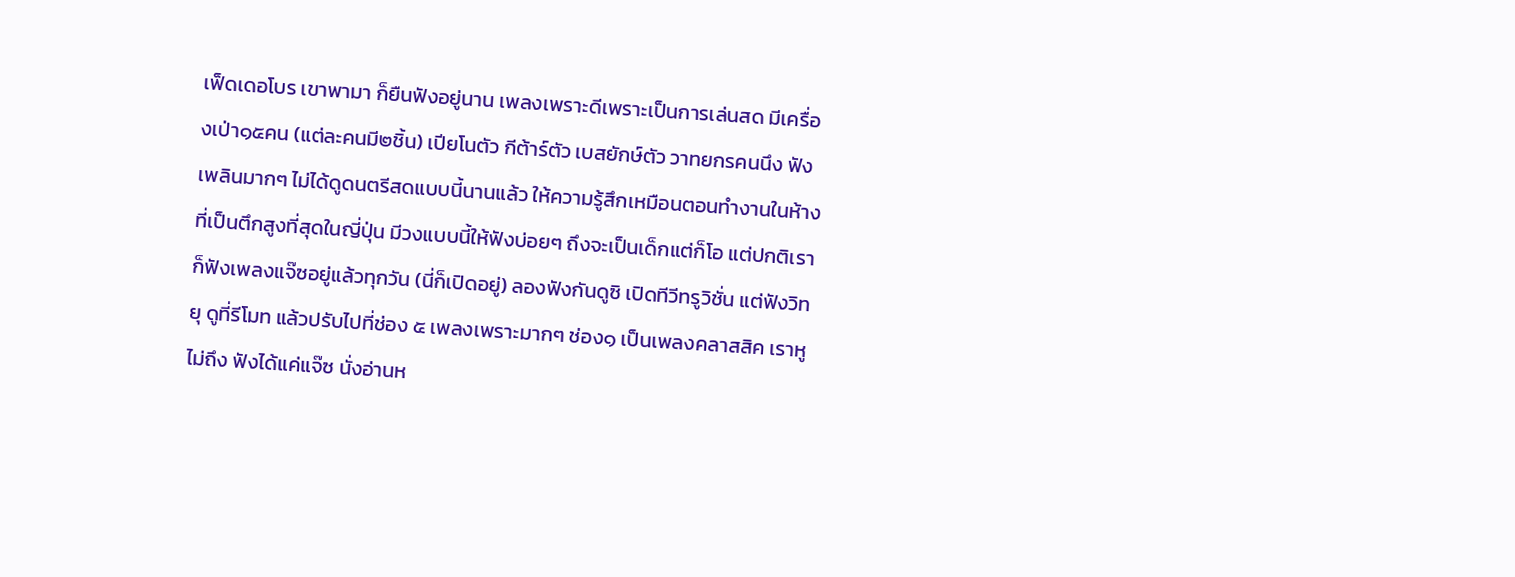เฟ็ดเดอโบร เขาพามา ก็ยืนฟังอยู่นาน เพลงเพราะดีเพราะเป็นการเล่นสด มีเครื่องเป่า๑๕คน (แต่ละคนมี๒ชิ้น) เปียโนตัว กีต้าร์ตัว เบสยักษ์ตัว วาทยกรคนนึง ฟังเพลินมากๆ ไม่ได้ดูดนตรีสดแบบนี้นานแล้ว ให้ความรู้สึกเหมือนตอนทำงานในห้างที่เป็นตึกสูงที่สุดในญี่ปุ่น มีวงแบบนี้ให้ฟังบ่อยๆ ถึงจะเป็นเด็กแต่ก็โอ แต่ปกติเราก็ฟังเพลงแจ๊ซอยู่แล้วทุกวัน (นี่ก็เปิดอยู่) ลองฟังกันดูซิ เปิดทีวีทรูวิชั่น แต่ฟังวิทยุ ดูที่รีโมท แล้วปรับไปที่ช่อง ๕ เพลงเพราะมากๆ ช่อง๑ เป็นเพลงคลาสสิค เราหูไม่ถึง ฟังได้แค่แจ๊ซ นั่งอ่านห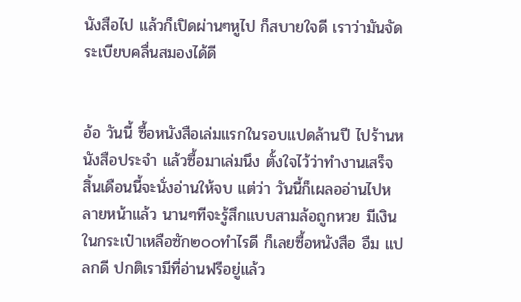นังสือไป แล้วก็เปิดผ่านๆหูไป ก็สบายใจดี เราว่ามันจัดระเบียบคลื่นสมองได้ดี


อ้อ วันนี้ ซื้อหนังสือเล่มแรกในรอบแปดล้านปี ไปร้านหนังสือประจำ แล้วซื้อมาเล่มนึง ตั้งใจไว้ว่าทำงานเสร็จ สิ้นเดือนนี้จะนั่งอ่านให้จบ แต่ว่า วันนี้ก็เผลออ่านไปหลายหน้าแล้ว นานๆทีจะรู้สึกแบบสามล้อถูกหวย มีเงินในกระเป๋าเหลือซัก๒๐๐ทำไรดี ก็เลยซื้อหนังสือ อืม แปลกดี ปกติเรามีที่อ่านฟรีอยู่แล้ว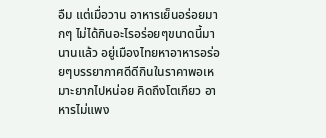อืม แต่เมื่อวาน อาหารเย็นอร่อยมากๆ ไม่ได้กินอะไรอร่อยๆขนาดนี้มานานแล้ว อยู่เมืองไทยหาอาหารอร่อยๆบรรยากาศดีดีกินในราคาพอเหมาะยากไปหน่อย คิดถึงโตเกียว อาหารไม่แพง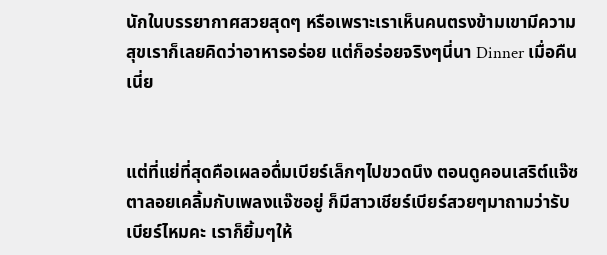นักในบรรยากาศสวยสุดๆ หรือเพราะเราเห็นคนตรงข้ามเขามีความสุขเราก็เลยคิดว่าอาหารอร่อย แต่ก็อร่อยจริงๆนี่นา Dinner เมื่อคืนเนี่ย


แต่ที่แย่ที่สุดคือเผลอดื่มเบียร์เล็กๆไปขวดนึง ตอนดูคอนเสริต์แจ๊ซ ตาลอยเคลิ้มกับเพลงแจ๊ซอยู่ ก็มีสาวเชียร์เบียร์สวยๆมาถามว่ารับเบียร์ไหมคะ เราก็ยิ้มๆให้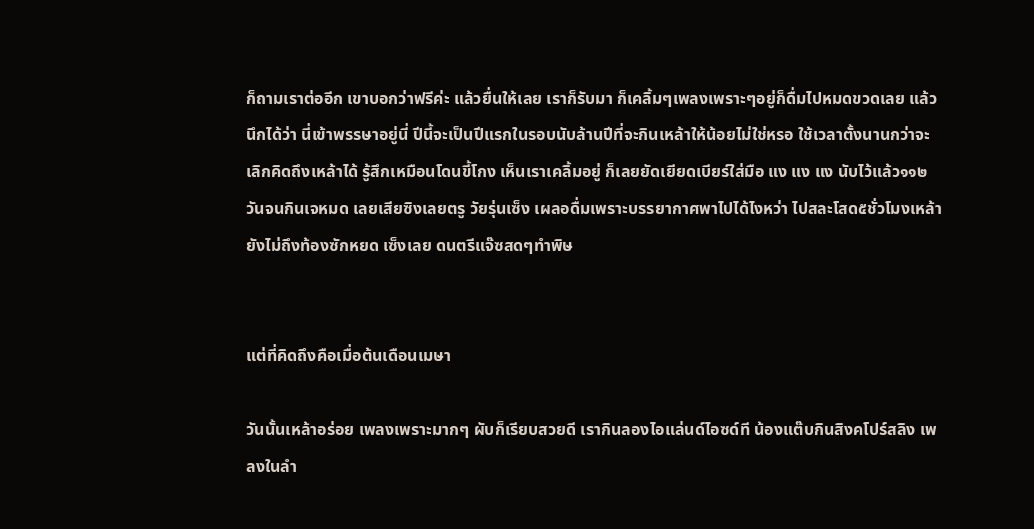ก็ถามเราต่ออีก เขาบอกว่าฟรีค่ะ แล้วยื่นให้เลย เราก็รับมา ก็เคลิ้มๆเพลงเพราะๆอยู่ก็ดื่มไปหมดขวดเลย แล้วนึกได้ว่า นี่เข้าพรรษาอยู่นี่ ปีนี้จะเป็นปีแรกในรอบนับล้านปีที่จะกินเหล้าให้น้อยไม่ใช่หรอ ใช้เวลาตั้งนานกว่าจะเลิกคิดถึงเหล้าได้ รู้สึกเหมือนโดนขี้โกง เห็นเราเคลิ้มอยู่ ก็เลยยัดเยียดเบียร์ใส่มือ แง แง แง นับไว้แล้ว๑๑๒วันจนกินเจหมด เลยเสียซิงเลยตรู วัยรุ่นเซ็ง เผลอดื่มเพราะบรรยากาศพาไปได้ไงหว่า ไปสละโสด๕ชั่วโมงเหล้ายังไม่ถึงท้องซักหยด เซ็งเลย ดนตรีแจ๊ซสดๆทำพิษ


แต่ที่คิดถึงคือเมื่อต้นเดือนเมษา

วันนั้นเหล้าอร่อย เพลงเพราะมากๆ ผับก็เรียบสวยดี เรากินลองไอแล่นด์ไอซด์ที น้องแต๊บกินสิงคโปร์สลิง เพลงในลำ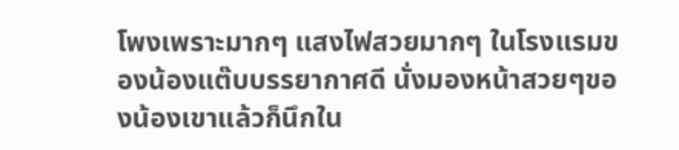โพงเพราะมากๆ แสงไฟสวยมากๆ ในโรงแรมของน้องแต๊บบรรยากาศดี นั่งมองหน้าสวยๆของน้องเขาแล้วก็นึกใน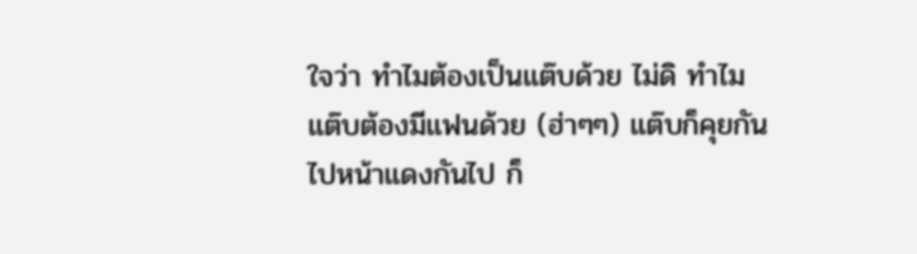ใจว่า ทำไมต้องเป็นแต๊บด้วย ไม่ดิ ทำไมแต๊บต้องมีแฟนด้วย (ฮ่าๆๆ) แต๊บก็คุยกันไปหน้าแดงกันไป ก็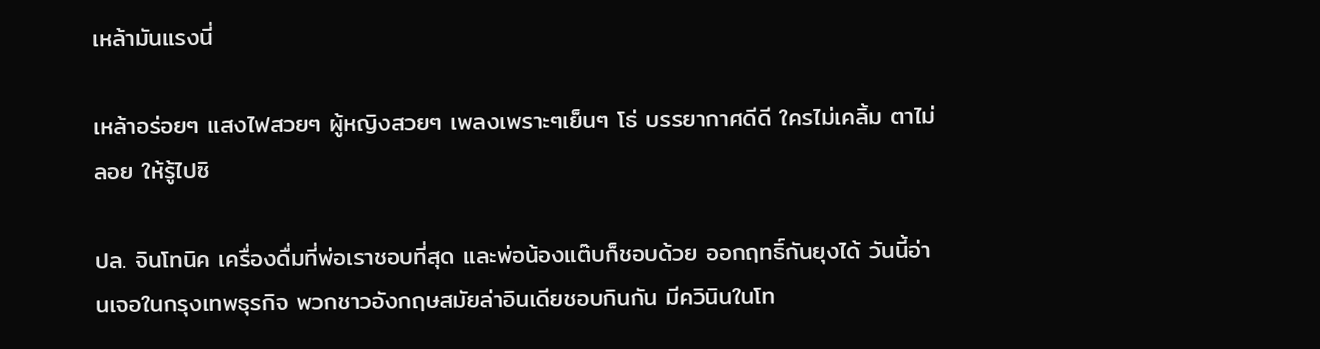เหล้ามันแรงนี่

เหล้าอร่อยๆ แสงไฟสวยๆ ผู้หญิงสวยๆ เพลงเพราะๆเย็นๆ โธ่ บรรยากาศดีดี ใครไม่เคลิ้ม ตาไม่ลอย ให้รู้ไปซิ

ปล. จินโทนิค เครื่องดื่มที่พ่อเราชอบที่สุด และพ่อน้องแต๊บก็ชอบด้วย ออกฤทธิ์กันยุงได้ วันนี้อ่านเจอในกรุงเทพธุรกิจ พวกชาวอังกฤษสมัยล่าอินเดียชอบกินกัน มีควินินในโท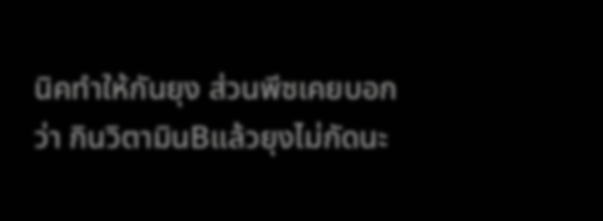นิคทำให้กันยุง ส่วนพีซเคยบอกว่า กินวิตามินBแล้วยุงไม่กัดนะ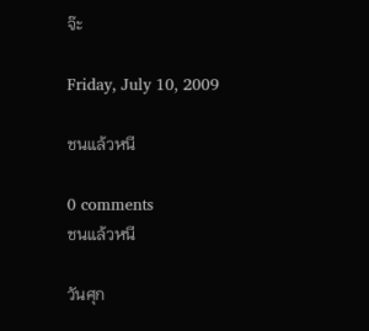จ๊ะ

Friday, July 10, 2009

ชนแล้วหนี

0 comments
ชนแล้วหนี

วันศุก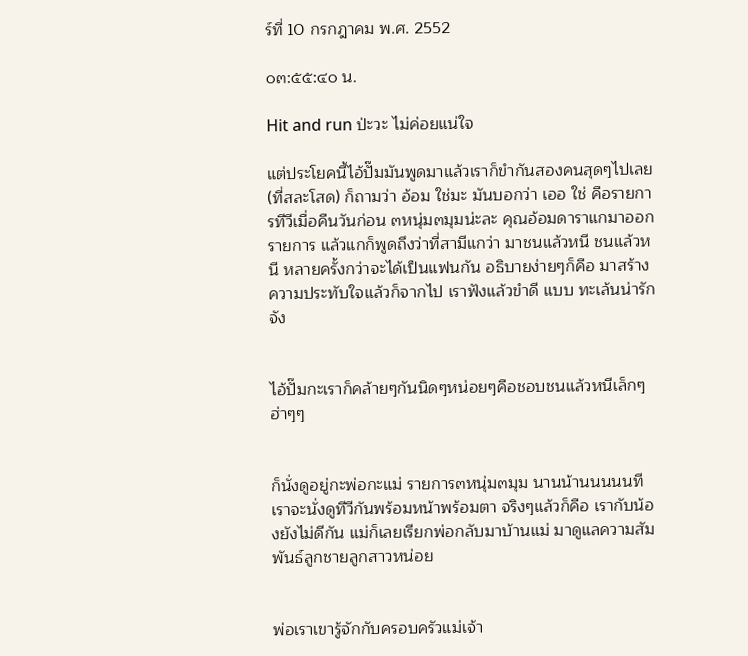ร์ที่ 10 กรกฎาคม พ.ศ. 2552

๐๓:๕๕:๔๐ น.

Hit and run ป่ะวะ ไม่ค่อยแน่ใจ

แต่ประโยคนี้ไอ้ปั๊มมันพูดมาแล้วเราก็ขำกันสองคนสุดๆไปเลย (ที่สละโสด) ก็ถามว่า อ้อม ใช่มะ มันบอกว่า เออ ใช่ คือรายการทีวีเมื่อคืนวันก่อน ๓หนุ่ม๓มุมน่ะละ คุณอ้อมดาราแกมาออกรายการ แล้วแกก็พูดถึงว่าที่สามีแกว่า มาชนแล้วหนี ชนแล้วหนี หลายครั้งกว่าจะได้เป็นแฟนกัน อธิบายง่ายๆก็คือ มาสร้างความประทับใจแล้วก็จากไป เราฟังแล้วขำดี แบบ ทะเล้นน่ารักจัง


ไอ้ปั๊มกะเราก็คล้ายๆกันนิดๆหน่อยๆคือชอบชนแล้วหนีเล็กๆ ฮ่าๆๆ


ก็นั่งดูอยู่กะพ่อกะแม่ รายการ๓หนุ่ม๓มุม นานน้านนนนนทีเราจะนั่งดูทีวีกันพร้อมหน้าพร้อมตา จริงๆแล้วก็คือ เรากับน้องยังไม่ดีกัน แม่ก็เลยเรียกพ่อกลับมาบ้านแม่ มาดูแลความสัมพันธ์ลูกชายลูกสาวหน่อย


พ่อเราเขารู้จักกับครอบครัวแม่เจ้า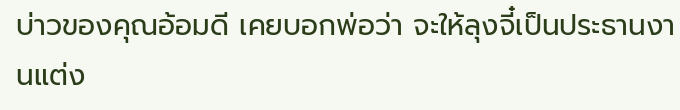บ่าวของคุณอ้อมดี เคยบอกพ่อว่า จะให้ลุงจี๋เป็นประธานงานแต่ง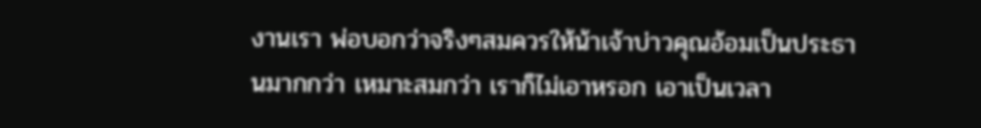งานเรา พ่อบอกว่าจริงๆสมควรให้น้าเจ้าบ่าวคุณอ้อมเป็นประธานมากกว่า เหมาะสมกว่า เราก็ไม่เอาหรอก เอาเป็นเวลา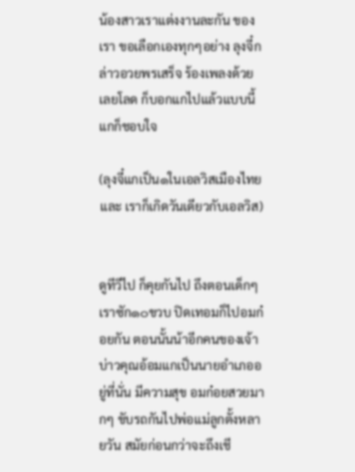น้องสาวเราแต่งงานละกัน ของเรา ขอเลือกเองทุกๆอย่าง ลุงจี๋กล่าวอวยพรเสร็จ ร้องเพลงด้วยเลยโลด ก็บอกแกไปแล้วแบบนี้ แกก็ชอบใจ

(ลุงจี๋แกเป็น๑ในเอลวิสเมืองไทย และ เราก็เกิดวันเดียวกับเอลวิส)


ดูทีวีไป ก็คุยกันไป ถึงตอนเด็กๆเราซัก๑๐ขวบ ปิดเทอมก็ไปอมก๋อยกัน ตอนนั้นน้าอีกคนของเจ้าบ่าวคุณอ้อมแกเป็นนายอำเภออยู่ที่นั่น มีความสุข อมก๋อยสวยมากๆ ขับรถกันไปพ่อแม่ลูกตั้งหลายวัน สมัยก่อนกว่าจะถึงเชี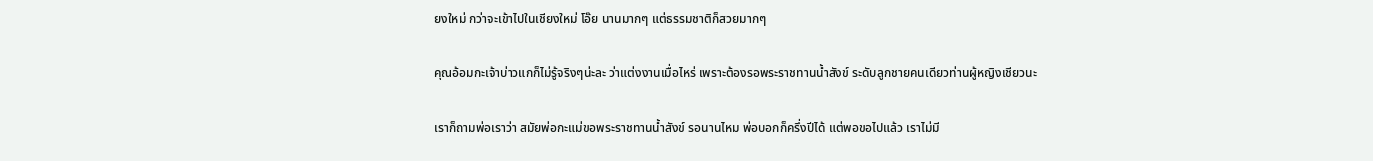ยงใหม่ กว่าจะเข้าไปในเชียงใหม่ โอ๊ย นานมากๆ แต่ธรรมชาติก็สวยมากๆ

คุณอ้อมกะเจ้าบ่าวแกก็ไม่รู้จริงๆน่ะละ ว่าแต่งงานเมื่อไหร่ เพราะต้องรอพระราชทานน้ำสังข์ ระดับลูกชายคนเดียวท่านผู้หญิงเชียวนะ

เราก็ถามพ่อเราว่า สมัยพ่อกะแม่ขอพระราชทานน้ำสังข์ รอนานไหม พ่อบอกก็ครึ่งปีได้ แต่พอขอไปแล้ว เราไม่มี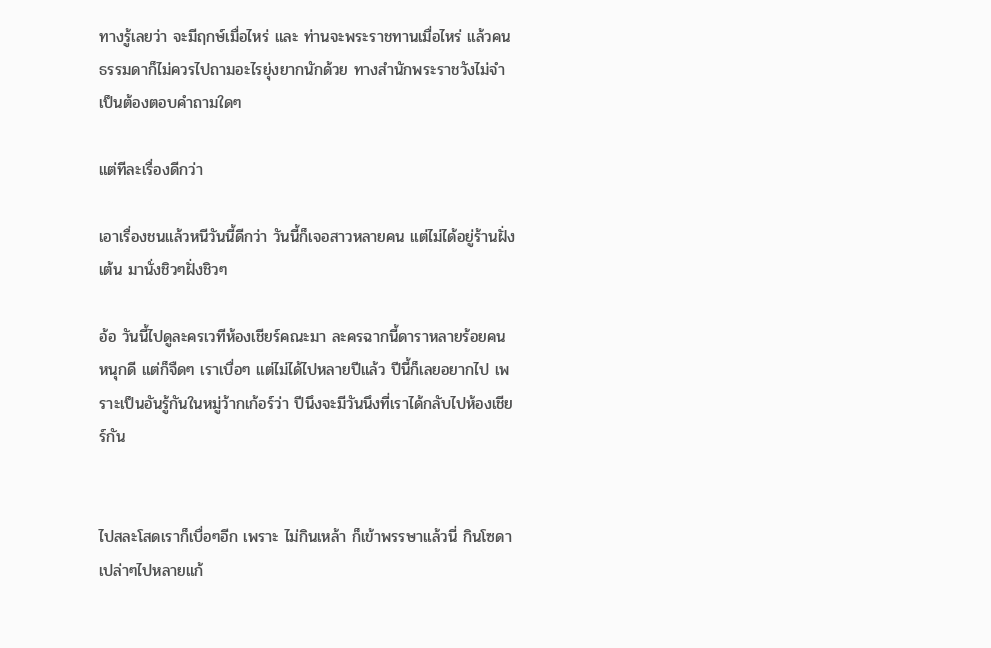ทางรู้เลยว่า จะมีฤกษ์เมื่อไหร่ และ ท่านจะพระราชทานเมื่อไหร่ แล้วคนธรรมดาก็ไม่ควรไปถามอะไรยุ่งยากนักด้วย ทางสำนักพระราชวังไม่จำเป็นต้องตอบคำถามใดๆ

แต่ทีละเรื่องดีกว่า

เอาเรื่องชนแล้วหนีวันนี้ดีกว่า วันนี้ก็เจอสาวหลายคน แต่ไม่ได้อยู่ร้านฝั่งเต้น มานั่งชิวๆฝั่งชิวๆ

อ้อ วันนี้ไปดูละครเวทีห้องเชียร์คณะมา ละครฉากนี้ดาราหลายร้อยคน หนุกดี แต่ก็จืดๆ เราเบื่อๆ แต่ไม่ได้ไปหลายปีแล้ว ปีนี้ก็เลยอยากไป เพราะเป็นอันรู้กันในหมู่ว้ากเก้อร์ว่า ปีนึงจะมีวันนึงที่เราได้กลับไปห้องเชียร์กัน


ไปสละโสดเราก็เบื่อๆอีก เพราะ ไม่กินเหล้า ก็เข้าพรรษาแล้วนี่ กินโซดาเปล่าๆไปหลายแก้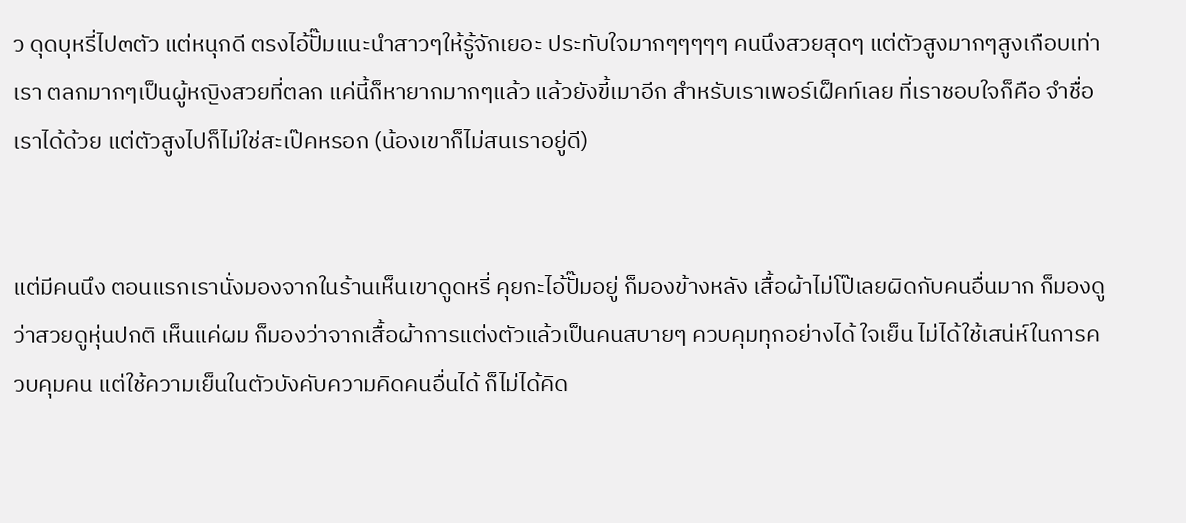ว ดุดบุหรี่ไป๓ตัว แต่หนุกดี ตรงไอ้ปั๊มแนะนำสาวๆให้รู้จักเยอะ ประทับใจมากๆๆๆๆๆ คนนึงสวยสุดๆ แต่ตัวสูงมากๆสูงเกือบเท่าเรา ตลกมากๆเป็นผู้หญิงสวยที่ตลก แค่นี้ก็หายากมากๆแล้ว แล้วยังขี้เมาอีก สำหรับเราเพอร์เฝ็คท์เลย ที่เราชอบใจก็คือ จำชื่อเราได้ด้วย แต่ตัวสูงไปก็ไม่ใช่สะเป๊คหรอก (น้องเขาก็ไม่สนเราอยู่ดี)


แต่มีคนนึง ตอนแรกเรานั่งมองจากในร้านเห็นเขาดูดหรี่ คุยกะไอ้ปั๊มอยู่ ก็มองข้างหลัง เสื้อผ้าไม่โป๊เลยผิดกับคนอื่นมาก ก็มองดูว่าสวยดูหุ่นปกติ เห็นแค่ผม ก็มองว่าจากเสื้อผ้าการแต่งตัวแล้วเป็นคนสบายๆ ควบคุมทุกอย่างได้ ใจเย็น ไม่ได้ใช้เสน่ห์ในการควบคุมคน แต่ใช้ความเย็นในตัวบังคับความคิดคนอื่นได้ ก็ไม่ได้คิด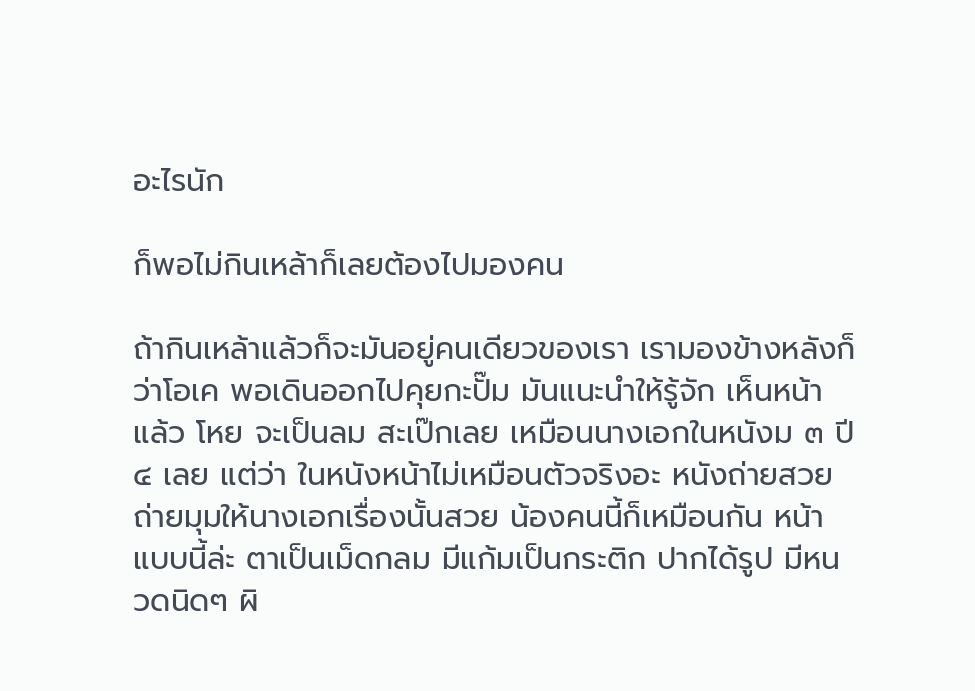อะไรนัก

ก็พอไม่กินเหล้าก็เลยต้องไปมองคน

ถ้ากินเหล้าแล้วก็จะมันอยู่คนเดียวของเรา เรามองข้างหลังก็ว่าโอเค พอเดินออกไปคุยกะปั๊ม มันแนะนำให้รู้จัก เห็นหน้าแล้ว โหย จะเป็นลม สะเป๊กเลย เหมือนนางเอกในหนังม ๓ ปี ๔ เลย แต่ว่า ในหนังหน้าไม่เหมือนตัวจริงอะ หนังถ่ายสวย ถ่ายมุมให้นางเอกเรื่องนั้นสวย น้องคนนี้ก็เหมือนกัน หน้าแบบนี้ล่ะ ตาเป็นเม็ดกลม มีแก้มเป็นกระติก ปากได้รูป มีหนวดนิดๆ ผิ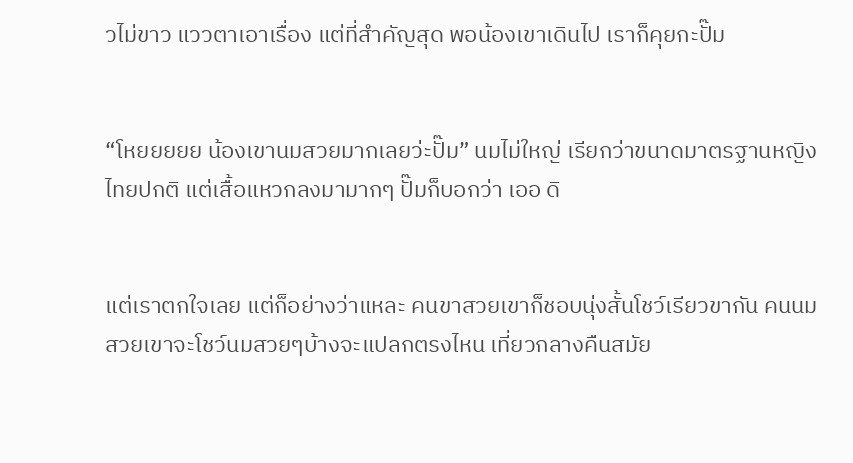วไม่ขาว แววตาเอาเรื่อง แต่ที่สำคัญสุด พอน้องเขาเดินไป เราก็คุยกะปั๊ม


“โหยยยยย น้องเขานมสวยมากเลยว่ะปั๊ม” นมไม่ใหญ่ เรียกว่าขนาดมาตรฐานหญิงไทยปกติ แต่เสื้อแหวกลงมามากๆ ปั๊มก็บอกว่า เออ ดิ


แต่เราตกใจเลย แต่ก็อย่างว่าแหละ คนขาสวยเขาก็ชอบนุ่งสั้นโชว์เรียวขากัน คนนมสวยเขาจะโชว์นมสวยๆบ้างจะแปลกตรงไหน เที่ยวกลางคืนสมัย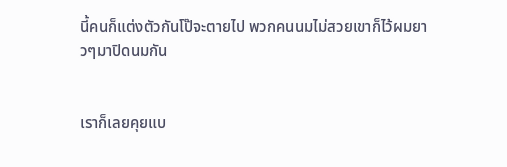นี้คนก็แต่งตัวกันโป๊จะตายไป พวกคนนมไม่สวยเขาก็ไว้ผมยาวๆมาปิดนมกัน


เราก็เลยคุยแบ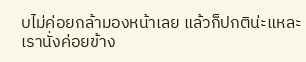บไม่ค่อยกล้ามองหน้าเลย แล้วก็ปกติน่ะแหละ เรานั่งค่อยข้าง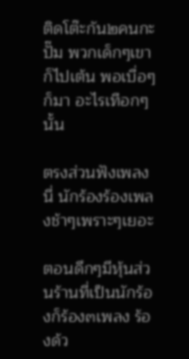ติดโต๊ะกัน๒คนกะปั๊ม พวกเด็กๆเขาก็ไปเต้น พอเบื่อๆก็มา อะไรเทือกๆนั้น

ตรงส่วนฟังเพลงนี่ นักร้องร้องเพลงช้าๆเพราะๆเยอะ

ตอนดึกๆมีหุ้นส่วนร้านที่เป็นนักร้องก็ร้อง๓เพลง ร้องด้ว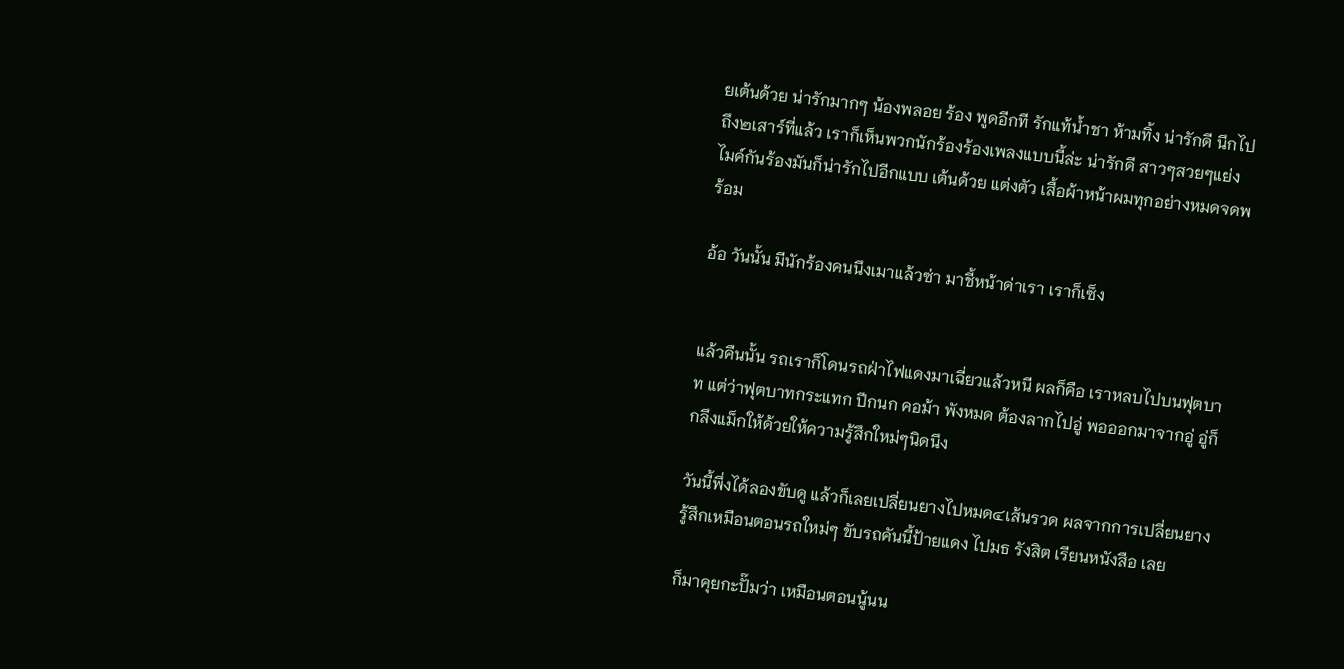ยเต้นด้วย น่ารักมากๆ น้องพลอย ร้อง พูดอีกที รักแท้น้ำชา ห้ามทิ้ง น่ารักดี นึกไปถึง๒เสาร์ที่แล้ว เราก็เห็นพวกนักร้องร้องเพลงแบบนี้ล่ะ น่ารักดี สาวๆสวยๆแย่งไมค์กันร้องมันก็น่ารักไปอีกแบบ เต้นด้วย แต่งตัว เสื้อผ้าหน้าผมทุกอย่างหมดจดพร้อม

อ้อ วันนั้น มีนักร้องคนนึงเมาแล้วซ่า มาชี้หน้าด่าเรา เราก็เซ็ง


แล้วคืนนั้น รถเราก็โดนรถฝ่าไฟแดงมาเฉี่ยวแล้วหนี ผลก็คือ เราหลบไปบนฟุตบาท แต่ว่าฟุตบาทกระแทก ปีกนก คอม้า พังหมด ต้องลากไปอู่ พอออกมาจากอู่ อู่ก็กลึงแม็กให้ด้วยให้ความรู้สึกใหม่ๆนิดนึง

วันนี้พึ่งได้ลองขับดู แล้วก็เลยเปลี่ยนยางไปหมด๔เส้นรวด ผลจากการเปลี่ยนยาง รู้สึกเหมือนตอนรถใหม่ๆ ขับรถคันนี้ป้ายแดง ไปมธ รังสิต เรียนหนังสือ เลย

ก็มาคุยกะปั๊มว่า เหมือนตอนนู้นน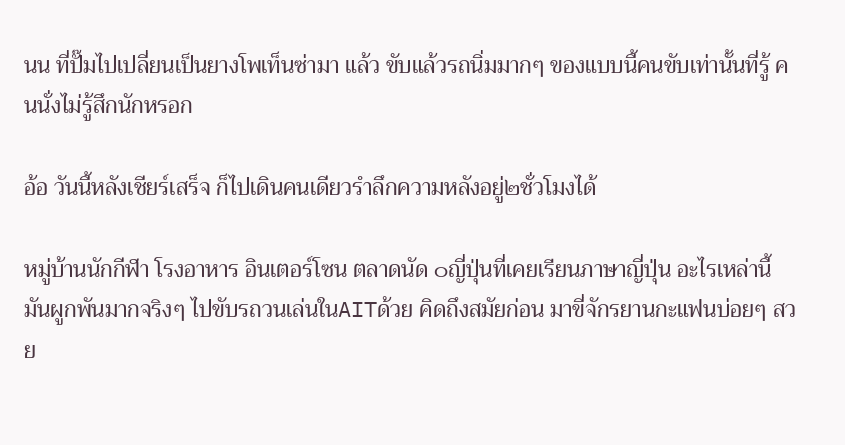นน ที่ปั๊มไปเปลี่ยนเป็นยางโพเท็นซ่ามา แล้ว ขับแล้วรถนิ่มมากๆ ของแบบนี้คนขับเท่านั้นที่รู้ คนนั่งไม่รู้สึกนักหรอก

อ้อ วันนี้หลังเชียร์เสร็จ ก็ไปเดินคนเดียวรำลึกความหลังอยู่๒ชั่วโมงได้

หมู่บ้านนักกีฬา โรงอาหาร อินเตอร์โซน ตลาดนัด ๐ญี่ปุ่นที่เคยเรียนภาษาญี่ปุ่น อะไรเหล่านี้ มันผูกพันมากจริงๆ ไปขับรถวนเล่นในAITด้วย คิดถึงสมัยก่อน มาขี่จักรยานกะแฟนบ่อยๆ สวย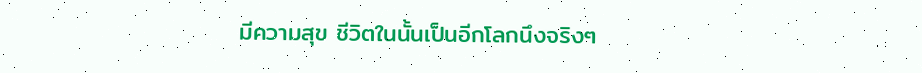มีความสุข ชีวิตในนั้นเป็นอีกโลกนึงจริงๆ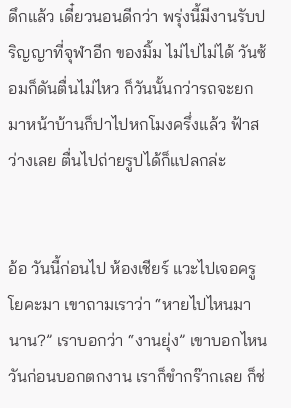ดึกแล้ว เดี๋ยวนอนดีกว่า พรุ่งนี้มีงานรับปริญญาที่จุฬาอีก ของมิ้ม ไม่ไปไม่ได้ วันซ้อมก็ดันตื่นไม่ไหว ก็วันนั้นกว่ารถจะยกมาหน้าบ้านก็ปาไปหกโมงครึ่งแล้ว ฟ้าสว่างเลย ตื่นไปถ่ายรูปได้ก็แปลกล่ะ


อ้อ วันนี้ก่อนไป ห้องเชียร์ แวะไปเจอครูโยคะมา เขาถามเราว่า “หายไปไหนมานาน?” เราบอกว่า “งานยุ่ง” เขาบอกไหนวันก่อนบอกตกงาน เราก็ขำกร๊ากเลย ก็ช่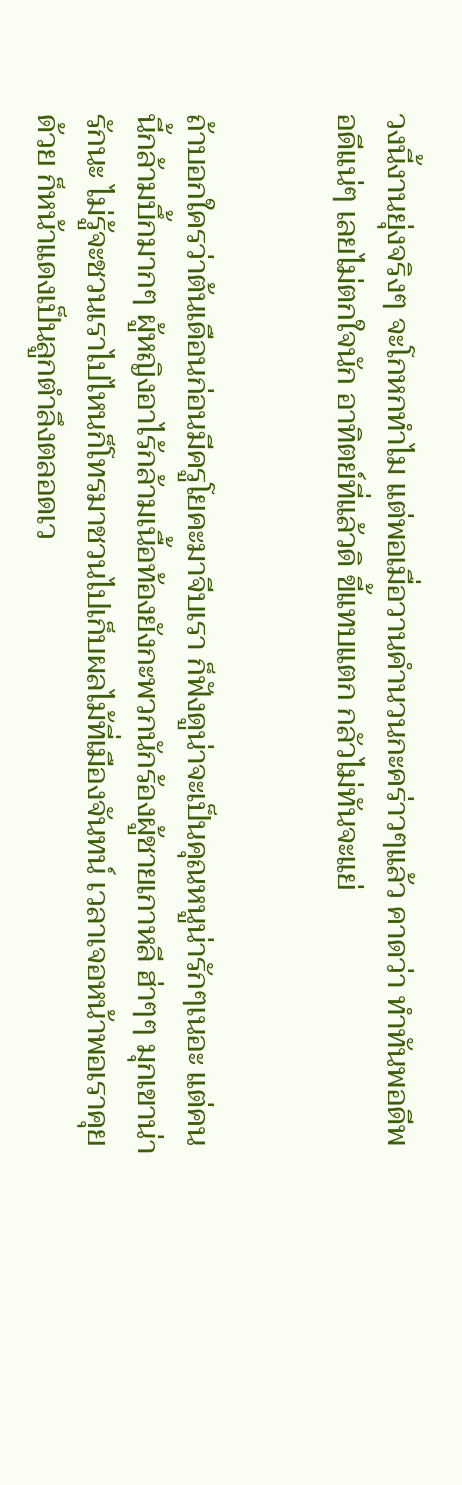วงนี้งานยุ่งจริงๆ จะโกหกทำไม แต่พอเมื่อวานคำนวนกะคร่าวๆแล้ว คาดว่า ทำทันพอดีพอดีแน่ๆ เลยไม่ตกใจนัก อาทิตย์ที่แล้วดิ ขี้แทบแตก กลัวไม่ทันจะแย่


ถ้าบอกใครว่าต้นเดือนก่อนมีครูโยคะมาจีบเรา ก็ฟังดูน่าจะเป็นคุณหนูน่ารักๆเนอะ แต่คนนี้กล้ามบึ้กมากๆ ผู้หญิงอาไร้กล้ามเนื้อท้องยังกะพวกนักร้องผู้ชายเกาหลี ฮ่าๆๆ มุกเขาน่ารักนะ ไม่รู้จะชวนเราไปไหนก็โทรมาชวนไปเก็บผลไม้ที่เมืองจันทน์ เวลาเจอหน้าพอเราคุยด้วย ก็หน้าแดงเป็นลูกตำลึงตลอดเว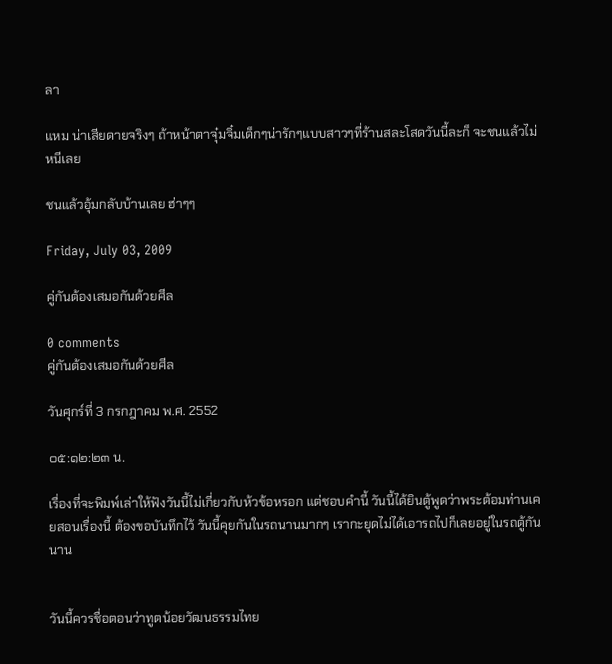ลา

แหม น่าเสียดายจริงๆ ถ้าหน้าตาจุ๋มจิ๋มเด็กๆน่ารักๆแบบสาวๆที่ร้านสละโสดวันนี้ละก็ จะชนแล้วไม่หนีเลย

ชนแล้วอุ้มกลับบ้านเลย ฮ่าๆๆ

Friday, July 03, 2009

คู่กันต้องเสมอกันด้วยศีล

0 comments
คู่กันต้องเสมอกันด้วยศีล

วันศุกร์ที่ 3 กรกฎาคม พ.ศ. 2552

๐๕:๑๒:๒๓ น.

เรื่องที่จะพิมพ์เล่าให้ฟังวันนี้ไม่เกี่ยวกับห้วข้อหรอก แต่ชอบคำนี้ วันนี้ได้ยินตู้พูดว่าพระต้อมท่านเคยสอนเรื่องนี้ ต้องขอบันทึกไว้ วันนี้คุยกันในรถนานมากๆ เรากะยุดไม่ได้เอารถไปก็เลยอยู่ในรถตู้กันนาน


วันนี้ควรชื่อตอนว่าทูตน้อยวัฒนธรรมไทย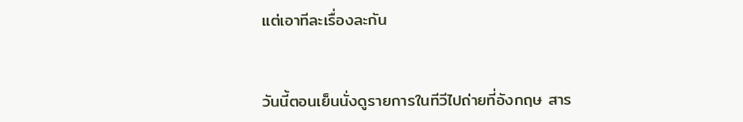แต่เอาทีละเรื่องละกัน


วันนี้ตอนเย็นนั่งดูรายการในทีวีไปถ่ายที่อังกฤษ สาร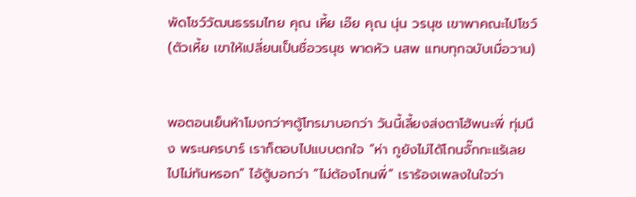พัดโชว์วัฒนธรรมไทย คุณ เหี้ย เอ๊ย คุณ นุ่น วรนุช เขาพาคณะไปโชว์ (ตัวเหี้ย เขาให้เปลี่ยนเป็นชื่อวรนุช พาดหัว นสพ แทบทุกฉบับเมื่อวาน)


พอตอนเย็นห้าโมงกว่าๆตู้โทรมาบอกว่า วันนี้เลี้ยงส่งตาโฮ้พนะพี่ ทุ่มนึง พระนครบาร์ เราก็ตอบไปแบบตกใจ “ห่า กูยังไม่ได้โกนจั๊กกะแร้เลย ไปไม่ทันหรอก” ไอ้ตู้บอกว่า “ไม่ต้องโกนพี่” เราร้องเพลงในใจว่า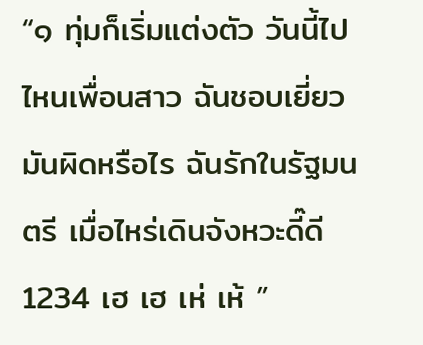“๑ ทุ่มก็เริ่มแต่งตัว วันนี้ไปไหนเพื่อนสาว ฉันชอบเยี่ยวมันผิดหรือไร ฉันรักในรัฐมนตรี เมื่อไหร่เดินจังหวะดี๊ดี 1234 เฮ เฮ เห่ เห้ ”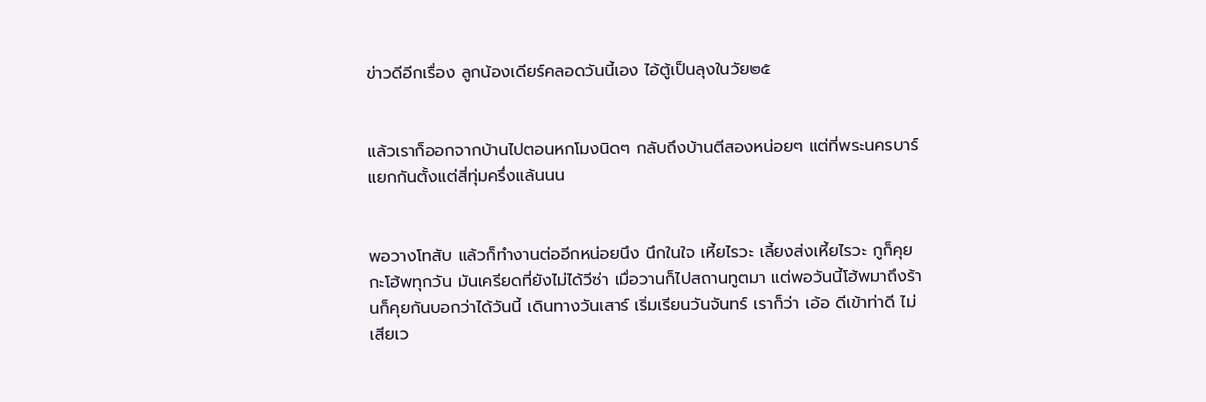ข่าวดีอีกเรื่อง ลูกน้องเดียร์คลอดวันนี้เอง ไอ้ตู้เป็นลุงในวัย๒๕


แล้วเราก็ออกจากบ้านไปตอนหกโมงนิดๆ กลับถึงบ้านตีสองหน่อยๆ แต่ที่พระนครบาร์แยกกันตั้งแต่สี่ทุ่มครึ่งแล้นนน


พอวางโทสับ แล้วก็ทำงานต่ออีกหน่อยนึง นึกในใจ เหี้ยไรวะ เลี้ยงส่งเหี้ยไรวะ กูก็คุยกะโฮ้พทุกวัน มันเครียดที่ยังไม่ได้วีซ่า เมื่อวานก็ไปสถานทูตมา แต่พอวันนี้โฮ้พมาถึงร้านก็คุยกันบอกว่าได้วันนี้ เดินทางวันเสาร์ เริ่มเรียนวันจันทร์ เราก็ว่า เอ้อ ดีเข้าท่าดี ไม่เสียเว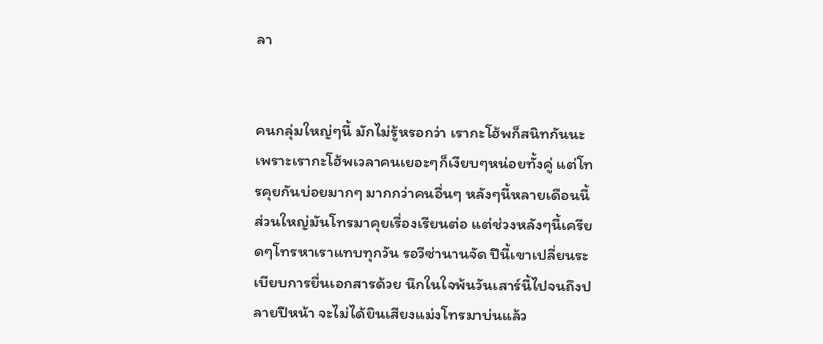ลา


คนกลุ่มใหญ่ๆนี้ มักไม่รู้หรอกว่า เรากะโฮ้พก็สนิทกันนะ เพราะเรากะโฮ้พเวลาคนเยอะๆก็เงียบๆหน่อยทั้งคู่ แต่โทรคุยกันบ่อยมากๆ มากกว่าคนอื่นๆ หลังๆนี้หลายเดือนนี้ส่วนใหญ่มันโทรมาคุยเรื่องเรียนต่อ แต่ช่วงหลังๆนี้เครียดๆโทรหาเราแทบทุกวัน รอวีซ่านานจัด ปีนี้เขาเปลี่ยนระเบียบการยื่นเอกสารด้วย นึกในใจพ้นวันเสาร์นี้ไปจนถึงปลายปีหน้า จะไม่ได้ยินเสียงแม่งโทรมาบ่นแล้ว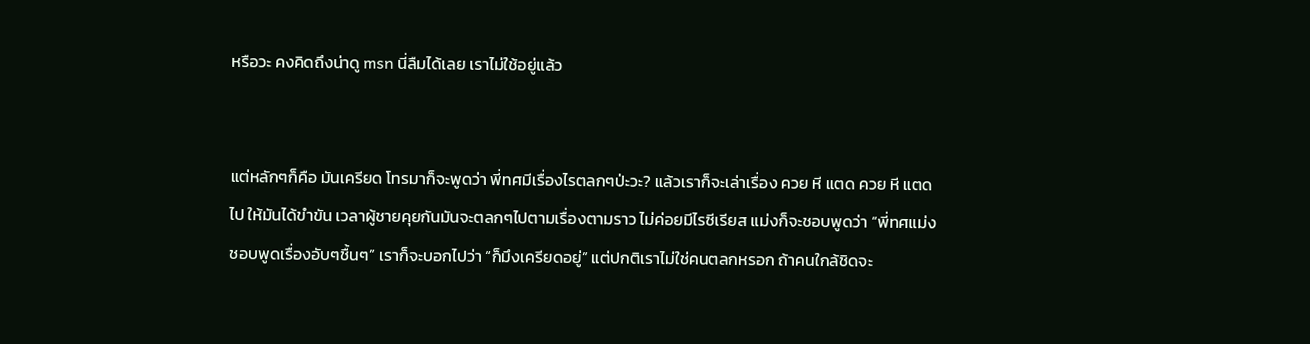หรือวะ คงคิดถึงน่าดู msn นี่ลืมได้เลย เราไม่ใช้อยู่แล้ว


แต่หลักๆก็คือ มันเครียด โทรมาก็จะพูดว่า พี่ทศมีเรื่องไรตลกๆป่ะวะ? แล้วเราก็จะเล่าเรื่อง ควย หี แตด ควย หี แตด ไป ให้มันได้ขำขัน เวลาผู้ชายคุยกันมันจะตลกๆไปตามเรื่องตามราว ไม่ค่อยมีไรซีเรียส แม่งก็จะชอบพูดว่า “พี่ทศแม่งชอบพูดเรื่องอับๆชื้นๆ” เราก็จะบอกไปว่า “ก็มึงเครียดอยู่” แต่ปกติเราไม่ใช่คนตลกหรอก ถ้าคนใกล้ชิดจะ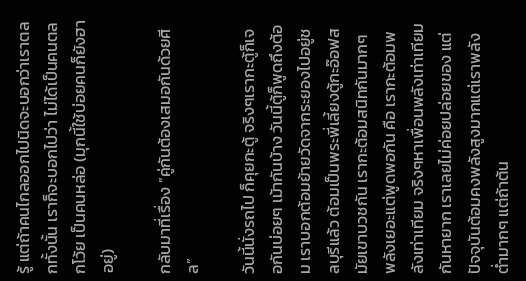รู้ แต่ถ้าคนไกลออกไปนิดจะบอกว่าเราตลกทั้งนั้น เราก็จะบอกไปว่า ไม่ได้เป็นคนตลกโว้ย เป็นคนหล่อ (มุกนี้ใช้บ่อยคนก็ยังฮาอยู่)

กลับมาที่เรื่อง ”คู่กันต้องเสมอกันด้วยศีล”

วันนี้นั่งรถไป ก็คุยกะตู้ จริงๆเรากะตู้ก็เจอกันบ่อยๆ เม้ากันบ้าง วันนี้ตู้ก็พูดถึงต้อม เราบอกต้อมย้ายวัดจากระยองไปอยู่ชลบุรีแล้ว ต้อมเป็นพระพี่เลี้ยงตู้กะอ๊อฟสมัยเขาบวชกัน เรากะต้อมสนิทกันมากๆ พลังเยอะแต่พูดพอกัน คือ เรากะต้อมพลังเท่าเทียม จริงๆหาเพื่อนพลังเท่าเทียมกันหายาก เราเลยไม่ค่อยปล่อยของ แต่ปัจจุบันต้อมคงพลังสูงมากแต่เราพลังต่ำมากๆ แต่ถ้าต้น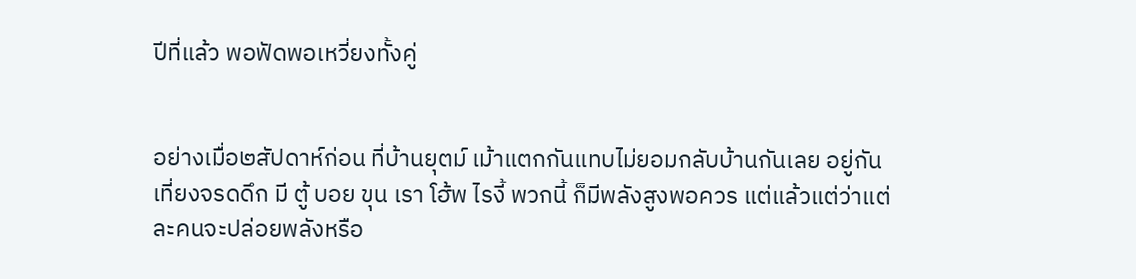ปีที่แล้ว พอฟัดพอเหวี่ยงทั้งคู่


อย่างเมื่อ๒สัปดาห์ก่อน ที่บ้านยุตม์ เม้าแตกกันแทบไม่ยอมกลับบ้านกันเลย อยู่กันเที่ยงจรดดึก มี ตู้ บอย ขุน เรา โฮ้พ ไรงี้ พวกนี้ ก็มีพลังสูงพอควร แต่แล้วแต่ว่าแต่ละคนจะปล่อยพลังหรือ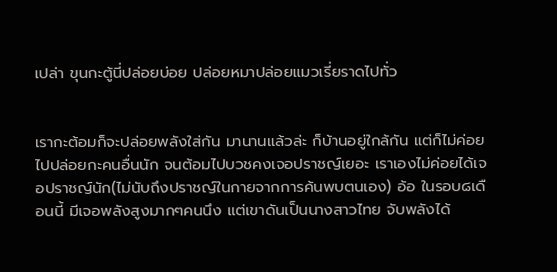เปล่า ขุนกะตู้นี่ปล่อยบ่อย ปล่อยหมาปล่อยแมวเรี่ยราดไปทั่ว


เรากะต้อมก็จะปล่อยพลังใส่กัน มานานแล้วล่ะ ก็บ้านอยู่ใกล้กัน แต่ก็ไม่ค่อยไปปล่อยกะคนอื่นนัก จนต้อมไปบวชคงเจอปราชญ์เยอะ เราเองไม่ค่อยได้เจอปราชญ์นัก(ไม่นับถึงปราชญ์ในกายจากการค้นพบตนเอง) อ้อ ในรอบ๘เดือนนี้ มีเจอพลังสูงมากๆคนนึง แต่เขาดันเป็นนางสาวไทย จับพลังได้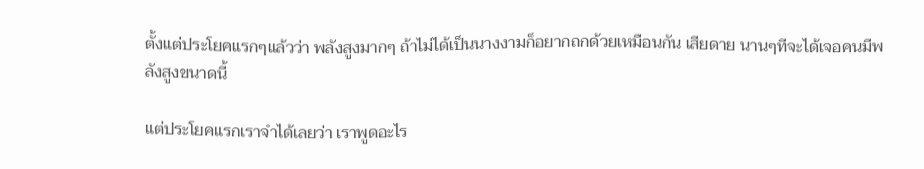ตั้งแต่ประโยคแรกๆแล้วว่า พลังสูงมากๆ ถ้าไม่ได้เป็นนางงามก็อยากถกด้วยเหมือนกัน เสียดาย นานๆทีจะได้เจอคนมีพลังสูงขนาดนี้

แต่ประโยคแรกเราจำได้เลยว่า เราพูดอะไร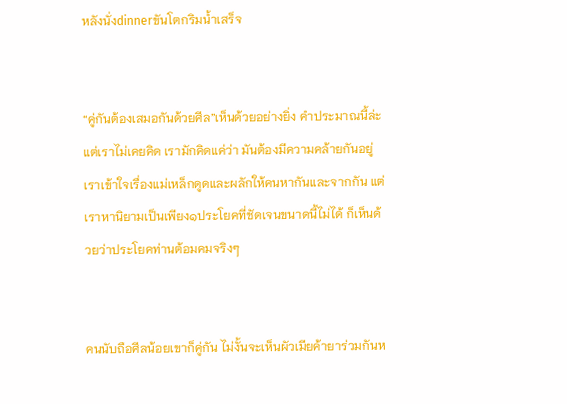หลังนั่งdinnerขันโตกริมน้ำเสร็จ


“คู่กันต้องเสมอกันด้วยศีล”เห็นด้วยอย่างยิ่ง คำประมาณนี้ล่ะ แต่เราไม่เคยคิด เรามักคิดแค่ว่า มันต้องมีความคล้ายกันอยู่ เราเข้าใจเรื่องแม่เหล็กดูดและผลักให้คนหากันและจากกัน แต่เราหานิยามเป็นเพียง๑ประโยคที่ชัดเจนขนาดนี้ไม่ได้ ก็เห็นด้วยว่าประโยคท่านต้อมคมจริงๆ


คนนับถือศีลน้อยเขาก็คู่กัน ไม่งั้นจะเห็นผัวเมียค้ายาร่วมกันห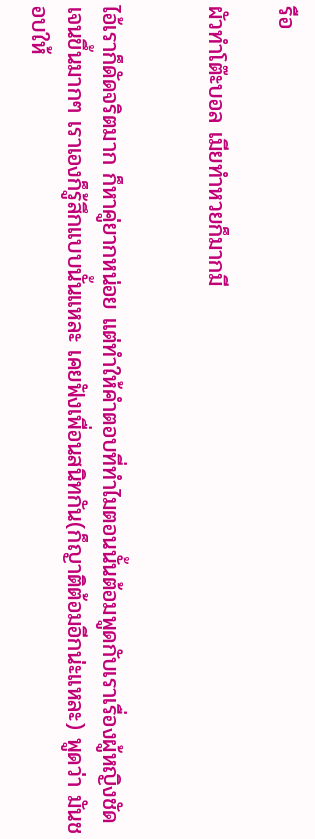รือ

ผัวทำโต๊ะบอล เมียทำหวยก็มากมี


ไอ้เราก็ดัดจริตมาก ก็หาคู่ยากหน่อย แต่ทำให้คำตอบที่ทำไมตอนนั้นต้อมพูดกับเราเรื่องผู้หญิงชัดเจนขึ้นมากๆ เราเองก็รู้สึกแบบนั้นแหละ เคยฟังเพื่อนสนิทกัน(ก็ญาติต้อมอีกน่ะแหละ) พูดว่า มันชอบให้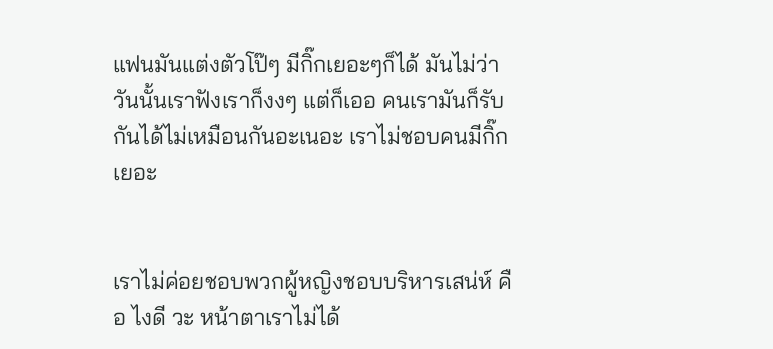แฟนมันแต่งตัวโป๊ๆ มีกิ๊กเยอะๆก็ได้ มันไม่ว่า วันนั้นเราฟังเราก็งงๆ แต่ก็เออ คนเรามันก็รับกันได้ไม่เหมือนกันอะเนอะ เราไม่ชอบคนมีกิ๊กเยอะ


เราไม่ค่อยชอบพวกผู้หญิงชอบบริหารเสน่ห์ คือ ไงดี วะ หน้าตาเราไม่ได้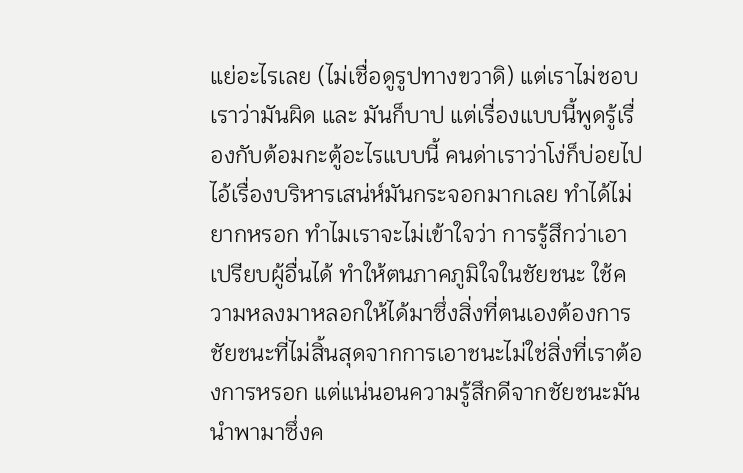แย่อะไรเลย (ไม่เชื่อดูรูปทางขวาดิ) แต่เราไม่ชอบเราว่ามันผิด และ มันก็บาป แต่เรื่องแบบนี้พูดรู้เรื่องกับต้อมกะตู้อะไรแบบนี้ คนด่าเราว่าโง่ก็บ่อยไป ไอ้เรื่องบริหารเสน่ห์มันกระจอกมากเลย ทำได้ไม่ยากหรอก ทำไมเราจะไม่เข้าใจว่า การรู้สึกว่าเอาเปรียบผู้อื่นได้ ทำให้ตนภาคภูมิใจในชัยชนะ ใช้ความหลงมาหลอกให้ได้มาซึ่งสิ่งที่ตนเองต้องการ ชัยชนะที่ไม่สิ้นสุดจากการเอาชนะไม่ใช่สิ่งที่เราต้องการหรอก แต่แน่นอนความรู้สึกดีจากชัยชนะมันนำพามาซึ่งค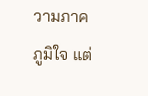วามภาคภูมิใจ แต่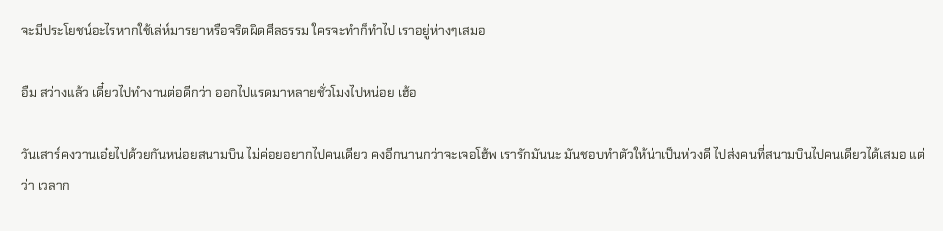จะมีประโยชน์อะไรหากใช้เล่ห์มารยาหรือจริตผิดศีลธรรม ใครจะทำก็ทำไป เราอยู่ห่างๆเสมอ

อืม สว่างแล้ว เดี๋ยวไปทำงานต่อดีกว่า ออกไปแรดมาหลายชั่วโมงไปหน่อย เฮ้อ

วันเสาร์คงวานเอ๋ยไปด้วยกันหน่อยสนามบิน ไม่ค่อยอยากไปคนเดียว คงอีกนานกว่าจะเจอโฮ้พ เรารักมันนะ มันชอบทำตัวให้น่าเป็นห่วงดี ไปส่งคนที่สนามบินไปคนเดียวได้เสมอ แต่ว่า เวลาก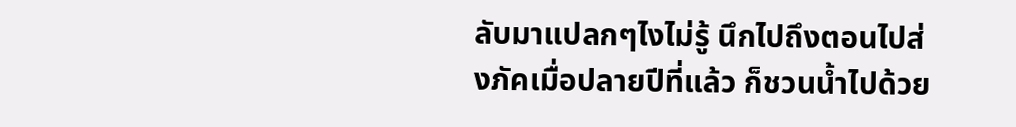ลับมาแปลกๆไงไม่รู้ นึกไปถึงตอนไปส่งภัคเมื่อปลายปีที่แล้ว ก็ชวนน้ำไปด้วย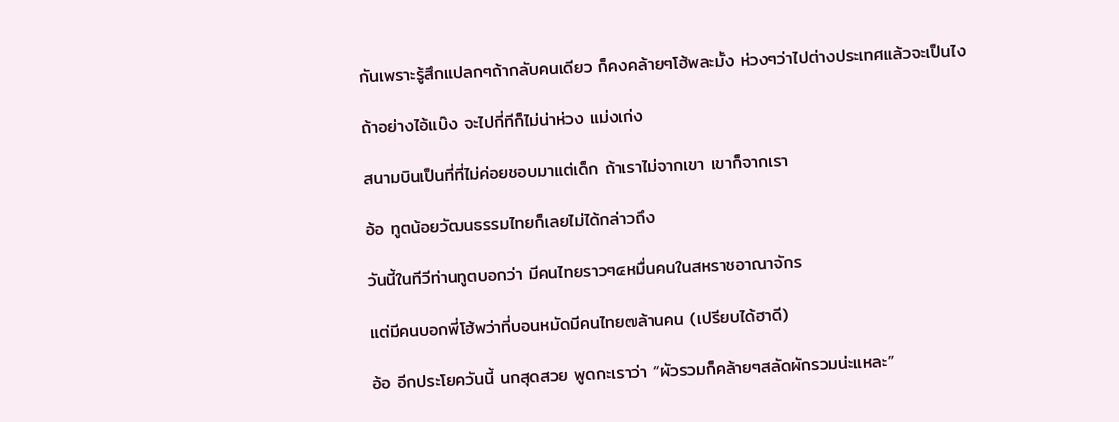กันเพราะรู้สึกแปลกๆถ้ากลับคนเดียว ก็คงคล้ายๆโฮ้พละมั้ง ห่วงๆว่าไปต่างประเทศแล้วจะเป็นไง

ถ้าอย่างไอ้แบ๊ง จะไปกี่ทีก็ไม่น่าห่วง แม่งเก่ง

สนามบินเป็นที่ที่ไม่ค่อยชอบมาแต่เด็ก ถ้าเราไม่จากเขา เขาก็จากเรา

อ้อ ทูตน้อยวัฒนธรรมไทยก็เลยไม่ได้กล่าวถึง

วันนี้ในทีวีท่านทูตบอกว่า มีคนไทยราวๆ๔หมื่นคนในสหราชอาณาจักร

แต่มีคนบอกพี่โฮ้พว่าที่บอนหมัดมีคนไทย๗ล้านคน (เปรียบได้ฮาดี)

อ้อ อีกประโยควันนี้ นกสุดสวย พูดกะเราว่า “ผัวรวมก็คล้ายๆสลัดผักรวมน่ะแหละ”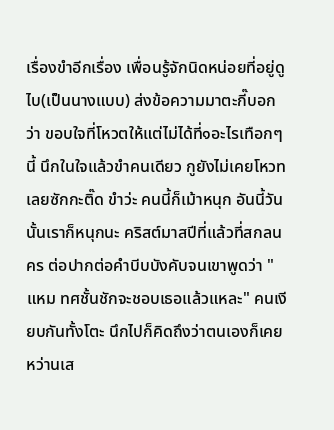เรื่องขำอีกเรื่อง เพื่อนรู้จักนิดหน่อยที่อยู่ดูไบ(เป็นนางแบบ) ส่งข้อความมาตะกี๊บอกว่า ขอบใจที่โหวตให้แต่ไม่ได้ที่๑อะไรเทือกๆนี้ นึกในใจแล้วขำคนเดียว กูยังไม่เคยโหวทเลยซักกะติ๊ด ขำว่ะ คนนี้ก็เม้าหนุก อันนี้วันนั้นเราก็หนุกนะ คริสต์มาสปีที่แล้วที่สกลนคร ต่อปากต่อคำบีบบังคับจนเขาพูดว่า "แหม ทศชั้นชักจะชอบเธอแล้วแหละ" คนเงียบกันทั้งโตะ นึกไปก็คิดถึงว่าตนเองก็เคยหว่านเส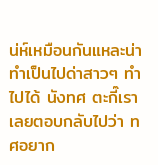น่ห์เหมือนกันแหละน่า ทำเป็นไปด่าสาวๆ ทำไปได้ นังทศ ตะกี๊เราเลยตอบกลับไปว่า ทศอยาก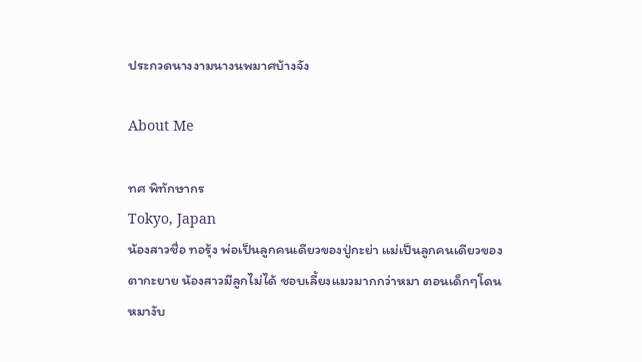ประกวดนางงามนางนพมาศบ้างจัง

About Me

ทศ พิทักษากร
Tokyo, Japan
น้องสาวชื่อ ทอรุ้ง พ่อเป็นลูกคนเดียวของปู่กะย่า แม่เป็นลูกคนเดียวของตากะยาย น้องสาวมีลูกไม่ได้ ชอบเลี้ยงแมวมากกว่าหมา ตอนเด็กๆโดนหมางับ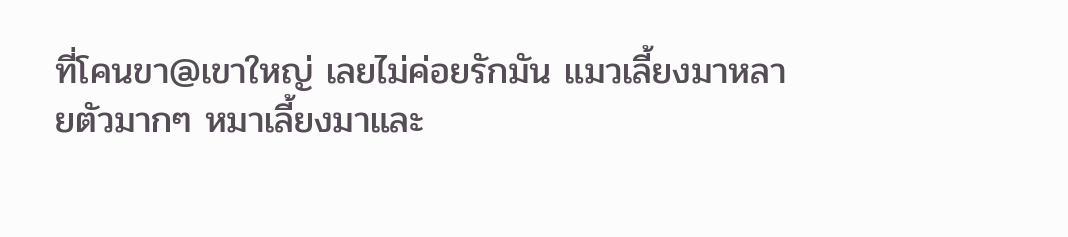ที่โคนขา@เขาใหญ่ เลยไม่ค่อยรักมัน แมวเลี้ยงมาหลายตัวมากๆ หมาเลี้ยงมาและ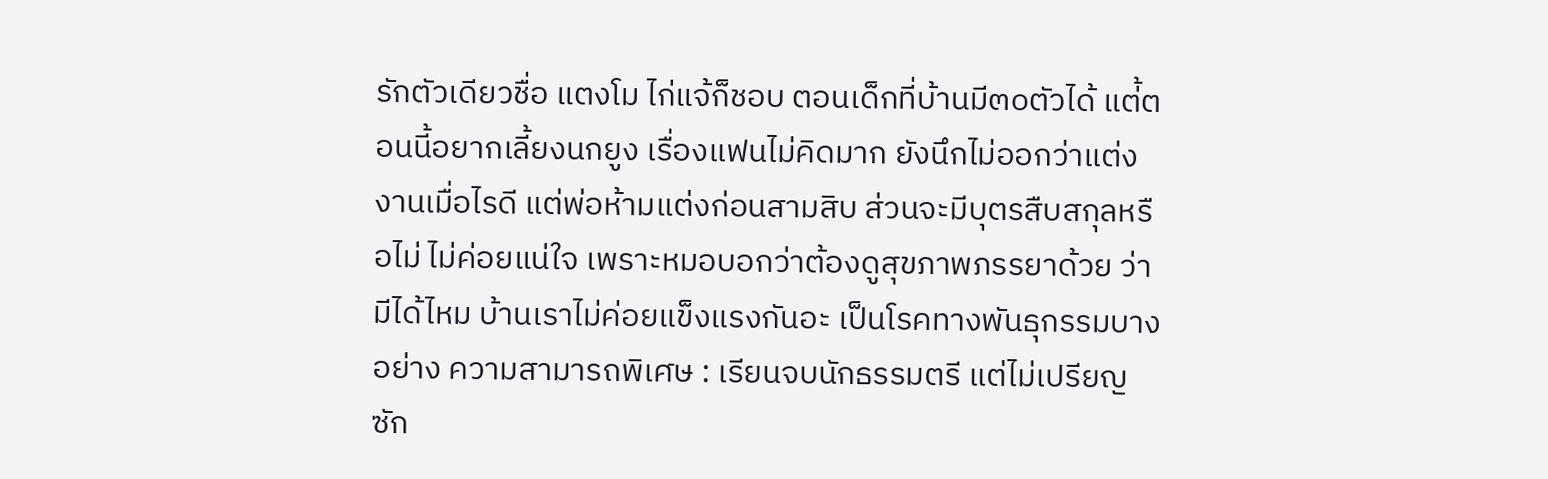รักตัวเดียวชื่อ แตงโม ไก่แจ้ก็ชอบ ตอนเด็กที่บ้านมี๓๐ตัวได้ แต่้ตอนนี้อยากเลี้ยงนกยูง เรื่องแฟนไม่คิดมาก ยังนึกไม่ออกว่าแต่งงานเมื่อไรดี แต่พ่อห้ามแต่งก่อนสามสิบ ส่วนจะมีบุตรสืบสกุลหรือไม่ ไม่ค่อยแน่ใจ เพราะหมอบอกว่าต้องดูสุขภาพภรรยาด้วย ว่ามีได้ไหม บ้านเราไม่ค่อยแข็งแรงกันอะ เป็นโรคทางพันธุกรรมบางอย่าง ความสามารถพิเศษ : เรียนจบนักธรรมตรี แต่ไม่เปรียญซัก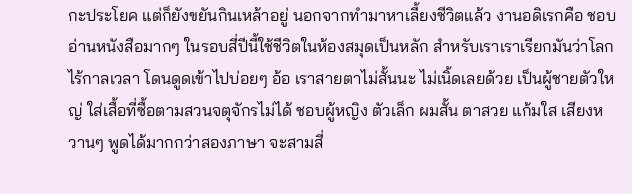กะประโยค แต่ก็ยังขยันกินเหล้าอยู่ นอกจากทำมาหาเลี้ยงชีวิตแล้ว งานอดิเรกคือ ชอบอ่านหนังสือมากๆ ในรอบสี่ปีนี้ใช้ชีวิตในห้องสมุดเป็นหลัก สำหรับเราเราเรียกมันว่าโลกไร้กาลเวลา โดนดูดเข้าไปบ่อยๆ อ้อ เราสายตาไม่สั้นนะ ไม่เนิ้ดเลยด้วย เป็นผู้ชายตัวใหญ่ ใส่เสื้อที่ซื้อตามสวนจตุจักรไม่ได้ ชอบผู้หญิง ตัวเล็ก ผมสั้น ตาสวย แก้มใส เสียงหวานๆ พูดได้มากกว่าสองภาษา จะสามสี่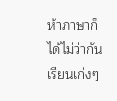ห้าภาษาก็ได้ไม่ว่ากัน เรียนเก่งๆ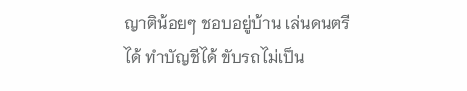ญาติน้อยๆ ชอบอยู่บ้าน เล่นดนตรีได้ ทำบัญชีได้ ขับรถไม่เป็น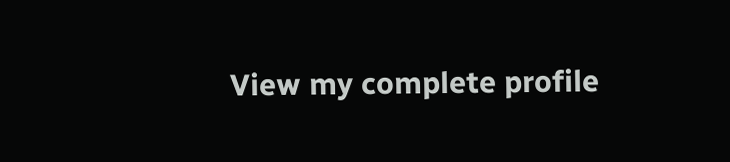View my complete profile